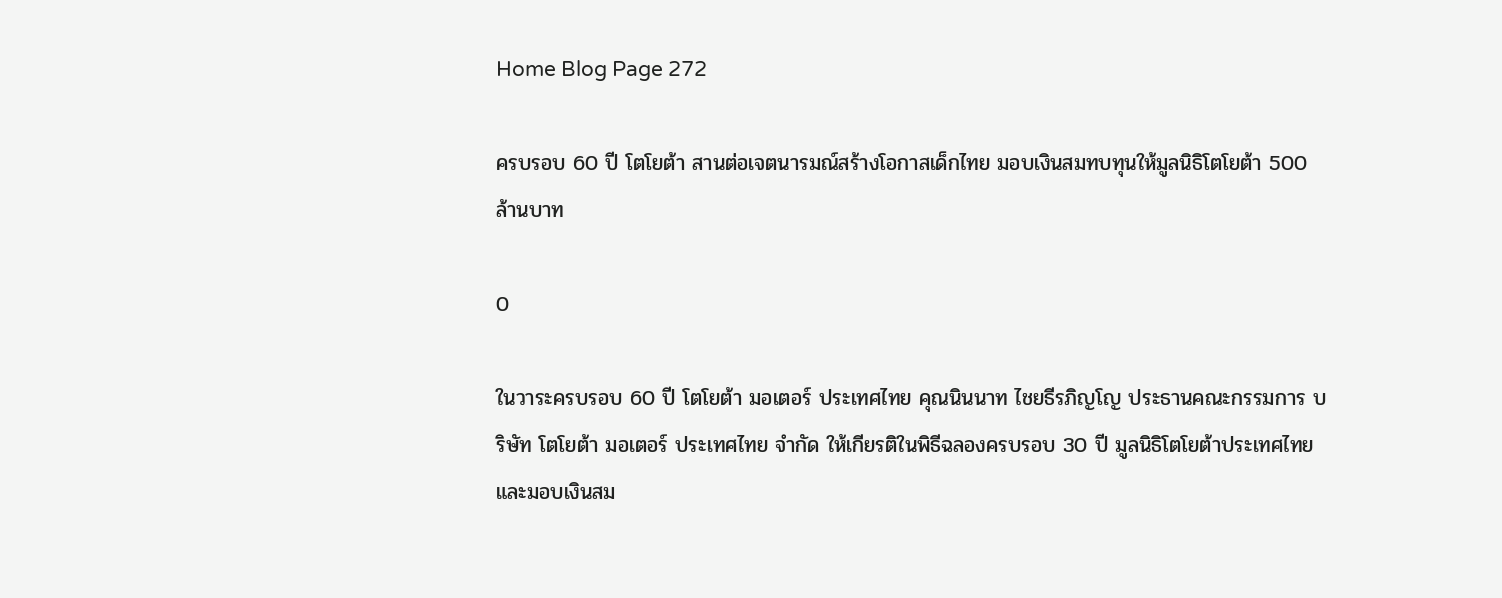Home Blog Page 272

ครบรอบ 60 ปี โตโยต้า สานต่อเจตนารมณ์สร้างโอกาสเด็กไทย มอบเงินสมทบทุนให้มูลนิธิโตโยต้า 500 ล้านบาท

0

ในวาระครบรอบ 60 ปี โตโยต้า มอเตอร์ ประเทศไทย คุณนินนาท ไชยธีรภิญโญ ประธานคณะกรรมการ บริษัท โตโยต้า มอเตอร์ ประเทศไทย จำกัด ให้เกียรติในพิธีฉลองครบรอบ 30 ปี มูลนิธิโตโยต้าประเทศไทย และมอบเงินสม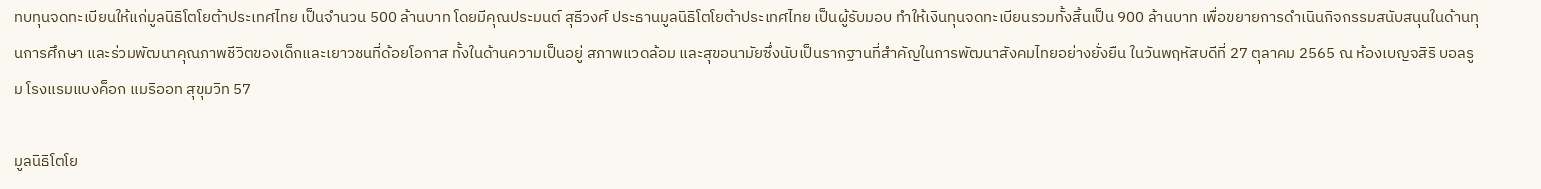ทบทุนจดทะเบียนให้แก่มูลนิธิโตโยต้าประเทศไทย เป็นจำนวน 500 ล้านบาท โดยมีคุณประมนต์ สุธีวงศ์ ประธานมูลนิธิโตโยต้าประเทศไทย เป็นผู้รับมอบ ทำให้เงินทุนจดทะเบียนรวมทั้งสิ้นเป็น 900 ล้านบาท เพื่อขยายการดำเนินกิจกรรมสนับสนุนในด้านทุนการศึกษา และร่วมพัฒนาคุณภาพชีวิตของเด็กและเยาวชนที่ด้อยโอกาส ทั้งในด้านความเป็นอยู่ สภาพแวดล้อม และสุขอนามัยซึ่งนับเป็นรากฐานที่สำคัญในการพัฒนาสังคมไทยอย่างยั่งยืน ในวันพฤหัสบดีที่ 27 ตุลาคม 2565 ณ ห้องเบญจสิริ บอลรูม โรงแรมแบงค็อก แมริออท สุขุมวิท 57

มูลนิธิโตโย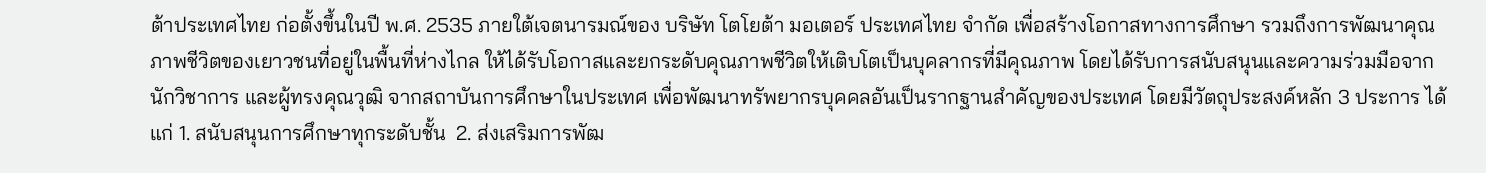ต้าประเทศไทย ก่อตั้งขึ้นในปี พ.ศ. 2535 ภายใต้เจตนารมณ์ของ บริษัท โตโยต้า มอเตอร์ ประเทศไทย จำกัด เพื่อสร้างโอกาสทางการศึกษา รวมถึงการพัฒนาคุณภาพชีวิตของเยาวชนที่อยู่ในพื้นที่ห่างไกล ให้ได้รับโอกาสและยกระดับคุณภาพชีวิตให้เติบโตเป็นบุคลากรที่มีคุณภาพ โดยได้รับการสนับสนุนและความร่วมมือจาก นักวิชาการ และผู้ทรงคุณวุฒิ จากสถาบันการศึกษาในประเทศ เพื่อพัฒนาทรัพยากรบุคคลอันเป็นรากฐานสำคัญของประเทศ โดยมีวัตถุประสงค์หลัก 3 ประการ ได้แก่ 1. สนับสนุนการศึกษาทุกระดับชั้น  2. ส่งเสริมการพัฒ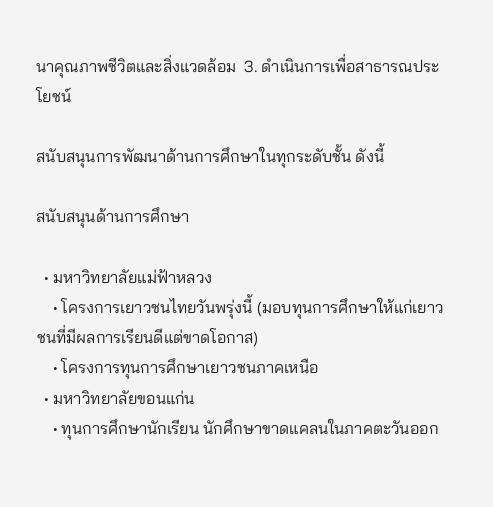นาคุณภาพชีวิตและสิ่งแวดล้อม  3. ดำเนินการเพื่อสาธารณประโยชน์

สนับสนุนการพัฒนาด้านการศึกษาในทุกระดับชั้น ดังนี้

สนับสนุนด้านการศึกษา

  • มหาวิทยาลัยแม่ฟ้าหลวง
    • โครงการเยาวชนไทยวันพรุ่งนี้ (มอบทุนการศึกษาให้แก่เยาวชนที่มีผลการเรียนดีแต่ขาดโอกาส)
    • โครงการทุนการศึกษาเยาวชนภาคเหนือ
  • มหาวิทยาลัยขอนแก่น
    • ทุนการศึกษานักเรียน นักศึกษาขาดแคลนในภาคตะวันออก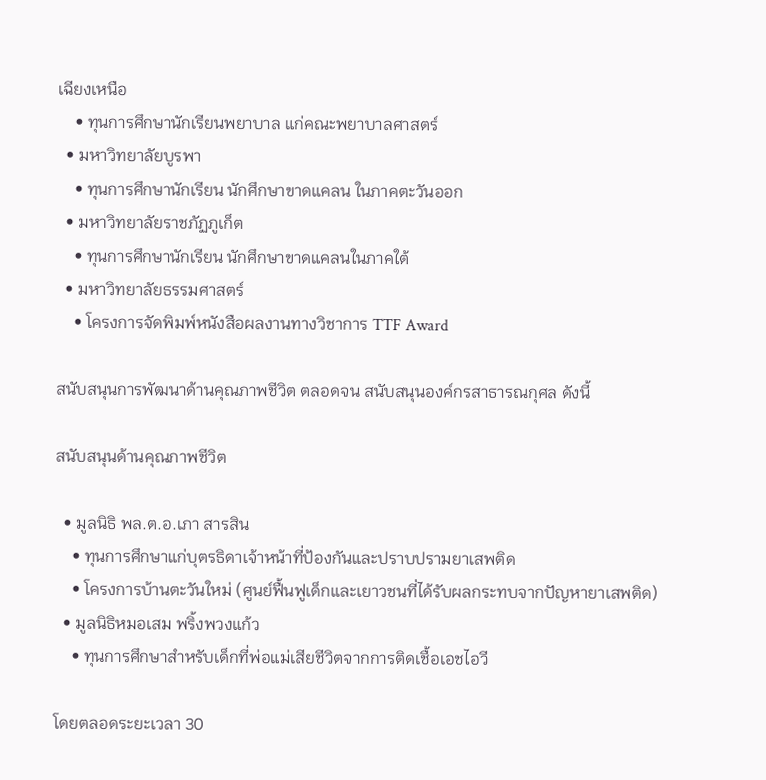เฉียงเหนือ
    • ทุนการศึกษานักเรียนพยาบาล แก่คณะพยาบาลศาสตร์
  • มหาวิทยาลัยบูรพา
    • ทุนการศึกษานักเรียน นักศึกษาขาดแคลน ในภาคตะวันออก
  • มหาวิทยาลัยราชภัฏภูเก็ต
    • ทุนการศึกษานักเรียน นักศึกษาขาดแคลนในภาคใต้
  • มหาวิทยาลัยธรรมศาสตร์
    • โครงการจัดพิมพ์หนังสือผลงานทางวิชาการ TTF Award

สนับสนุนการพัฒนาด้านคุณภาพชีวิต ตลอดจน สนับสนุนองค์กรสาธารณกุศล ดังนี้

สนับสนุนด้านคุณภาพชีวิต

  • มูลนิธิ พล.ต.อ.เภา สารสิน
    • ทุนการศึกษาแก่บุตรธิดาเจ้าหน้าที่ป้องกันและปราบปรามยาเสพติด
    • โครงการบ้านตะวันใหม่ (ศูนย์ฟื้นฟูเด็กและเยาวชนที่ได้รับผลกระทบจากปัญหายาเสพติด)
  • มูลนิธิหมอเสม พริ้งพวงแก้ว
    • ทุนการศึกษาสำหรับเด็กที่พ่อแม่เสียชีวิตจากการติดเชื้อเอชไอวี

โดยตลอดระยะเวลา 30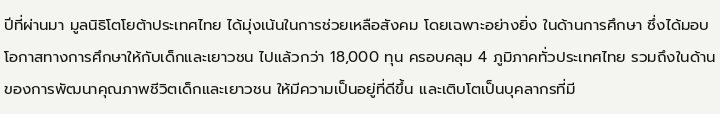ปีที่ผ่านมา มูลนิธิโตโยต้าประเทศไทย ได้มุ่งเน้นในการช่วยเหลือสังคม โดยเฉพาะอย่างยิ่ง ในด้านการศึกษา ซึ่งได้มอบโอกาสทางการศึกษาให้กับเด็กและเยาวชน ไปแล้วกว่า 18,000 ทุน ครอบคลุม 4 ภูมิภาคทั่วประเทศไทย รวมถึงในด้านของการพัฒนาคุณภาพชีวิตเด็กและเยาวชน ให้มีความเป็นอยู่ที่ดีขึ้น และเติบโตเป็นบุคลากรที่มี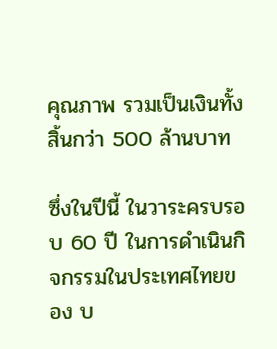คุณภาพ รวมเป็นเงินทั้งสิ้นกว่า 500 ล้านบาท

ซึ่งในปีนี้ ในวาระครบรอบ 60 ปี ในการดำเนินกิจกรรมในประเทศไทยของ บ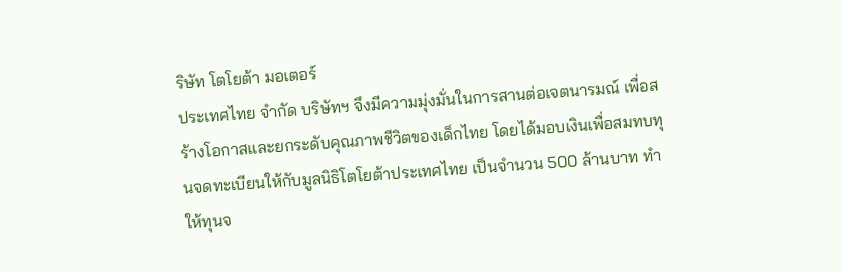ริษัท โตโยต้า มอเตอร์
ประเทศไทย จำกัด บริษัทฯ จึงมีความมุ่งมั่นในการสานต่อเจตนารมณ์ เพื่อสร้างโอกาสและยกระดับคุณภาพชีวิตของเด็กไทย โดยได้มอบเงินเพื่อสมทบทุนจดทะเบียนให้กับมูลนิธิโตโยต้าประเทศไทย เป็นจำนวน 500 ล้านบาท ทำให้ทุนจ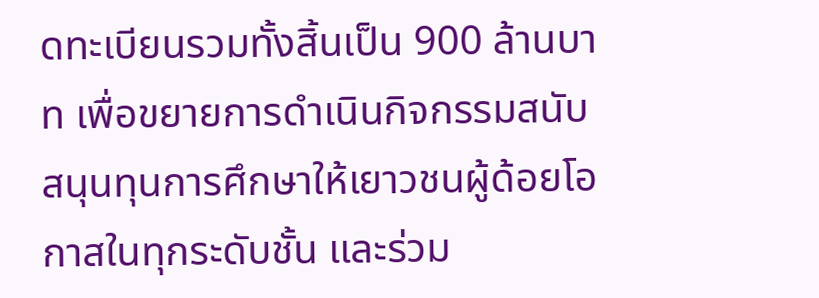ดทะเบียนรวมทั้งสิ้นเป็น 900 ล้านบาท เพื่อขยายการดำเนินกิจกรรมสนับสนุนทุนการศึกษาให้เยาวชนผู้ด้อยโอกาสในทุกระดับชั้น และร่วม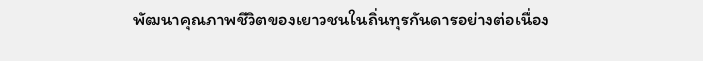พัฒนาคุณภาพชีวิตของเยาวชนในถิ่นทุรกันดารอย่างต่อเนื่อง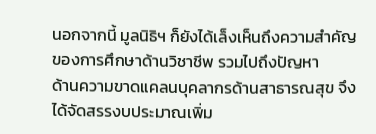นอกจากนี้ มูลนิธิฯ ก็ยังได้เล็งเห็นถึงความสำคัญของการศึกษาด้านวิชาชีพ รวมไปถึงปัญหา
ด้านความขาดแคลนบุคลากรด้านสาธารณสุข จึงได้จัดสรรงบประมาณเพิ่ม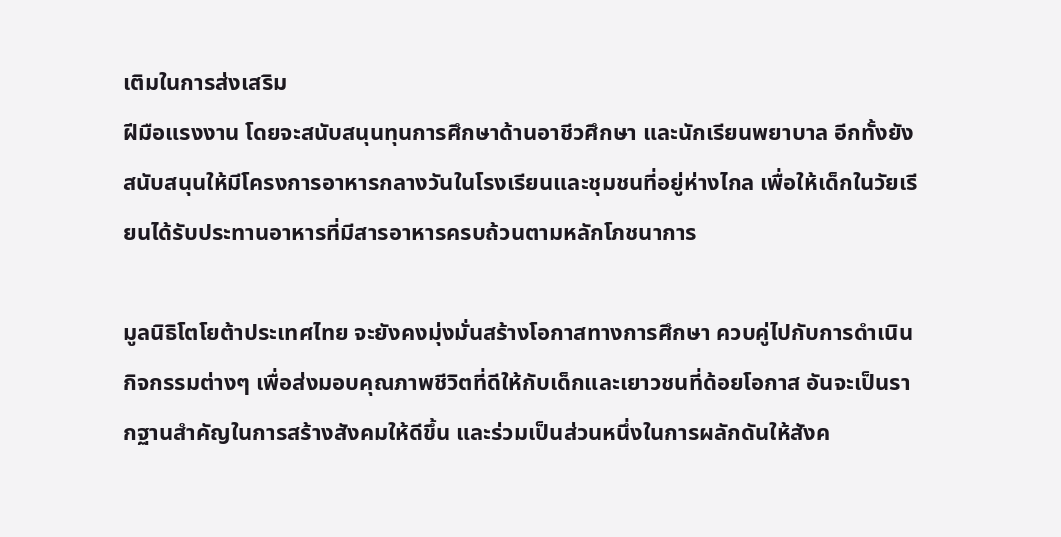เติมในการส่งเสริม
ฝีมือแรงงาน โดยจะสนับสนุนทุนการศึกษาด้านอาชีวศึกษา และนักเรียนพยาบาล อีกทั้งยังสนับสนุนให้มีโครงการอาหารกลางวันในโรงเรียนและชุมชนที่อยู่ห่างไกล เพื่อให้เด็กในวัยเรียนได้รับประทานอาหารที่มีสารอาหารครบถ้วนตามหลักโภชนาการ

มูลนิธิโตโยต้าประเทศไทย จะยังคงมุ่งมั่นสร้างโอกาสทางการศึกษา ควบคู่ไปกับการดำเนินกิจกรรมต่างๆ เพื่อส่งมอบคุณภาพชีวิตที่ดีให้กับเด็กและเยาวชนที่ด้อยโอกาส อันจะเป็นรากฐานสำคัญในการสร้างสังคมให้ดีขึ้น และร่วมเป็นส่วนหนึ่งในการผลักดันให้สังค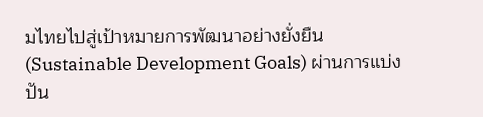มไทยไปสู่เป้าหมายการพัฒนาอย่างยั่งยืน (Sustainable Development Goals) ผ่านการแบ่งปัน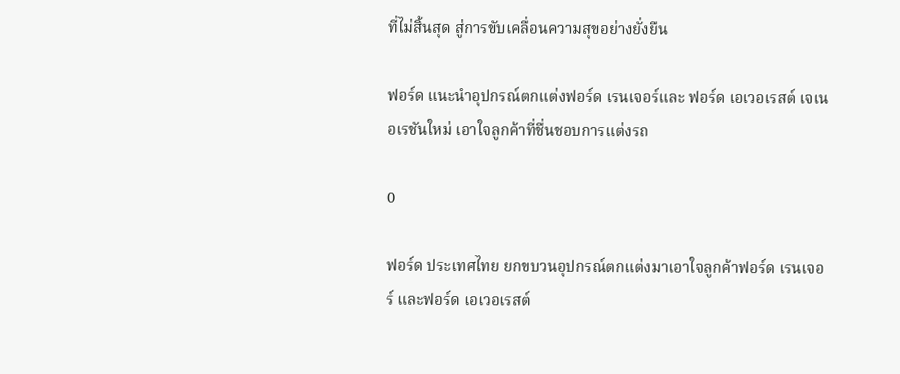ที่ไม่สิ้นสุด สู่การขับเคลื่อนความสุขอย่างยั่งยืน

ฟอร์ด แนะนำอุปกรณ์ตกแต่งฟอร์ด เรนเจอร์และ ฟอร์ด เอเวอเรสต์ เจเนอเรชันใหม่ เอาใจลูกค้าที่ชื่นชอบการแต่งรถ

0

ฟอร์ด ประเทศไทย ยกขบวนอุปกรณ์ตกแต่งมาเอาใจลูกค้าฟอร์ด เรนเจอร์ และฟอร์ด เอเวอเรสต์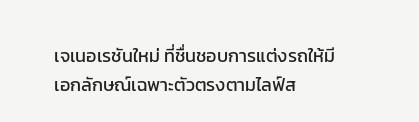เจเนอเรชันใหม่ ที่ชื่นชอบการแต่งรถให้มีเอกลักษณ์เฉพาะตัวตรงตามไลฟ์ส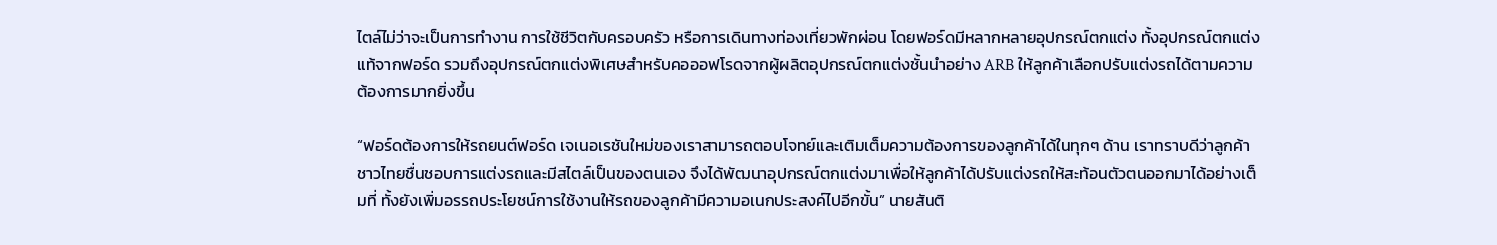ไตล์ไม่ว่าจะเป็นการทำงาน การใช้ชีวิตกับครอบครัว หรือการเดินทางท่องเที่ยวพักผ่อน โดยฟอร์ดมีหลากหลายอุปกรณ์ตกแต่ง ทั้งอุปกรณ์ตกแต่งแท้จากฟอร์ด รวมถึงอุปกรณ์ตกแต่งพิเศษสำหรับคอออฟโรดจากผู้ผลิตอุปกรณ์ตกแต่งชั้นนำอย่าง ARB ให้ลูกค้าเลือกปรับแต่งรถได้ตามความต้องการมากยิ่งขึ้น

“ฟอร์ดต้องการให้รถยนต์ฟอร์ด เจเนอเรชันใหม่ของเราสามารถตอบโจทย์และเติมเต็มความต้องการของลูกค้าได้ในทุกๆ ด้าน เราทราบดีว่าลูกค้าชาวไทยชื่นชอบการแต่งรถและมีสไตล์เป็นของตนเอง จึงได้พัฒนาอุปกรณ์ตกแต่งมาเพื่อให้ลูกค้าได้ปรับแต่งรถให้สะท้อนตัวตนออกมาได้อย่างเต็มที่ ทั้งยังเพิ่มอรรถประโยชน์การใช้งานให้รถของลูกค้ามีความอเนกประสงค์ไปอีกขั้น” นายสันติ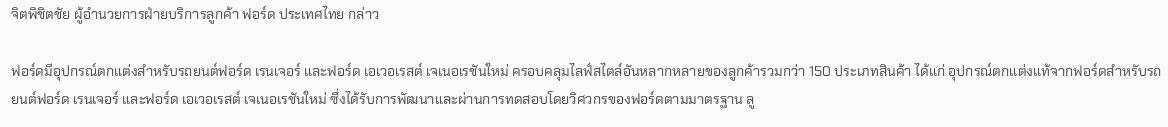จิตพิชิตชัย ผู้อำนวยการฝ่ายบริการลูกค้า ฟอร์ด ประเทศไทย กล่าว

ฟอร์ดมีอุปกรณ์ตกแต่งสำหรับรถยนต์ฟอร์ด เรนเจอร์ และฟอร์ด เอเวอเรสต์ เจเนอเรชันใหม่ ครอบคลุมไลฟ์สไตล์อันหลากหลายของลูกค้ารวมกว่า 150 ประเภทสินค้า ได้แก่ อุปกรณ์ตกแต่งแท้จากฟอร์ดสำหรับรถยนต์ฟอร์ด เรนเจอร์ และฟอร์ด เอเวอเรสต์ เจเนอเรชันใหม่ ซึ่งได้รับการพัฒนาและผ่านการทดสอบโดยวิศวกรของฟอร์ดตามมาตรฐาน ลู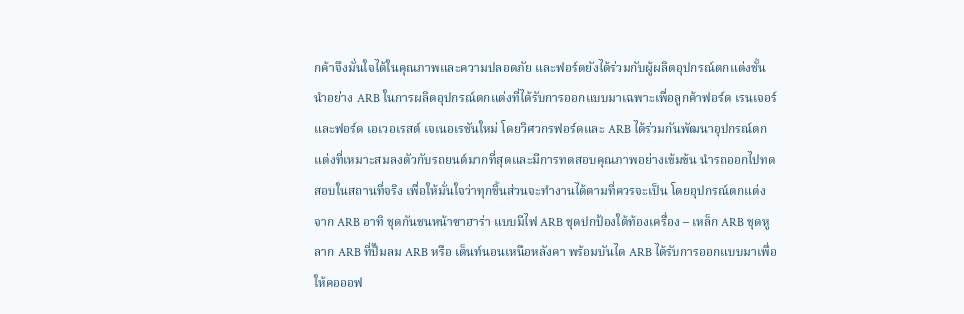กค้าจึงมั่นใจได้ในคุณภาพและความปลอดภัย และฟอร์ดยังได้ร่วมกับผู้ผลิตอุปกรณ์ตกแต่งชั้นนำอย่าง ARB ในการผลิตอุปกรณ์ตกแต่งที่ได้รับการออกแบบมาเฉพาะเพื่อลูกค้าฟอร์ด เรนเจอร์ และฟอร์ด เอเวอเรสต์ เจเนอเรชันใหม่ โดยวิศวกรฟอร์ดและ ARB ได้ร่วมกันพัฒนาอุปกรณ์ตกแต่งที่เหมาะสมลงตัวกับรถยนต์มากที่สุดและมีการทดสอบคุณภาพอย่างเข้มข้น นำรถออกไปทดสอบในสถานที่จริง เพื่อให้มั่นใจว่าทุกชิ้นส่วนจะทำงานได้ตามที่ควรจะเป็น โดยอุปกรณ์ตกแต่งจาก ARB อาทิ ชุดกันชนหน้าซาฮาร่า แบบมีไฟ ARB ชุดปกป้องใต้ท้องเครื่อง – เหล็ก ARB ชุดหูลาก ARB ที่ปั๊มลม ARB หรือ เต็นท์นอนเหนือหลังคา พร้อมบันได ARB ได้รับการออกแบบมาเพื่อให้คอออฟ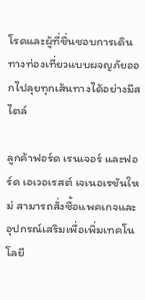โรดและผู้ที่ชื่นชอบการเดินทางท่องเที่ยวแบบผจญภัยออกไปลุยทุกเส้นทางได้อย่างมีสไตล์

ลูกค้าฟอร์ด เรนเจอร์ และฟอร์ด เอเวอเรสต์ เจเนอเรชันใหม่ สามารถสั่งซื้อแพคเกจและอุปกรณ์เสริมเพื่อเพิ่มเทคโนโลยี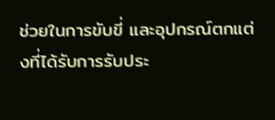ช่วยในการขับขี่ และอุปกรณ์ตกแต่งที่ได้รับการรับประ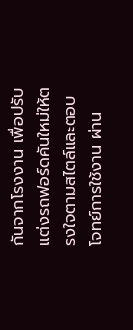กันจากโรงงาน เพื่อปรับแต่งรถฟอร์ดคันใหม่ให้ตรงใจตามสไตล์และตอบโจทย์การใช้งาน ผ่าน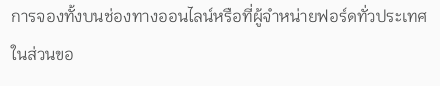การจองทั้งบนช่องทางออนไลน์หรือที่ผู้จำหน่ายฟอร์ดทั่วประเทศ ในส่วนขอ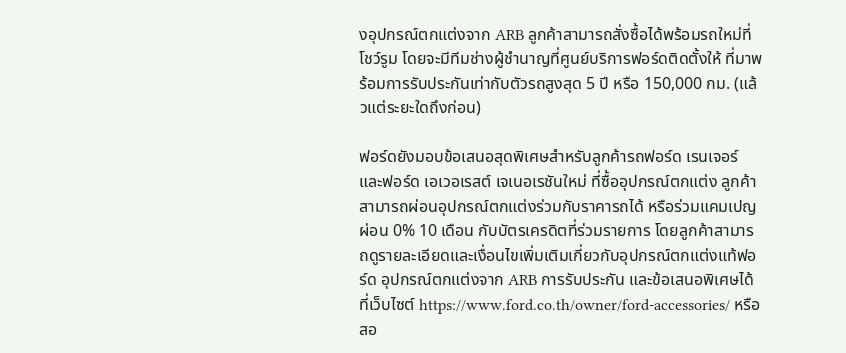งอุปกรณ์ตกแต่งจาก ARB ลูกค้าสามารถสั่งซื้อได้พร้อมรถใหม่ที่โชว์รูม โดยจะมีทีมช่างผู้ชำนาญที่ศูนย์บริการฟอร์ดติดตั้งให้ ที่มาพร้อมการรับประกันเท่ากับตัวรถสูงสุด 5 ปี หรือ 150,000 กม. (แล้วแต่ระยะใดถึงก่อน)

ฟอร์ดยังมอบข้อเสนอสุดพิเศษสำหรับลูกค้ารถฟอร์ด เรนเจอร์ และฟอร์ด เอเวอเรสต์ เจเนอเรชันใหม่ ที่ซื้ออุปกรณ์ตกแต่ง ลูกค้าสามารถผ่อนอุปกรณ์ตกแต่งร่วมกับราคารถได้ หรือร่วมแคมเปญผ่อน 0% 10 เดือน กับบัตรเครดิตที่ร่วมรายการ โดยลูกค้าสามารถดูรายละเอียดและเงื่อนไขเพิ่มเติมเกี่ยวกับอุปกรณ์ตกแต่งแท้ฟอร์ด อุปกรณ์ตกแต่งจาก ARB การรับประกัน และข้อเสนอพิเศษได้ที่เว็บไซต์ https://www.ford.co.th/owner/ford-accessories/ หรือสอ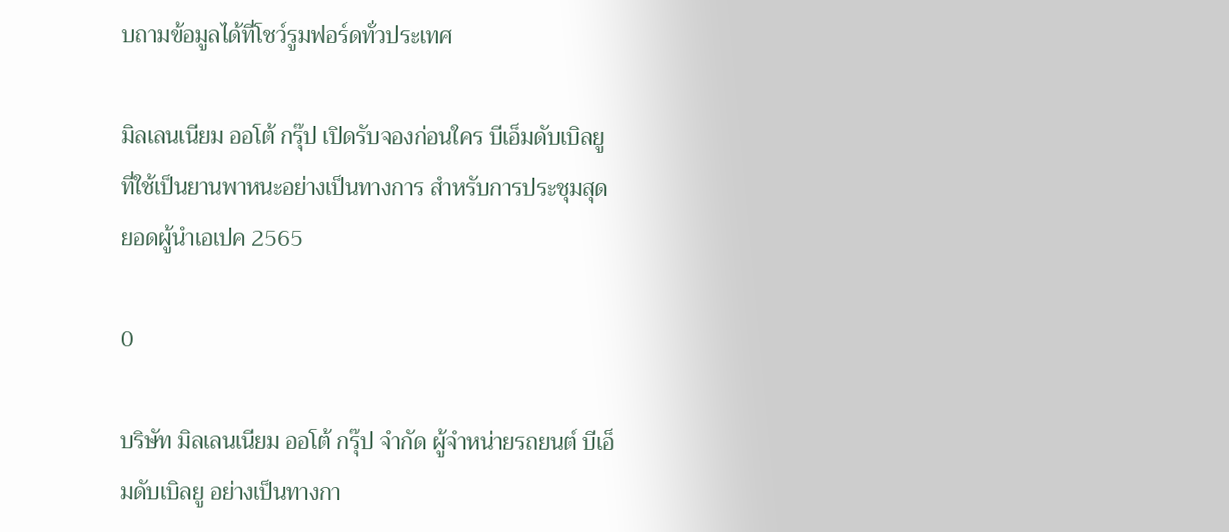บถามข้อมูลได้ที่โชว์รูมฟอร์ดทั่วประเทศ

มิลเลนเนียม ออโต้ กรุ๊ป เปิดรับจองก่อนใคร บีเอ็มดับเบิลยู ที่ใช้เป็นยานพาหนะอย่างเป็นทางการ สำหรับการประชุมสุดยอดผู้นำเอเปค 2565

0

บริษัท มิลเลนเนียม ออโต้ กรุ๊ป จำกัด ผู้จำหน่ายรถยนต์ บีเอ็มดับเบิลยู อย่างเป็นทางกา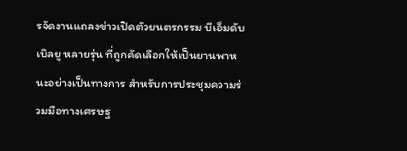รจัดงานแถลงข่าวเปิดตัวยนตรกรรม บีเอ็มดับเบิลยู หลายรุ่น ที่ถูกคัดเลือกให้เป็นยานพาหนะอย่างเป็นทางการ สำหรับการประชุมความร่วมมือทางเศรษฐ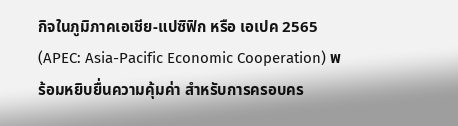กิจในภูมิภาคเอเชีย-แปซิฟิก หรือ เอเปค 2565 (APEC: Asia-Pacific Economic Cooperation) พร้อมหยิบยื่นความคุ้มค่า สำหรับการครอบคร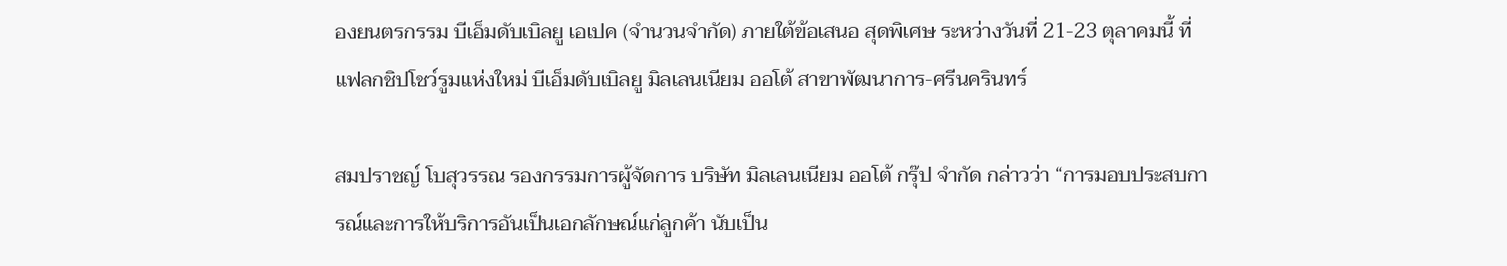องยนตรกรรม บีเอ็มดับเบิลยู เอเปค (จำนวนจำกัด) ภายใต้ข้อเสนอ สุดพิเศษ ระหว่างวันที่ 21-23 ตุลาคมนี้ ที่แฟลกชิปโชว์รูมแห่งใหม่ บีเอ็มดับเบิลยู มิลเลนเนียม ออโต้ สาขาพัฒนาการ-ศรีนครินทร์

สมปราชญ์ โบสุวรรณ รองกรรมการผู้จัดการ บริษัท มิลเลนเนียม ออโต้ กรุ๊ป จำกัด กล่าวว่า “การมอบประสบการณ์และการให้บริการอันเป็นเอกลักษณ์แก่ลูกค้า นับเป็น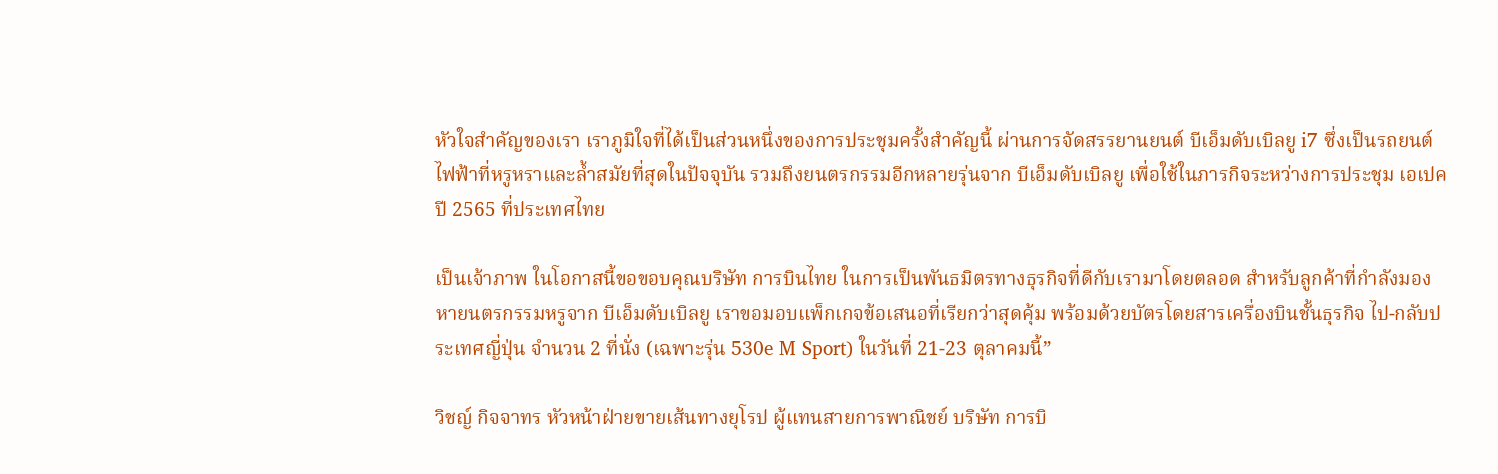หัวใจสำคัญของเรา เราภูมิใจที่ได้เป็นส่วนหนึ่งของการประชุมครั้งสำคัญนี้ ผ่านการจัดสรรยานยนต์ บีเอ็มดับเบิลยู i7 ซึ่งเป็นรถยนต์ไฟฟ้าที่หรูหราและล้ำสมัยที่สุดในปัจจุบัน รวมถึงยนตรกรรมอีกหลายรุ่นจาก บีเอ็มดับเบิลยู เพื่อใช้ในภารกิจระหว่างการประชุม เอเปค ปี 2565 ที่ประเทศไทย

เป็นเจ้าภาพ ในโอกาสนี้ขอขอบคุณบริษัท การบินไทย ในการเป็นพันธมิตรทางธุรกิจที่ดีกับเรามาโดยตลอด สำหรับลูกค้าที่กำลังมองหายนตรกรรมหรูจาก บีเอ็มดับเบิลยู เราขอมอบแพ็กเกจข้อเสนอที่เรียกว่าสุดคุ้ม พร้อมด้วยบัตรโดยสารเครื่องบินชั้นธุรกิจ ไป-กลับประเทศญี่ปุ่น จำนวน 2 ที่นั่ง (เฉพาะรุ่น 530e M Sport) ในวันที่ 21-23 ตุลาคมนี้”

วิชญ์ กิจจาทร หัวหน้าฝ่ายขายเส้นทางยุโรป ผู้แทนสายการพาณิชย์ บริษัท การบิ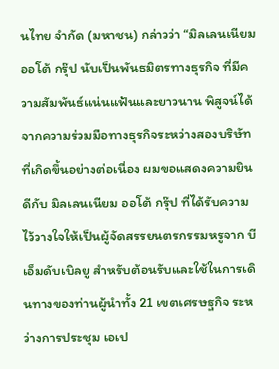นไทย จำกัด (มหาชน) กล่าวว่า “มิลเลนเนียม ออโต้ กรุ๊ป นับเป็นพันธมิตรทางธุรกิจ ที่มีความสัมพันธ์แน่นแฟ้นและยาวนาน พิสูจน์ได้จากความร่วมมือทางธุรกิจระหว่างสองบริษัท ที่เกิดขึ้นอย่างต่อเนื่อง ผมขอแสดงความยินดีกับ มิลเลนเนียม ออโต้ กรุ๊ป ที่ได้รับความไว้วางใจให้เป็นผู้จัดสรรยนตรกรรมหรูจาก บีเอ็มดับเบิลยู สำหรับต้อนรับและใช้ในการเดินทางของท่านผู้นำทั้ง 21 เขตเศรษฐกิจ ระหว่างการประชุม เอเป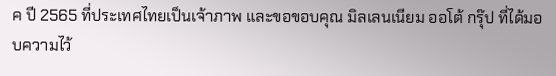ค ปี 2565 ที่ประเทศไทยเป็นเจ้าภาพ และขอขอบคุณ มิลเลนเนียม ออโต้ กรุ๊ป ที่ได้มอบความไว้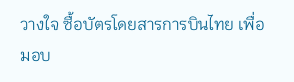วางใจ ซื้อบัตรโดยสารการบินไทย เพื่อมอบ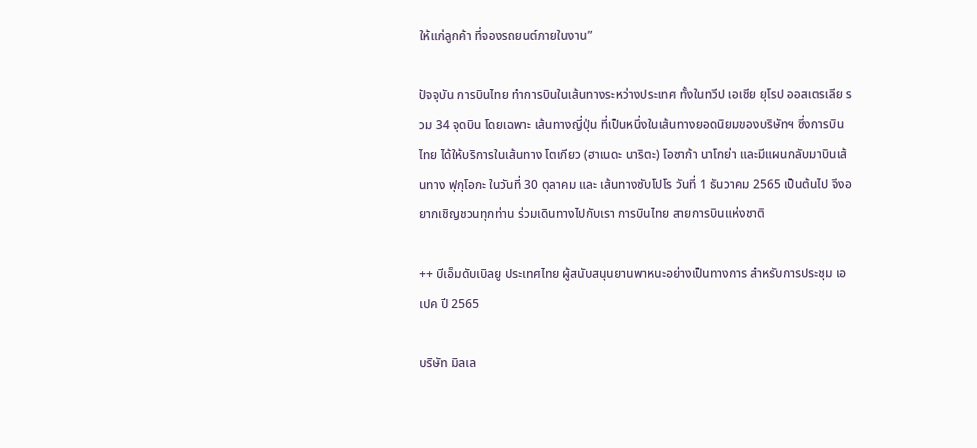ให้แก่ลูกค้า ที่จองรถยนต์ภายในงาน”

ปัจจุบัน การบินไทย ทำการบินในเส้นทางระหว่างประเทศ ทั้งในทวีป เอเชีย ยุโรป ออสเตรเลีย รวม 34 จุดบิน โดยเฉพาะ เส้นทางญี่ปุ่น ที่เป็นหนึ่งในเส้นทางยอดนิยมของบริษัทฯ ซึ่งการบินไทย ได้ให้บริการในเส้นทาง โตเกียว (ฮาเนดะ นาริตะ) โอซาก้า นาโกย่า และมีแผนกลับมาบินเส้นทาง ฟุกุโอกะ ในวันที่ 30 ตุลาคม และ เส้นทางซับโปโร วันที่ 1 ธันวาคม 2565 เป็นต้นไป จึงอยากเชิญชวนทุกท่าน ร่วมเดินทางไปกับเรา การบินไทย สายการบินแห่งชาติ

++ บีเอ็มดับเบิลยู ประเทศไทย ผู้สนับสนุนยานพาหนะอย่างเป็นทางการ สำหรับการประชุม เอเปค ปี 2565

บริษัท มิลเล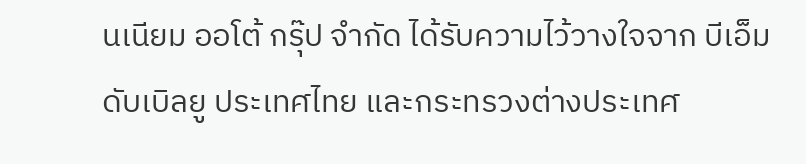นเนียม ออโต้ กรุ๊ป จำกัด ได้รับความไว้วางใจจาก บีเอ็มดับเบิลยู ประเทศไทย และกระทรวงต่างประเทศ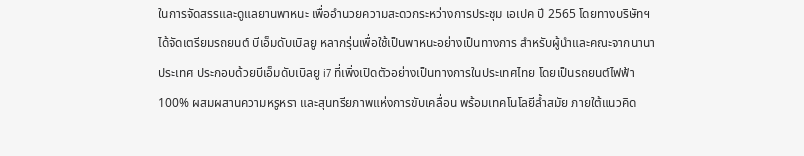ในการจัดสรรและดูแลยานพาหนะ เพื่ออำนวยความสะดวกระหว่างการประชุม เอเปค ปี 2565 โดยทางบริษัทฯ ได้จัดเตรียมรถยนต์ บีเอ็มดับเบิลยู หลากรุ่นเพื่อใช้เป็นพาหนะอย่างเป็นทางการ สำหรับผู้นำและคณะจากนานาประเทศ ประกอบด้วยบีเอ็มดับเบิลยู i7 ที่เพิ่งเปิดตัวอย่างเป็นทางการในประเทศไทย โดยเป็นรถยนต์ไฟฟ้า 100% ผสมผสานความหรูหรา และสุนทรียภาพแห่งการขับเคลื่อน พร้อมเทคโนโลยีล้ำสมัย ภายใต้แนวคิด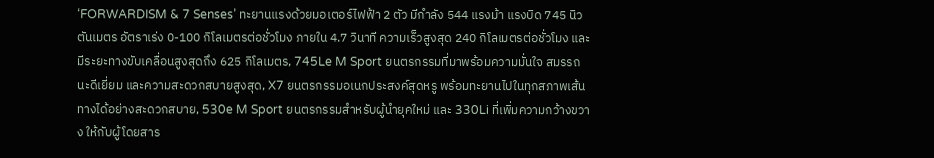‘FORWARDISM & 7 Senses’ ทะยานแรงด้วยมอเตอร์ไฟฟ้า 2 ตัว มีกำลัง 544 แรงม้า แรงบิด 745 นิวตันเมตร อัตราเร่ง 0-100 กิโลเมตรต่อชั่วโมง ภายใน 4.7 วินาที ความเร็วสูงสุด 240 กิโลเมตรต่อชั่วโมง และมีระยะทางขับเคลื่อนสูงสุดถึง 625 กิโลเมตร, 745Le M Sport ยนตรกรรมที่มาพร้อมความมั่นใจ สมรรถนะดีเยี่ยม และความสะดวกสบายสูงสุด, X7 ยนตรกรรมอเนกประสงค์สุดหรู พร้อมทะยานไปในทุกสภาพเส้นทางได้อย่างสะดวกสบาย, 530e M Sport ยนตรกรรมสำหรับผู้นำยุคใหม่ และ 330Li ที่เพิ่มความกว้างขวาง ให้กับผู้โดยสาร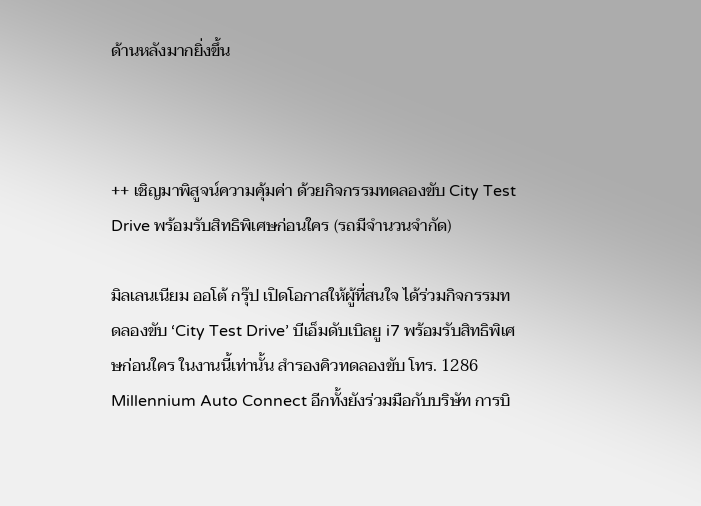ด้านหลังมากยิ่งขึ้น



++ เชิญมาพิสูจน์ความคุ้มค่า ด้วยกิจกรรมทดลองขับ City Test Drive พร้อมรับสิทธิพิเศษก่อนใคร (รถมีจำนวนจำกัด)

มิลเลนเนียม ออโต้ กรุ๊ป เปิดโอกาสให้ผู้ที่สนใจ ได้ร่วมกิจกรรมทดลองขับ ‘City Test Drive’ บีเอ็มดับเบิลยู i7 พร้อมรับสิทธิพิเศษก่อนใคร ในงานนี้เท่านั้น สำรองคิวทดลองขับ โทร. 1286 Millennium Auto Connect อีกทั้งยังร่วมมือกับบริษัท การบิ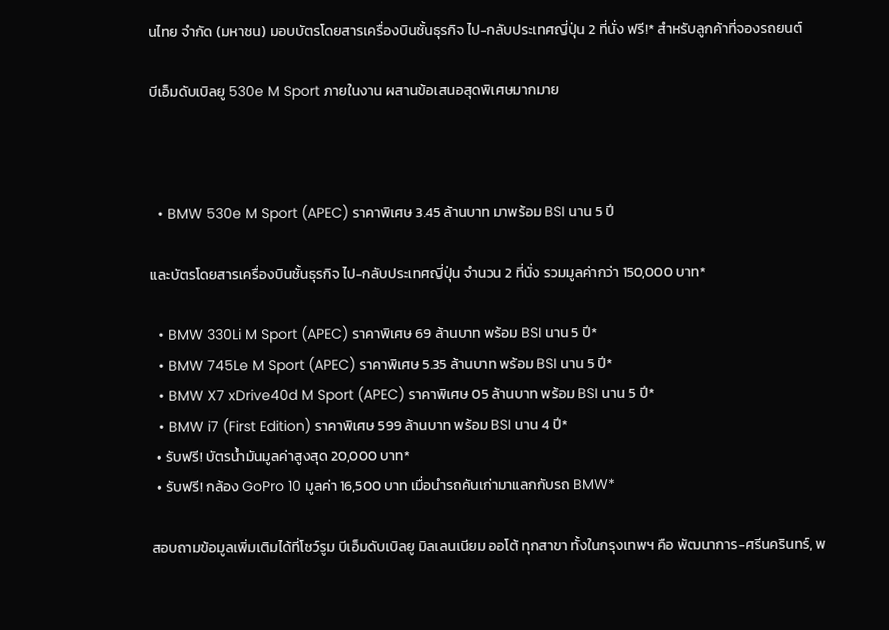นไทย จำกัด (มหาชน) มอบบัตรโดยสารเครื่องบินชั้นธุรกิจ ไป-กลับประเทศญี่ปุ่น 2 ที่นั่ง ฟรี!* สำหรับลูกค้าที่จองรถยนต์

บีเอ็มดับเบิลยู 530e M Sport ภายในงาน ผสานข้อเสนอสุดพิเศษมากมาย



  • BMW 530e M Sport (APEC) ราคาพิเศษ 3.45 ล้านบาท มาพร้อม BSI นาน 5 ปี

และบัตรโดยสารเครื่องบินชั้นธุรกิจ ไป-กลับประเทศญี่ปุ่น จำนวน 2 ที่นั่ง รวมมูลค่ากว่า 150,000 บาท*

  • BMW 330Li M Sport (APEC) ราคาพิเศษ 69 ล้านบาท พร้อม BSI นาน 5 ปี*
  • BMW 745Le M Sport (APEC) ราคาพิเศษ 5.35 ล้านบาท พร้อม BSI นาน 5 ปี*
  • BMW X7 xDrive40d M Sport (APEC) ราคาพิเศษ 05 ล้านบาท พร้อม BSI นาน 5 ปี*
  • BMW i7 (First Edition) ราคาพิเศษ 599 ล้านบาท พร้อม BSI นาน 4 ปี*
  • รับฟรี! บัตรน้ำมันมูลค่าสูงสุด 20,000 บาท*
  • รับฟรี! กล้อง GoPro 10 มูลค่า 16,500 บาท เมื่อนำรถคันเก่ามาแลกกับรถ BMW*

สอบถามข้อมูลเพิ่มเติมได้ที่โชว์รูม บีเอ็มดับเบิลยู มิลเลนเนียม ออโต้ ทุกสาขา ทั้งในกรุงเทพฯ คือ พัฒนาการ-ศรีนครินทร์, พ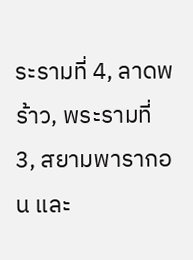ระรามที่ 4, ลาดพร้าว, พระรามที่ 3, สยามพารากอน และ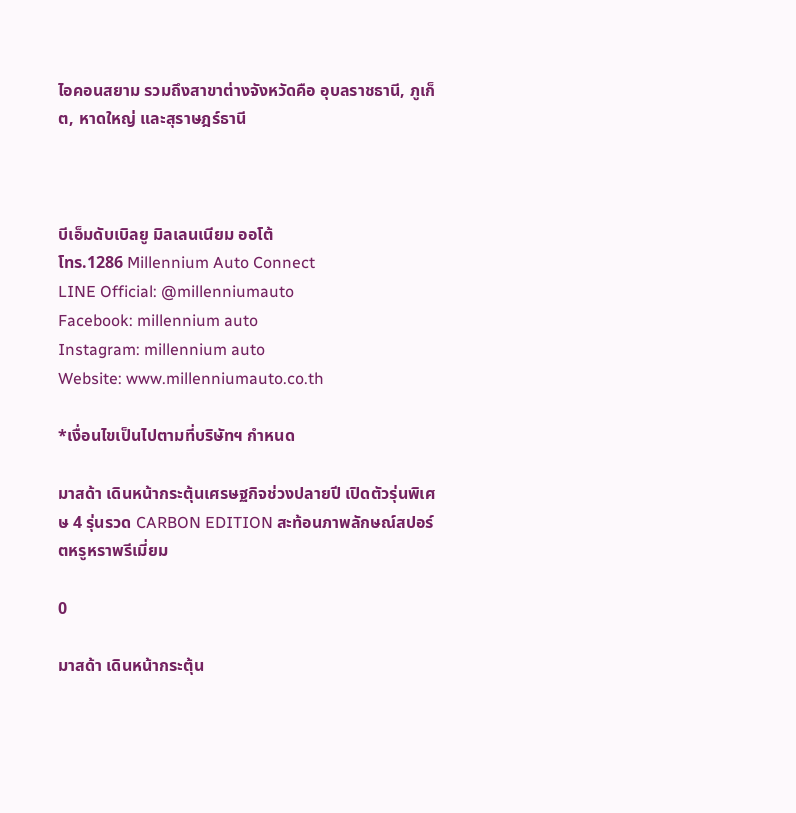ไอคอนสยาม รวมถึงสาขาต่างจังหวัดคือ อุบลราชธานี, ภูเก็ต, หาดใหญ่ และสุราษฎร์ธานี



บีเอ็มดับเบิลยู มิลเลนเนียม ออโต้
โทร.1286 Millennium Auto Connect
LINE Official: @millenniumauto
Facebook: millennium auto
Instagram: millennium auto
Website: www.millenniumauto.co.th

*เงื่อนไขเป็นไปตามที่บริษัทฯ กำหนด

มาสด้า เดินหน้ากระตุ้นเศรษฐกิจช่วงปลายปี เปิดตัวรุ่นพิเศษ 4 รุ่นรวด CARBON EDITION สะท้อนภาพลักษณ์สปอร์ตหรูหราพรีเมี่ยม

0

มาสด้า เดินหน้ากระตุ้น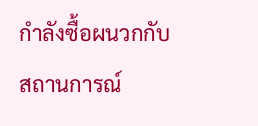กำลังซื้อผนวกกับสถานการณ์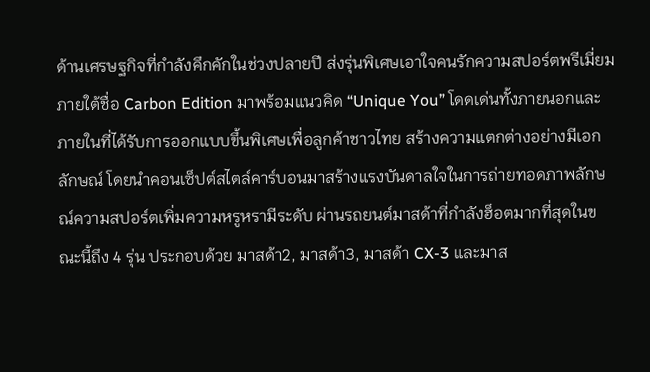ด้านเศรษฐกิจที่กำลังคึกคักในช่วงปลายปี ส่งรุ่นพิเศษเอาใจคนรักความสปอร์ตพรีเมี่ยมภายใต้ชื่อ Carbon Edition มาพร้อมแนวคิด “Unique You” โดดเด่นทั้งภายนอกและภายในที่ได้รับการออกแบบขึ้นพิเศษเพื่อลูกค้าชาวไทย สร้างความแตกต่างอย่างมีเอกลักษณ์ โดยนำคอนเซ็ปต์สไตล์คาร์บอนมาสร้างแรงบันดาลใจในการถ่ายทอดภาพลักษณ์ความสปอร์ตเพิ่มความหรูหรามีระดับ ผ่านรถยนต์มาสด้าที่กำลังฮ็อตมากที่สุดในขณะนี้ถึง 4 รุ่น ประกอบด้วย มาสด้า2, มาสด้า3, มาสด้า CX-3 และมาส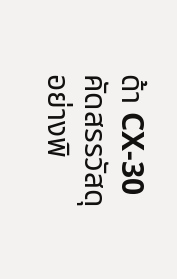ด้า CX-30 คัดสรรวัสดุอย่างพิ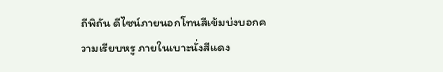ถีพิถัน ดีไซน์ภายนอกโทนสีเข้มบ่งบอกความเรียบหรู ภายในเบาะนั่งสีแดง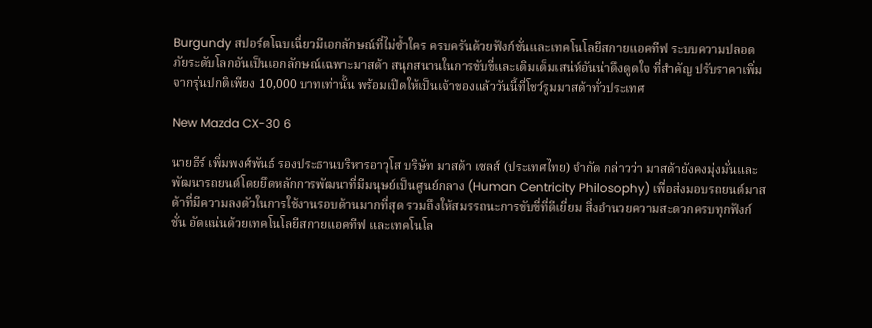Burgundy สปอร์ตโฉบเฉี่ยวมีเอกลักษณ์ที่ไม่ซ้ำใคร ครบครันด้วยฟังก์ชั่นและเทคโนโลยีสกายแอคทีฟ ระบบความปลอดภัยระดับโลกอันเป็นเอกลักษณ์เฉพาะมาสด้า สนุกสนานในการขับขี่และเติมเต็มเสน่ห์อันน่าดึงดูดใจ ที่สำคัญ ปรับราคาเพิ่มจากรุ่นปกติเพียง 10,000 บาทเท่านั้น พร้อมเปิดให้เป็นเจ้าของแล้ววันนี้ที่โชว์รูมมาสด้าทั่วประเทศ

New Mazda CX-30 6

นายธีร์ เพิ่มพงศ์พันธ์ รองประธานบริหารอาวุโส บริษัท มาสด้า เซลส์ (ประเทศไทย) จำกัด กล่าวว่า มาสด้ายังคงมุ่งมั่นและพัฒนารถยนต์โดยยึดหลักการพัฒนาที่มีมนุษย์เป็นศูนย์กลาง (Human Centricity Philosophy) เพื่อส่งมอบรถยนต์มาสด้าที่มีความลงตัวในการใช้งานรอบด้านมากที่สุด รวมถึงให้สมรรถนะการขับขี่ที่ดีเยี่ยม สิ่งอำนวยความสะดวกครบทุกฟังก์ชั่น อัดแน่นด้วยเทคโนโลยีสกายแอคทีฟ และเทคโนโล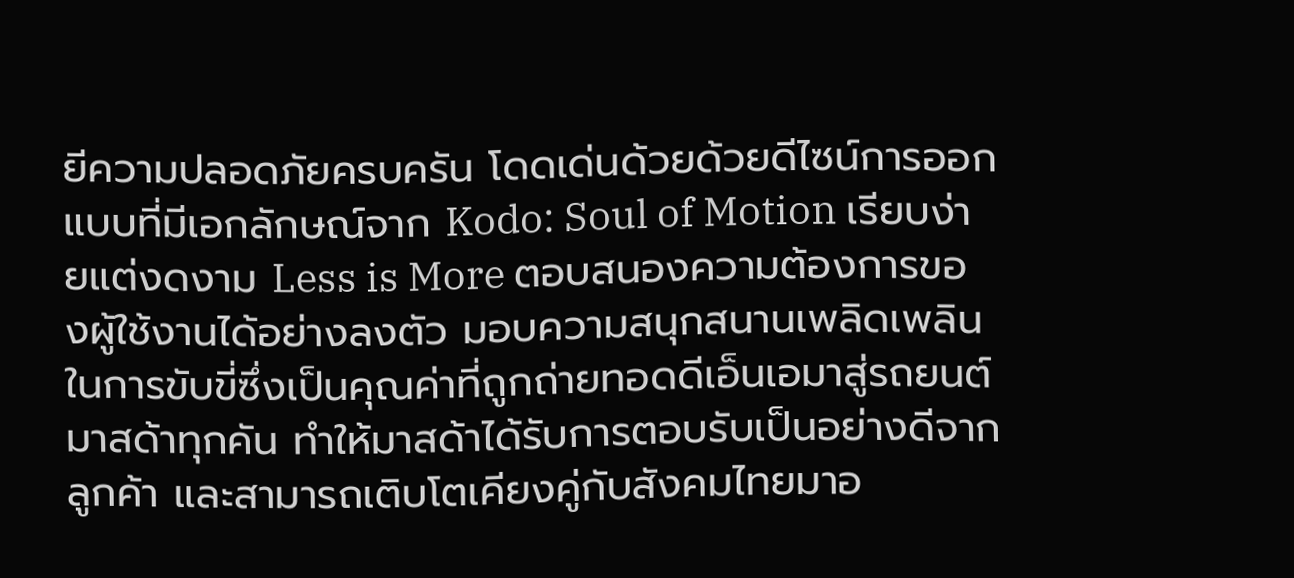ยีความปลอดภัยครบครัน โดดเด่นด้วยด้วยดีไซน์การออกแบบที่มีเอกลักษณ์จาก Kodo: Soul of Motion เรียบง่ายแต่งดงาม Less is More ตอบสนองความต้องการของผู้ใช้งานได้อย่างลงตัว มอบความสนุกสนานเพลิดเพลินในการขับขี่ซึ่งเป็นคุณค่าที่ถูกถ่ายทอดดีเอ็นเอมาสู่รถยนต์มาสด้าทุกคัน ทำให้มาสด้าได้รับการตอบรับเป็นอย่างดีจากลูกค้า และสามารถเติบโตเคียงคู่กับสังคมไทยมาอ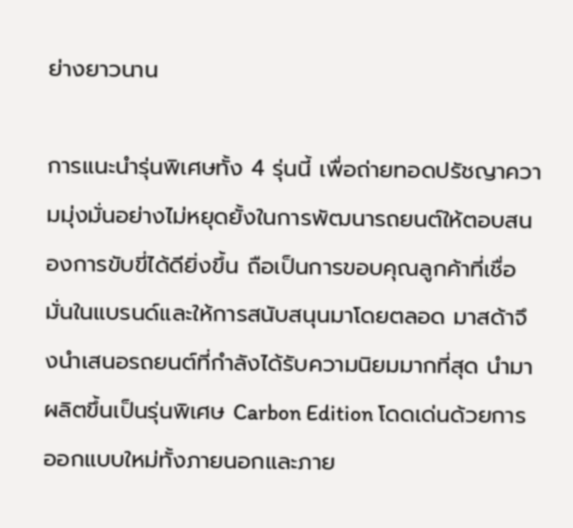ย่างยาวนาน

การแนะนำรุ่นพิเศษทั้ง 4 รุ่นนี้ เพื่อถ่ายทอดปรัชญาความมุ่งมั่นอย่างไม่หยุดยั้งในการพัฒนารถยนต์ให้ตอบสนองการขับขี่ได้ดียิ่งขึ้น ถือเป็นการขอบคุณลูกค้าที่เชื่อมั่นในแบรนด์และให้การสนับสนุนมาโดยตลอด มาสด้าจึงนำเสนอรถยนต์ที่กำลังได้รับความนิยมมากที่สุด นำมาผลิตขึ้นเป็นรุ่นพิเศษ Carbon Edition โดดเด่นด้วยการออกแบบใหม่ทั้งภายนอกและภาย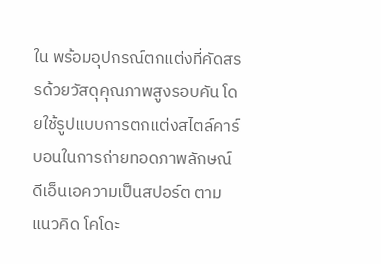ใน พร้อมอุปกรณ์ตกแต่งที่คัดสรรด้วยวัสดุคุณภาพสูงรอบคัน โดยใช้รูปแบบการตกแต่งสไตล์คาร์บอนในการถ่ายทอดภาพลักษณ์ดีเอ็นเอความเป็นสปอร์ต ตามแนวคิด โคโดะ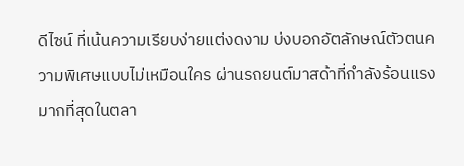ดีไซน์ ที่เน้นความเรียบง่ายแต่งดงาม บ่งบอกอัตลักษณ์ตัวตนความพิเศษแบบไม่เหมือนใคร ผ่านรถยนต์มาสด้าที่กำลังร้อนแรงมากที่สุดในตลา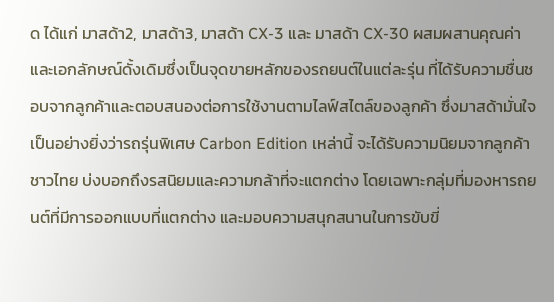ด ได้แก่ มาสด้า2, มาสด้า3, มาสด้า CX-3 และ มาสด้า CX-30 ผสมผสานคุณค่าและเอกลักษณ์ดั้งเดิมซึ่งเป็นจุดขายหลักของรถยนต์ในแต่ละรุ่น ที่ได้รับความชื่นชอบจากลูกค้าและตอบสนองต่อการใช้งานตามไลฟ์สไตล์ของลูกค้า ซึ่งมาสด้ามั่นใจเป็นอย่างยิ่งว่ารถรุ่นพิเศษ Carbon Edition เหล่านี้ จะได้รับความนิยมจากลูกค้าชาวไทย บ่งบอกถึงรสนิยมและความกล้าที่จะแตกต่าง โดยเฉพาะกลุ่มที่มองหารถยนต์ที่มีการออกแบบที่แตกต่าง และมอบความสนุกสนานในการขับขี่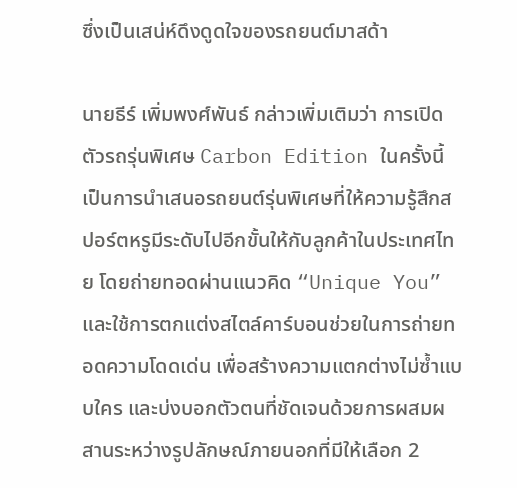ซึ่งเป็นเสน่ห์ดึงดูดใจของรถยนต์มาสด้า

นายธีร์ เพิ่มพงศ์พันธ์ กล่าวเพิ่มเติมว่า การเปิดตัวรถรุ่นพิเศษ Carbon Edition ในครั้งนี้ เป็นการนำเสนอรถยนต์รุ่นพิเศษที่ให้ความรู้สึกสปอร์ตหรูมีระดับไปอีกขั้นให้กับลูกค้าในประเทศไทย โดยถ่ายทอดผ่านแนวคิด “Unique You” และใช้การตกแต่งสไตล์คาร์บอนช่วยในการถ่ายทอดความโดดเด่น เพื่อสร้างความแตกต่างไม่ซ้ำแบบใคร และบ่งบอกตัวตนที่ชัดเจนด้วยการผสมผสานระหว่างรูปลักษณ์ภายนอกที่มีให้เลือก 2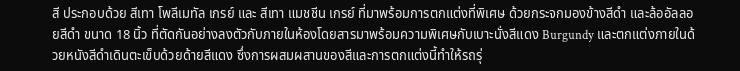สี ประกอบด้วย สีเทา โพลีเมทัล เกรย์ และ สีเทา แมชชีน เกรย์ ที่มาพร้อมการตกแต่งที่พิเศษ ด้วยกระจกมองข้างสีดำ และล้ออัลลอยสีดำ ขนาด 18 นิ้ว ที่ตัดกันอย่างลงตัวกับภายในห้องโดยสารมาพร้อมความพิเศษกับเบาะนั่งสีแดง Burgundy และตกแต่งภายในด้วยหนังสีดำเดินตะเข็บด้วยด้ายสีแดง ซึ่งการผสมผสานของสีและการตกแต่งนี้ทำให้รถรุ่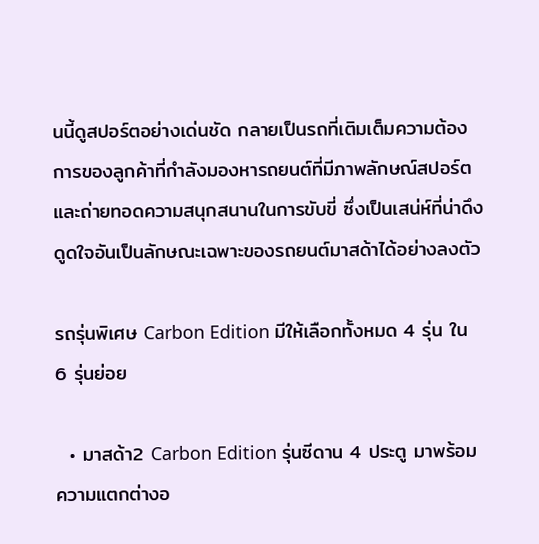นนี้ดูสปอร์ตอย่างเด่นชัด กลายเป็นรถที่เติมเต็มความต้องการของลูกค้าที่กำลังมองหารถยนต์ที่มีภาพลักษณ์สปอร์ต และถ่ายทอดความสนุกสนานในการขับขี่ ซึ่งเป็นเสน่ห์ที่น่าดึงดูดใจอันเป็นลักษณะเฉพาะของรถยนต์มาสด้าได้อย่างลงตัว

รถรุ่นพิเศษ Carbon Edition มีให้เลือกทั้งหมด 4 รุ่น ใน 6 รุ่นย่อย

  • มาสด้า2 Carbon Edition รุ่นซีดาน 4 ประตู มาพร้อมความแตกต่างอ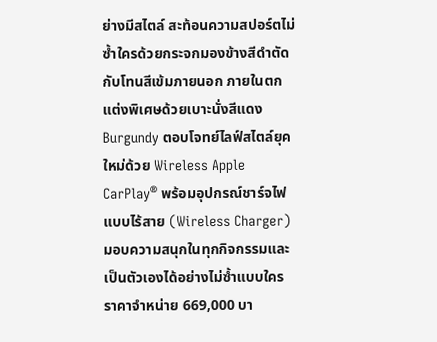ย่างมีสไตล์ สะท้อนความสปอร์ตไม่ซ้ำใครด้วยกระจกมองข้างสีดำตัดกับโทนสีเข้มภายนอก ภายในตกแต่งพิเศษด้วยเบาะนั่งสีแดง Burgundy ตอบโจทย์ไลฟ์สไตล์ยุคใหม่ด้วย Wireless Apple CarPlay® พร้อมอุปกรณ์ชาร์จไฟแบบไร้สาย (Wireless Charger) มอบความสนุกในทุกกิจกรรมและเป็นตัวเองได้อย่างไม่ซ้ำแบบใคร ราคาจำหน่าย 669,000 บา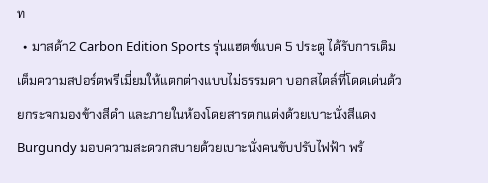ท
  • มาสด้า2 Carbon Edition Sports รุ่นแฮตซ์แบค 5 ประตู ได้รับการเติมเต็มความสปอร์ตพรีเมี่ยมให้แตกต่างแบบไม่ธรรมดา บอกสไตล์ที่โดดเด่นด้วยกระจกมองข้างสีดำ และภายในห้องโดยสารตกแต่งด้วยเบาะนั่งสีแดง Burgundy มอบความสะดวกสบายด้วยเบาะนั่งคนขับปรับไฟฟ้า พร้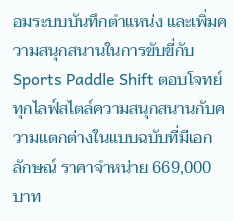อมระบบบันทึกตำแหน่ง และเพิ่มความสนุกสนานในการขับขี่กับ Sports Paddle Shift ตอบโจทย์ทุกไลฟ์สไตล์ความสนุกสนานกับความแตกต่างในแบบฉบับที่มีเอกลักษณ์ ราคาจำหน่าย 669,000 บาท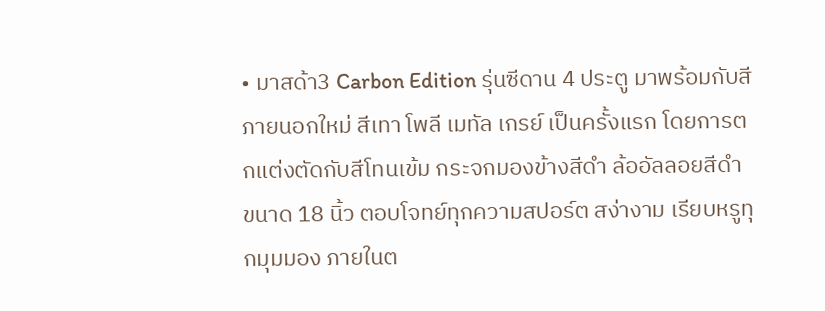• มาสด้า3 Carbon Edition รุ่นซีดาน 4 ประตู มาพร้อมกับสีภายนอกใหม่ สีเทา โพลี เมทัล เกรย์ เป็นครั้งแรก โดยการตกแต่งตัดกับสีโทนเข้ม กระจกมองข้างสีดำ ล้ออัลลอยสีดำ ขนาด 18 นิ้ว ตอบโจทย์ทุกความสปอร์ต สง่างาม เรียบหรูทุกมุมมอง ภายในต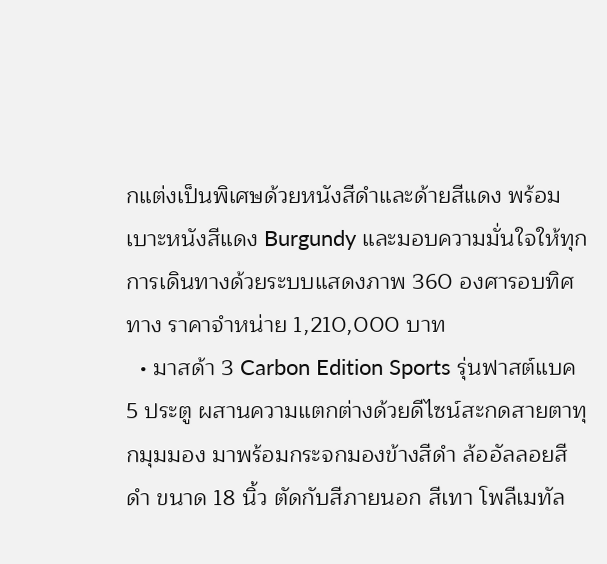กแต่งเป็นพิเศษด้วยหนังสีดำและด้ายสีแดง พร้อมเบาะหนังสีแดง Burgundy และมอบความมั่นใจให้ทุกการเดินทางด้วยระบบแสดงภาพ 360 องศารอบทิศทาง ราคาจำหน่าย 1,210,000 บาท
  • มาสด้า 3 Carbon Edition Sports รุ่นฟาสต์แบค 5 ประตู ผสานความแตกต่างด้วยดีไซน์สะกดสายตาทุกมุมมอง มาพร้อมกระจกมองข้างสีดำ ล้ออัลลอยสีดำ ขนาด 18 นิ้ว ตัดกับสีภายนอก สีเทา โพลีเมทัล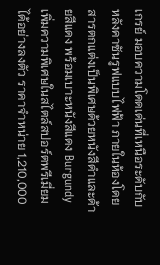เกรย์ มอบความโดดเด่นที่เหนือระดับกับหลังคาซันรูฟแบบไฟฟ้า ภายในห้องโดยสารตกแต่งเป็นพิเศษด้วยหนังสีดำและด้ายสีแดง พร้อมเบาะหนังสีแดง Burgundy เพิ่มความพิเศษในสไตล์สปอร์ตพรีเมี่ยมได้อย่างลงตัว ราคาจำหน่าย 1,210,000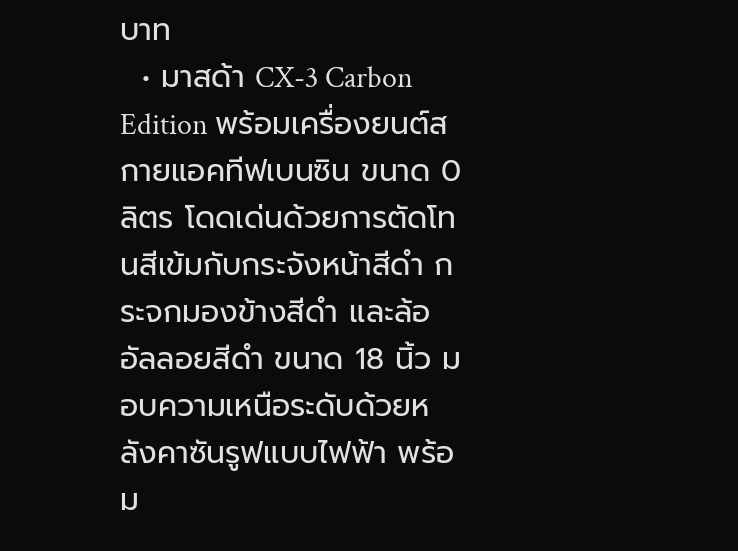บาท
  • มาสด้า CX-3 Carbon Edition พร้อมเครื่องยนต์สกายแอคทีฟเบนซิน ขนาด 0 ลิตร โดดเด่นด้วยการตัดโทนสีเข้มกับกระจังหน้าสีดำ กระจกมองข้างสีดำ และล้ออัลลอยสีดำ ขนาด 18 นิ้ว มอบความเหนือระดับด้วยหลังคาซันรูฟแบบไฟฟ้า พร้อม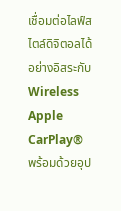เชื่อมต่อไลฟ์สไตล์ดิจิตอลได้อย่างอิสระกับ Wireless Apple CarPlay® พร้อมด้วยอุป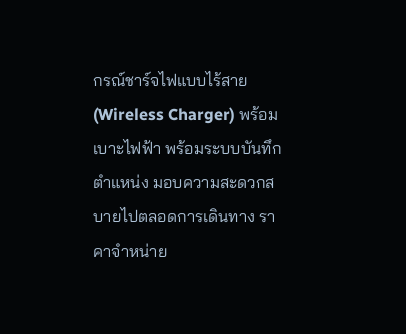กรณ์ชาร์จไฟแบบไร้สาย (Wireless Charger) พร้อมเบาะไฟฟ้า พร้อมระบบบันทึกตำแหน่ง มอบความสะดวกสบายไปตลอดการเดินทาง ราคาจำหน่าย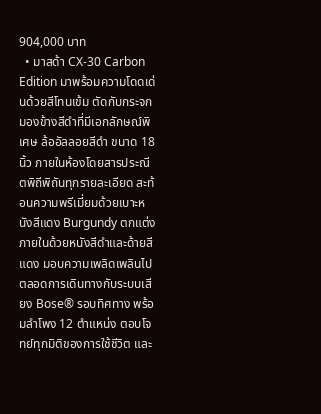904,000 บาท
  • มาสด้า CX-30 Carbon Edition มาพร้อมความโดดเด่นด้วยสีโทนเข้ม ตัดกับกระจกมองข้างสีดำที่มีเอกลักษณ์พิเศษ ล้ออัลลอยสีดำ ขนาด 18 นิ้ว ภายในห้องโดยสารประณีตพิถีพิถันทุกรายละเอียด สะท้อนความพรีเมี่ยมด้วยเบาะหนังสีแดง Burgundy ตกแต่งภายในด้วยหนังสีดำและด้ายสีแดง มอบความเพลิดเพลินไปตลอดการเดินทางกับระบบเสียง Bose® รอบทิศทาง พร้อมลำโพง 12 ตำแหน่ง ตอบโจทย์ทุกมิติของการใช้ชีวิต และ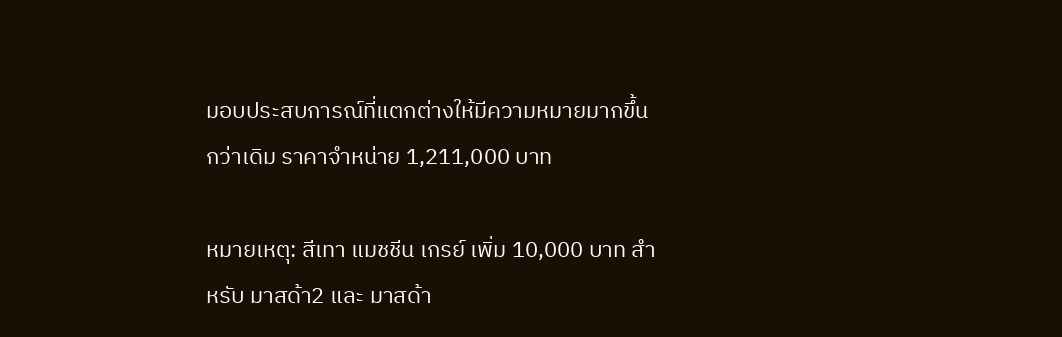มอบประสบการณ์ที่แตกต่างให้มีความหมายมากขึ้นกว่าเดิม ราคาจำหน่าย 1,211,000 บาท

หมายเหตุ: สีเทา แมชชีน เกรย์ เพิ่ม 10,000 บาท สำหรับ มาสด้า2 และ มาสด้า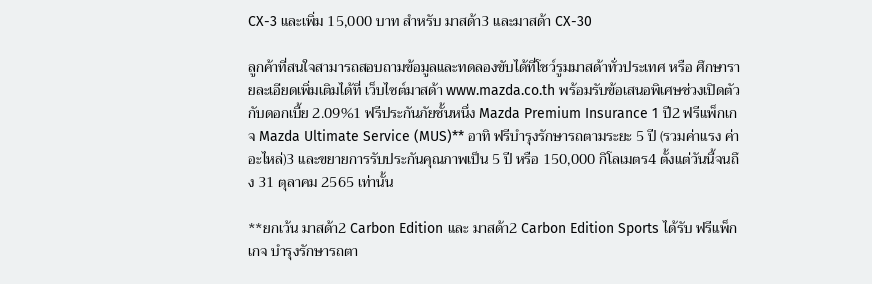CX-3 และเพิ่ม 15,000 บาท สำหรับ มาสด้า3 และมาสด้า CX-30

ลูกค้าที่สนใจสามารถสอบถามข้อมูลและทดลองขับได้ที่โชว์รูมมาสด้าทั่วประเทศ หรือ ศึกษารายละเอียดเพิ่มเติมได้ที่ เว็บไซต์มาสด้า www.mazda.co.th พร้อมรับข้อเสนอพิเศษช่วงเปิดตัว กับดอกเบี้ย 2.09%1 ฟรีประกันภัยชั้นหนึ่ง Mazda Premium Insurance 1 ปี2 ฟรีแพ็กเกจ Mazda Ultimate Service (MUS)** อาทิ ฟรีบำรุงรักษารถตามระยะ 5 ปี (รวมค่าแรง ค่าอะไหล่)3 และขยายการรับประกันคุณภาพเป็น 5 ปี หรือ 150,000 กิโลเมตร4 ตั้งแต่วันนี้จนถึง 31 ตุลาคม 2565 เท่านั้น

**ยกเว้น มาสด้า2 Carbon Edition และ มาสด้า2 Carbon Edition Sports ได้รับ ฟรีแพ็กเกจ บำรุงรักษารถตา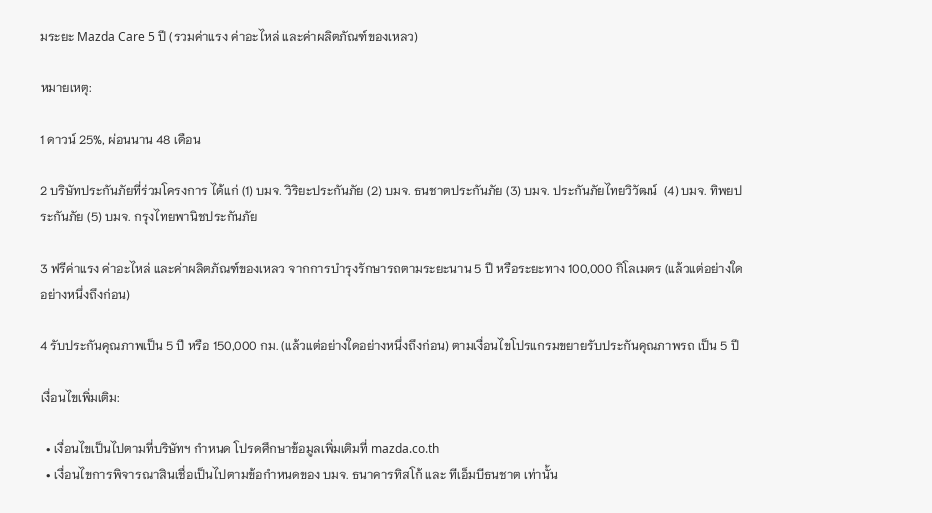มระยะ Mazda Care 5 ปี (รวมค่าแรง ค่าอะไหล่ และค่าผลิตภัณฑ์ของเหลว)

หมายเหตุ:

1 ดาวน์ 25%, ผ่อนนาน 48 เดือน

2 บริษัทประกันภัยที่ร่วมโครงการ ได้แก่ (1) บมจ. วิริยะประกันภัย (2) บมจ. ธนชาตประกันภัย (3) บมจ. ประกันภัยไทยวิวัฒน์  (4) บมจ. ทิพยประกันภัย (5) บมจ. กรุงไทยพานิชประกันภัย

3 ฟรีค่าแรง ค่าอะไหล่ และค่าผลิตภัณฑ์ของเหลว จากการบำรุงรักษารถตามระยะนาน 5 ปี หรือระยะทาง 100,000 กิโลเมตร (แล้วแต่อย่างใดอย่างหนึ่งถึงก่อน)

4 รับประกันคุณภาพเป็น 5 ปี หรือ 150,000 กม. (แล้วแต่อย่างใดอย่างหนึ่งถึงก่อน) ตามเงื่อนไขโปรแกรมขยายรับประกันคุณภาพรถ เป็น 5 ปี

เงื่อนไขเพิ่มเติม:

  • เงื่อนไขเป็นไปตามที่บริษัทฯ กำหนด โปรดศึกษาข้อมูลเพิ่มเติมที่ mazda.co.th
  • เงื่อนไขการพิจารณาสินเชื่อเป็นไปตามข้อกำหนดของ บมจ. ธนาคารทิสโก้ และ ทีเอ็มบีธนชาต เท่านั้น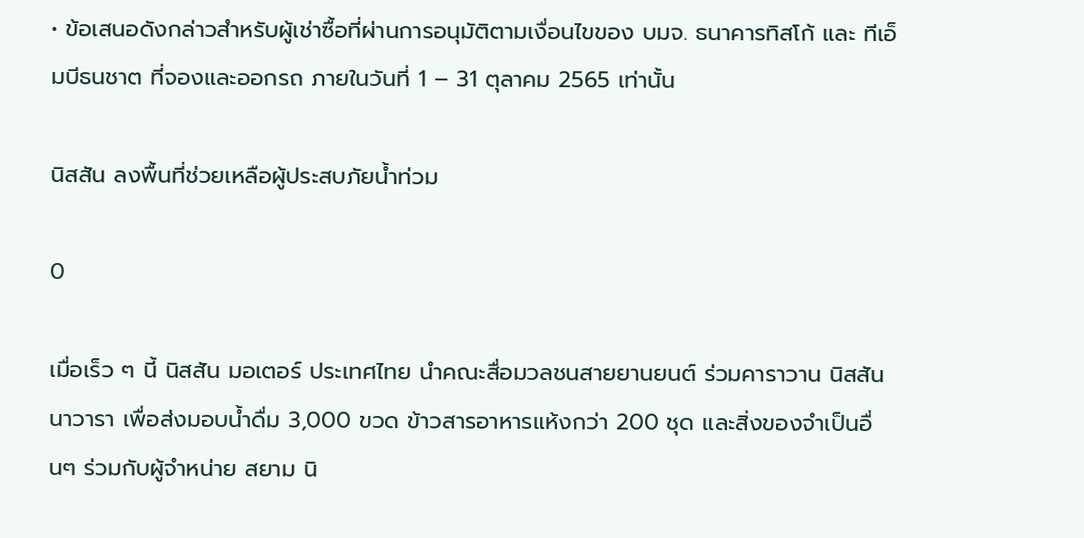• ข้อเสนอดังกล่าวสำหรับผู้เช่าซื้อที่ผ่านการอนุมัติตามเงื่อนไขของ บมจ. ธนาคารทิสโก้ และ ทีเอ็มบีธนชาต ที่จองและออกรถ ภายในวันที่ 1 – 31 ตุลาคม 2565 เท่านั้น

นิสสัน ลงพื้นที่ช่วยเหลือผู้ประสบภัยน้ำท่วม

0

เมื่อเร็ว ๆ นี้ นิสสัน มอเตอร์ ประเทศไทย นำคณะสื่อมวลชนสายยานยนต์ ร่วมคาราวาน นิสสัน นาวารา เพื่อส่งมอบน้ำดื่ม 3,000 ขวด ข้าวสารอาหารแห้งกว่า 200 ชุด และสิ่งของจำเป็นอื่นๆ ร่วมกับผู้จำหน่าย สยาม นิ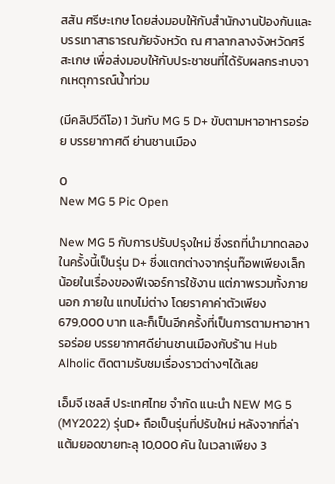สสัน ศรีษะเกษ โดยส่งมอบให้กับสำนักงานป้องกันและบรรเทาสาธารณภัยจังหวัด ณ ศาลากลางจังหวัดศรีสะเกษ เพื่อส่งมอบให้กับประชาชนที่ได้รับผลกระทบจากเหตุการณ์น้ำท่วม

(มีคลิปวีดีโอ) 1 วันกับ MG 5 D+ ขับตามหาอาหารอร่อย บรรยากาศดี ย่านชานเมือง

0
New MG 5 Pic Open

New MG 5 กับการปรับปรุงใหม่ ซึ่งรถที่นำมาทดลองในครั้งนี้เป็นรุ่น D+ ซึ่งแตกต่างจากรุ่นท๊อพเพียงเล็กน้อยในเรื่องของฟีเจอร์การใช้งาน แต่ภาพรวมทั้งภายนอก ภายใน แทบไม่ต่าง โดยราคาค่าตัวเพียง 679,000 บาท และก็เป็นอีกครั้งที่เป็นการตามหาอาหารอร่อย บรรยากาศดีย่านชานเมืองกับร้าน Hub Alholic ติดตามรับชมเรื่องราวต่างๆได้เลย

เอ็มจี เซลส์ ประเทศไทย จำกัด แนะนำ NEW MG 5 (MY2022) รุ่นD+ ถือเป็นรุ่นที่ปรับใหม่ หลังจากที่ล่าแต้มยอดขายทะลุ 10,000 คัน ในเวลาเพียง 3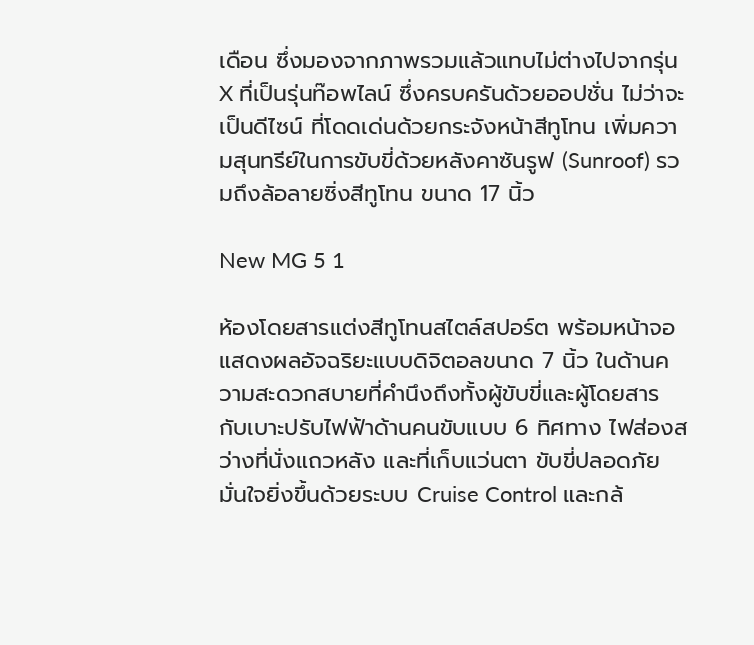เดือน ซึ่งมองจากภาพรวมแล้วแทบไม่ต่างไปจากรุ่น X ที่เป็นรุ่นท๊อพไลน์ ซึ่งครบครันด้วยออปชั่น ไม่ว่าจะเป็นดีไซน์ ที่โดดเด่นด้วยกระจังหน้าสีทูโทน เพิ่มความสุนทรีย์ในการขับขี่ด้วยหลังคาซันรูฟ (Sunroof) รวมถึงล้อลายซิ่งสีทูโทน ขนาด 17 นิ้ว

New MG 5 1

ห้องโดยสารแต่งสีทูโทนสไตล์สปอร์ต พร้อมหน้าจอแสดงผลอัจฉริยะแบบดิจิตอลขนาด 7 นิ้ว ในด้านความสะดวกสบายที่คำนึงถึงทั้งผู้ขับขี่และผู้โดยสาร กับเบาะปรับไฟฟ้าด้านคนขับแบบ 6 ทิศทาง ไฟส่องสว่างที่นั่งแถวหลัง และที่เก็บแว่นตา ขับขี่ปลอดภัย มั่นใจยิ่งขึ้นด้วยระบบ Cruise Control และกล้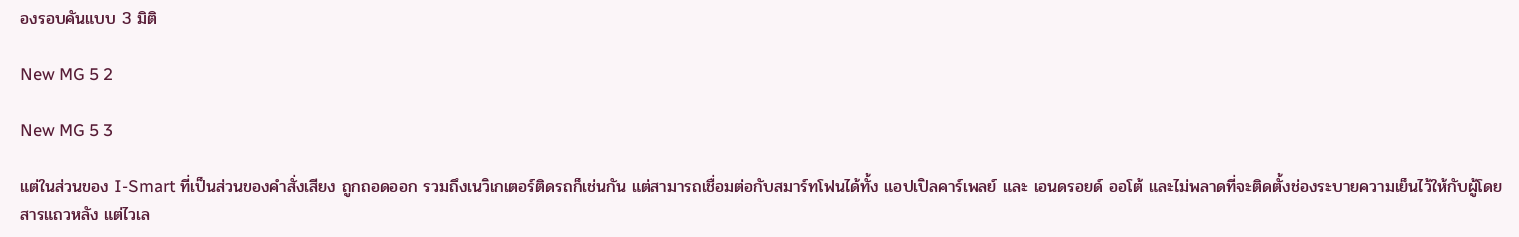องรอบคันแบบ 3 มิติ

New MG 5 2

New MG 5 3

แต่ในส่วนของ I-Smart ที่เป็นส่วนของคำสั่งเสียง ถูกถอดออก รวมถึงเนวิเกเตอร์ติดรถก็เช่นกัน แต่สามารถเชื่อมต่อกับสมาร์ทโฟนได้ทั้ง แอปเปิลคาร์เพลย์ และ เอนดรอยด์ ออโต้ และไม่พลาดที่จะติดตั้งช่องระบายความเย็นไว้ให้กับผู้โดยสารแถวหลัง แต่ไวเล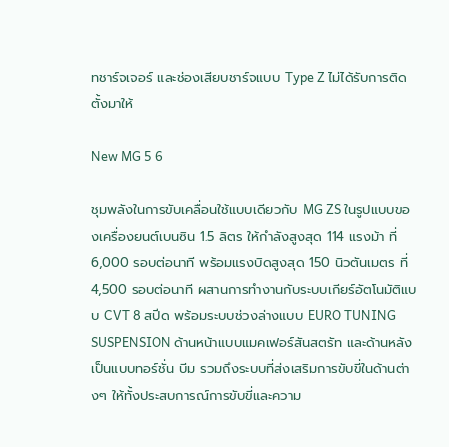ทชาร์จเจอร์ และช่องเสียบชาร์จแบบ Type Z ไม่ได้รับการติดตั้งมาให้

New MG 5 6

ชุมพลังในการขับเคลื่อนใช้แบบเดียวกับ MG ZS ในรูปแบบของเครื่องยนต์เบนซิน 1.5 ลิตร ให้กำลังสูงสุด 114 แรงม้า ที่ 6,000 รอบต่อนาที พร้อมแรงบิดสูงสุด 150 นิวตันเมตร ที่ 4,500 รอบต่อนาที ผสานการทำงานกับระบบเกียร์อัตโนมัติแบบ CVT 8 สปีด พร้อมระบบช่วงล่างแบบ EURO TUNING SUSPENSION ด้านหน้าแบบแมคเฟอร์สันสตรัท และด้านหลังเป็นแบบทอร์ชั่น บีม รวมถึงระบบที่ส่งเสริมการขับขี่ในด้านต่างๆ ให้ทั้งประสบการณ์การขับขี่และความ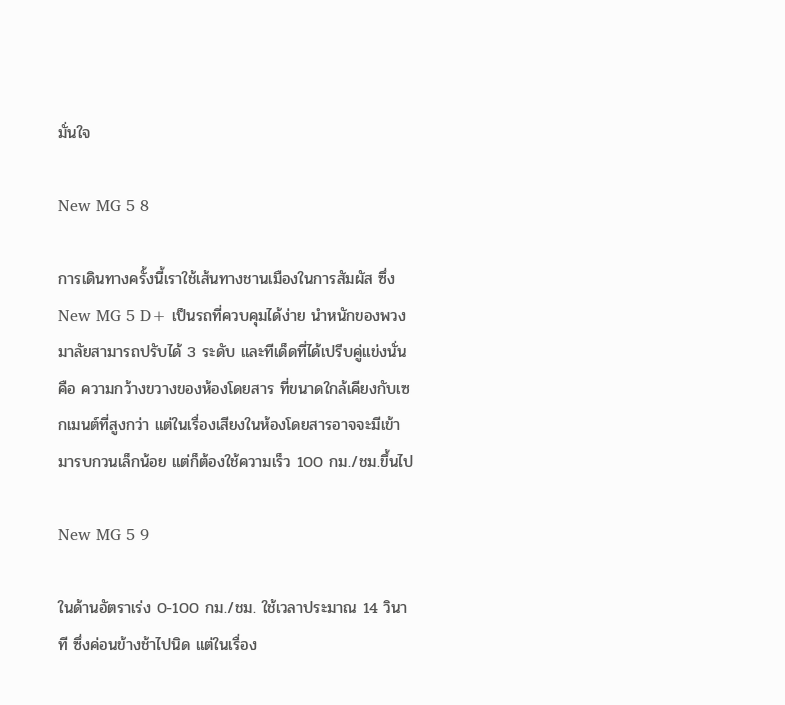มั่นใจ

New MG 5 8

การเดินทางครั้งนี้เราใช้เส้นทางชานเมืองในการสัมผัส ซึ่ง New MG 5 D+ เป็นรถที่ควบคุมได้ง่าย นำหนักของพวงมาลัยสามารถปรับได้ 3 ระดับ และทีเด็ดที่ได้เปรีบคู่แข่งนั่นคือ ความกว้างขวางของห้องโดยสาร ที่ขนาดใกล้เคียงกับเซกเมนต์ที่สูงกว่า แต่ในเรื่องเสียงในห้องโดยสารอาจจะมีเข้ามารบกวนเล็กน้อย แต่ก็ต้องใช้ความเร็ว 100 กม./ชม.ขึ้นไป

New MG 5 9

ในด้านอัตราเร่ง 0-100 กม./ชม. ใช้เวลาประมาณ 14 วินาที ซึ่งค่อนข้างช้าไปนิด แต่ในเรื่อง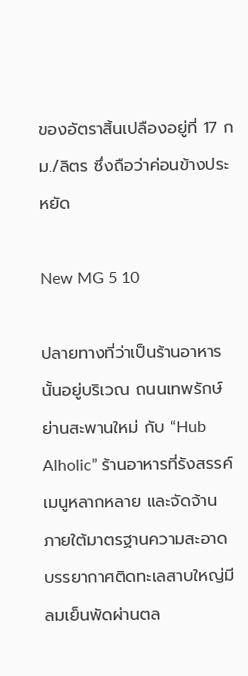ของอัตราสิ้นเปลืองอยู่ที่ 17 กม./ลิตร ซึ่งถือว่าค่อนข้างประหยัด

New MG 5 10

ปลายทางที่ว่าเป็นร้านอาหารนั้นอยู่บริเวณ ถนนเทพรักษ์ ย่านสะพานใหม่ กับ “Hub Alholic” ร้านอาหารที่รังสรรค์เมนูหลากหลาย และจัดจ้าน ภายใต้มาตรฐานความสะอาด บรรยากาศติดทะเลสาบใหญ่มีลมเย็นพัดผ่านตล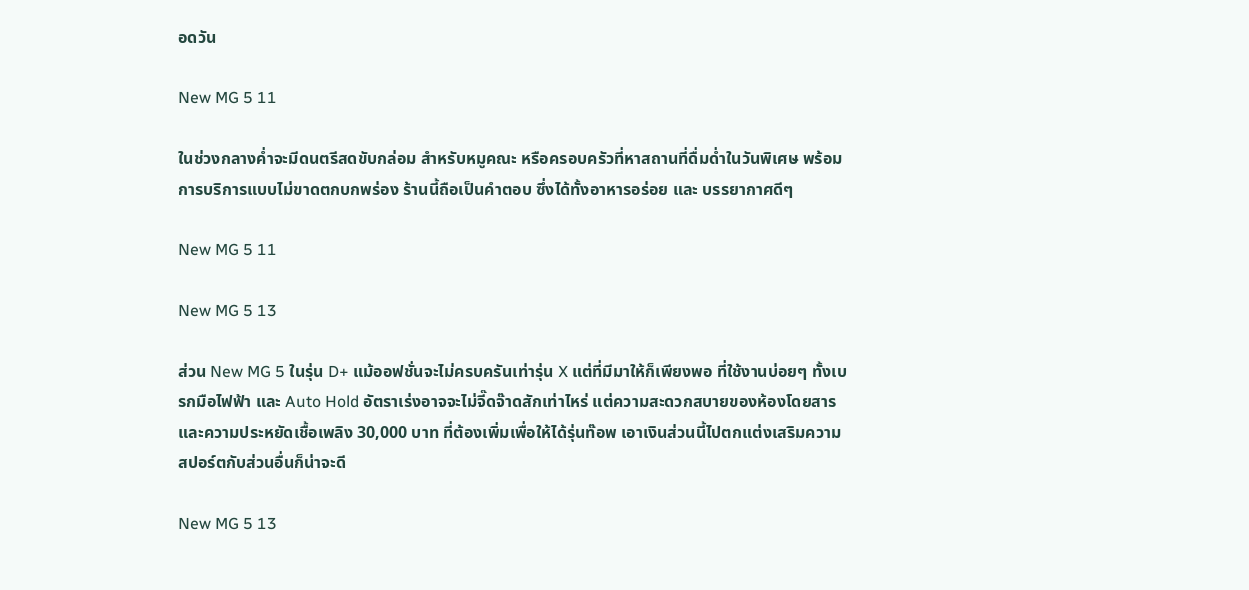อดวัน

New MG 5 11

ในช่วงกลางค่ำจะมีดนตรีสดขับกล่อม สำหรับหมูคณะ หรือครอบครัวที่หาสถานที่ดื่มด่ำในวันพิเศษ พร้อมการบริการแบบไม่ขาดตกบกพร่อง ร้านนี้ถือเป็นคำตอบ ซึ่งได้ทั้งอาหารอร่อย และ บรรยากาศดีๆ

New MG 5 11

New MG 5 13

ส่วน New MG 5 ในรุ่น D+ แม้ออฟชั่นจะไม่ครบครันเท่ารุ่น X แต่ที่มีมาให้ก็เพียงพอ ที่ใช้งานบ่อยๆ ทั้งเบรกมือไฟฟ้า และ Auto Hold อัตราเร่งอาจจะไม่จี๊ดจ๊าดสักเท่าไหร่ แต่ความสะดวกสบายของห้องโดยสาร และความประหยัดเชื้อเพลิง 30,000 บาท ที่ต้องเพิ่มเพื่อให้ได้รุ่นท๊อพ เอาเงินส่วนนี้ไปตกแต่งเสริมความสปอร์ตกับส่วนอื่นก็น่าจะดี

New MG 5 13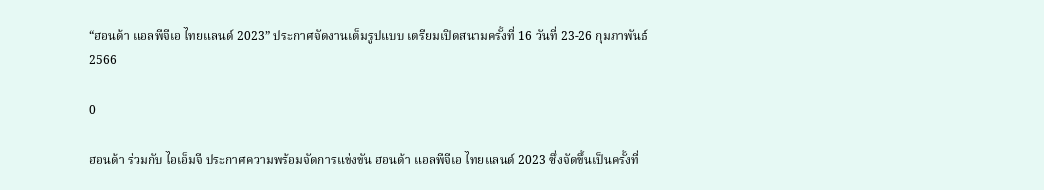“ฮอนด้า แอลพีจีเอ ไทยแลนด์ 2023” ประกาศจัดงานเต็มรูปแบบ เตรียมเปิดสนามครั้งที่ 16 วันที่ 23-26 กุมภาพันธ์ 2566

0

ฮอนด้า ร่วมกับ ไอเอ็มจี ประกาศความพร้อมจัดการแข่งขัน ฮอนด้า แอลพีจีเอ ไทยแลนด์ 2023 ซึ่งจัดขึ้นเป็นครั้งที่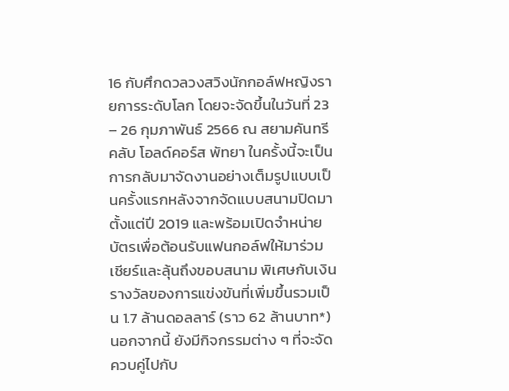16 กับศึกดวลวงสวิงนักกอล์ฟหญิงรายการระดับโลก โดยจะจัดขึ้นในวันที่ 23 – 26 กุมภาพันธ์ 2566 ณ สยามคันทรีคลับ โอลด์คอร์ส พัทยา ในครั้งนี้จะเป็นการกลับมาจัดงานอย่างเต็มรูปแบบเป็นครั้งแรกหลังจากจัดแบบสนามปิดมาตั้งแต่ปี 2019 และพร้อมเปิดจำหน่ายบัตรเพื่อต้อนรับแฟนกอล์ฟให้มาร่วมเชียร์และลุ้นถึงขอบสนาม พิเศษกับเงินรางวัลของการแข่งขันที่เพิ่มขึ้นรวมเป็น 1.7 ล้านดอลลาร์ (ราว 62 ล้านบาท*) นอกจากนี้ ยังมีกิจกรรมต่าง ๆ ที่จะจัดควบคู่ไปกับ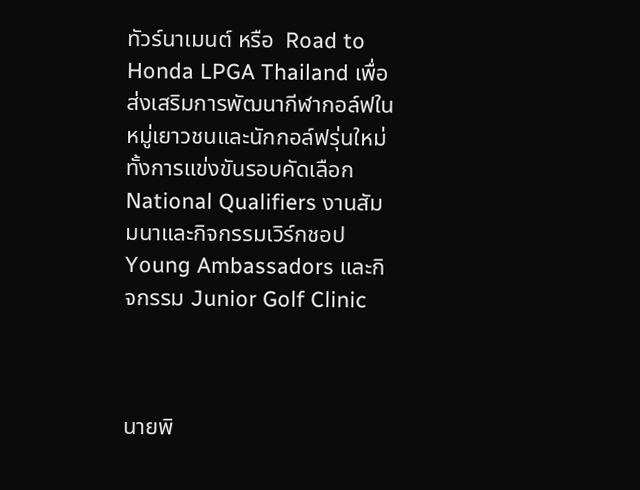ทัวร์นาเมนต์ หรือ  Road to Honda LPGA Thailand เพื่อส่งเสริมการพัฒนากีฬากอล์ฟในหมู่เยาวชนและนักกอล์ฟรุ่นใหม่ ทั้งการแข่งขันรอบคัดเลือก National Qualifiers งานสัมมนาและกิจกรรมเวิร์กชอป Young Ambassadors และกิจกรรม Junior Golf Clinic



นายพิ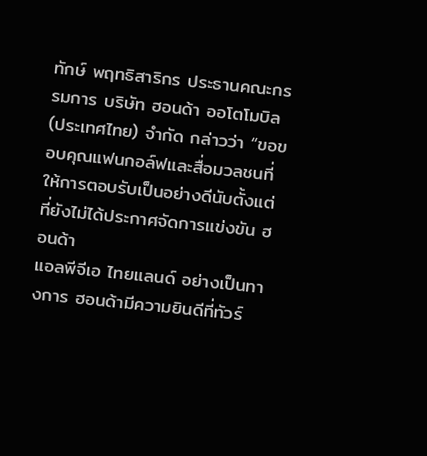ทักษ์ พฤทธิสาริกร ประธานคณะกรรมการ บริษัท ฮอนด้า ออโตโมบิล (ประเทศไทย) จำกัด กล่าวว่า “ขอขอบคุณแฟนกอล์ฟและสื่อมวลชนที่ให้การตอบรับเป็นอย่างดีนับตั้งแต่ที่ยังไม่ได้ประกาศจัดการแข่งขัน ฮอนด้า
แอลพีจีเอ ไทยแลนด์ อย่างเป็นทางการ ฮอนด้ามีความยินดีที่ทัวร์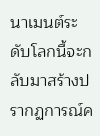นาเมนต์ระดับโลกนี้จะกลับมาสร้างปรากฏการณ์ค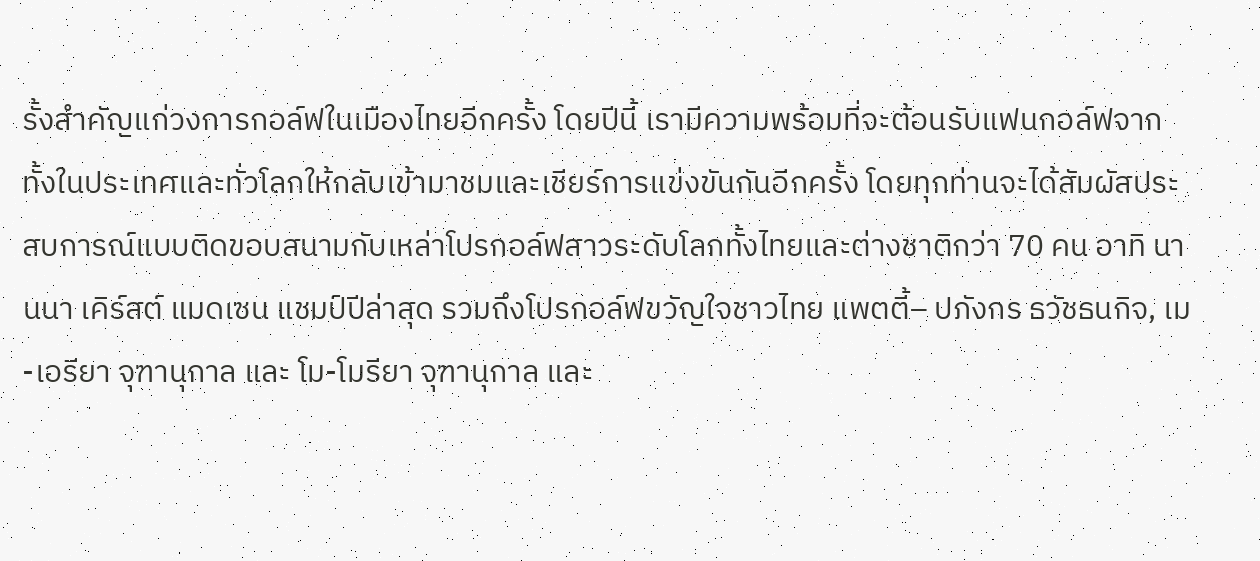รั้งสำคัญแก่วงการกอล์ฟในเมืองไทยอีกครั้ง โดยปีนี้ เรามีความพร้อมที่จะต้อนรับแฟนกอล์ฟจากทั้งในประเทศและทั่วโลกให้กลับเข้ามาชมและเชียร์การแข่งขันกันอีกครั้ง โดยทุกท่านจะได้สัมผัสประสบการณ์แบบติดขอบสนามกับเหล่าโปรกอล์ฟสาวระดับโลกทั้งไทยและต่างชาติกว่า 70 คน อาทิ นานนา เคิร์สต์ แมดเซน แชมป์ปีล่าสุด รวมถึงโปรกอล์ฟขวัญใจชาวไทย แพตตี้– ปภังกร ธวัชธนกิจ, เม-เอรียา จุฑานุกาล และ โม-โมรียา จุฑานุกาล และ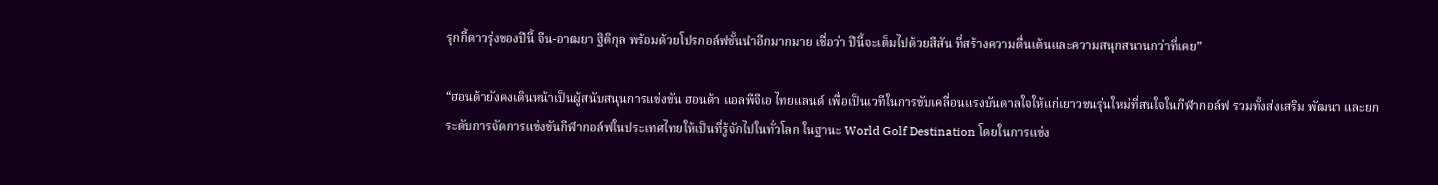รุกกี้ดาวรุ่งของปีนี้ จีน-อาฒยา ฐิติกุล พร้อมด้วยโปรกอล์ฟชั้นนำอีกมากมาย เชื่อว่า ปีนี้จะเต็มไปด้วยสีสัน ที่สร้างความตื่นเต้นและความสนุกสนานกว่าที่เคย”

“ฮอนด้ายังคงเดินหน้าเป็นผู้สนับสนุนการแข่งขัน ฮอนด้า แอลพีจีเอ ไทยแลนด์ เพื่อเป็นเวทีในการขับเคลื่อนแรงบันดาลใจให้แก่เยาวชนรุ่นใหม่ที่สนใจในกีฬากอล์ฟ รวมทั้งส่งเสริม พัฒนา และยกระดับการจัดการแข่งขันกีฬากอล์ฟในประเทศไทยให้เป็นที่รู้จักไปในทั่วโลก ในฐานะ World Golf Destination โดยในการแข่ง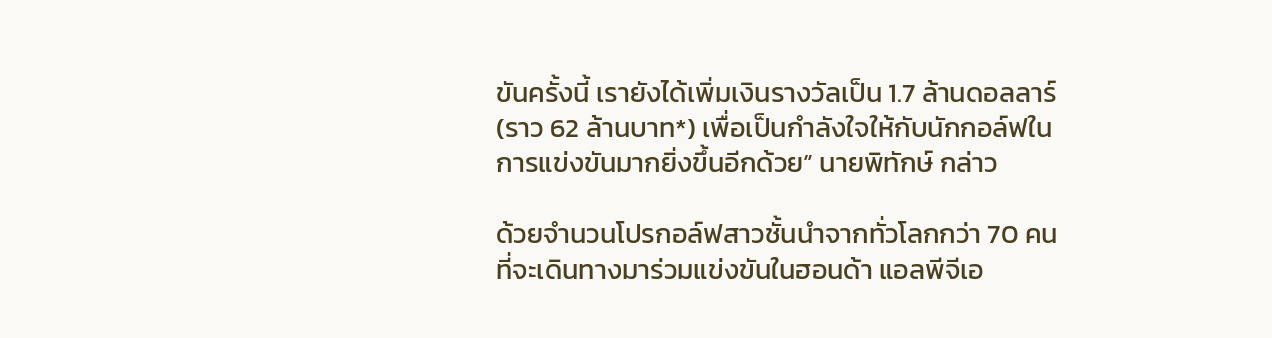ขันครั้งนี้ เรายังได้เพิ่มเงินรางวัลเป็น 1.7 ล้านดอลลาร์ (ราว 62 ล้านบาท*) เพื่อเป็นกำลังใจให้กับนักกอล์ฟในการแข่งขันมากยิ่งขึ้นอีกด้วย” นายพิทักษ์ กล่าว

ด้วยจำนวนโปรกอล์ฟสาวชั้นนำจากทั่วโลกกว่า 70 คนที่จะเดินทางมาร่วมแข่งขันในฮอนด้า แอลพีจีเอ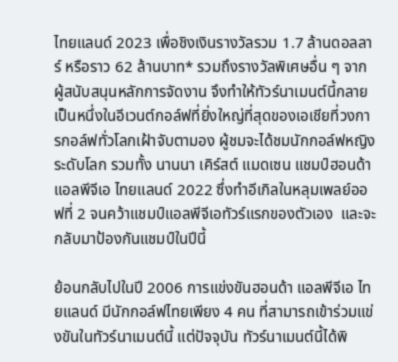ไทยแลนด์ 2023 เพื่อชิงเงินรางวัลรวม 1.7 ล้านดอลลาร์ หรือราว 62 ล้านบาท* รวมถึงรางวัลพิเศษอื่น ๆ จากผู้สนับสนุนหลักการจัดงาน จึงทำให้ทัวร์นาเมนต์นี้กลายเป็นหนึ่งในอีเวนต์กอล์ฟที่ยิ่งใหญ่ที่สุดของเอเชียที่วงการกอล์ฟทั่วโลกเฝ้าจับตามอง ผู้ชมจะได้ชมนักกอล์ฟหญิงระดับโลก รวมทั้ง นานนา เคิร์สต์ แมดเซน แชมป์ฮอนด้า แอลพีจีเอ ไทยแลนด์ 2022 ซึ่งทำอีเกิลในหลุมเพลย์ออฟที่ 2 จนคว้าแชมป์แอลพีจีเอทัวร์แรกของตัวเอง  และจะกลับมาป้องกันแชมป์ในปีนี้

ย้อนกลับไปในปี 2006 การแข่งขันฮอนด้า แอลพีจีเอ ไทยแลนด์ มีนักกอล์ฟไทยเพียง 4 คน ที่สามารถเข้าร่วมแข่งขันในทัวร์นาเมนต์นี้ แต่ปัจจุบัน ทัวร์นาเมนต์นี้ได้พิ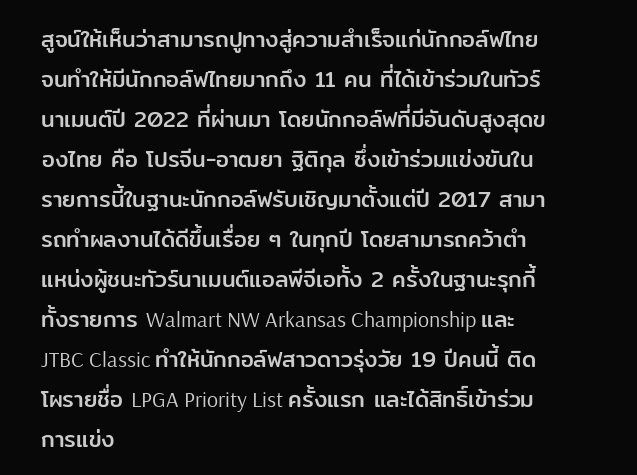สูจน์ให้เห็นว่าสามารถปูทางสู่ความสำเร็จแก่นักกอล์ฟไทย จนทำให้มีนักกอล์ฟไทยมากถึง 11 คน ที่ได้เข้าร่วมในทัวร์นาเมนต์ปี 2022 ที่ผ่านมา โดยนักกอล์ฟที่มีอันดับสูงสุดของไทย คือ โปรจีน-อาฒยา ฐิติกุล ซึ่งเข้าร่วมแข่งขันในรายการนี้ในฐานะนักกอล์ฟรับเชิญมาตั้งแต่ปี 2017 สามารถทำผลงานได้ดีขึ้นเรื่อย ๆ ในทุกปี โดยสามารถคว้าตำแหน่งผู้ชนะทัวร์นาเมนต์แอลพีจีเอทั้ง 2 ครั้งในฐานะรุกกี้ ทั้งรายการ Walmart NW Arkansas Championship และ JTBC Classic ทำให้นักกอล์ฟสาวดาวรุ่งวัย 19 ปีคนนี้ ติดโผรายชื่อ LPGA Priority List ครั้งแรก และได้สิทธิ์เข้าร่วมการแข่ง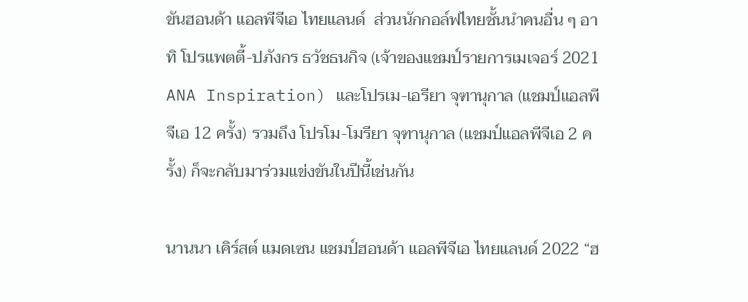ขันฮอนด้า แอลพีจีเอ ไทยแลนด์  ส่วนนักกอล์ฟไทยชั้นนำคนอื่น ๆ อาทิ โปรแพตตี้-ปภังกร ธวัชธนกิจ (เจ้าของแชมป์รายการเมเจอร์ 2021 ANA Inspiration) และโปรเม-เอรียา จุฑานุกาล (แชมป์แอลพีจีเอ 12 ครั้ง) รวมถึง โปรโม-โมรียา จุฑานุกาล (แชมป์แอลพีจีเอ 2 ครั้ง) ก็จะกลับมาร่วมแข่งขันในปีนี้เช่นกัน

นานนา เคิร์สต์ แมดเซน แชมป์ฮอนด้า แอลพีจีเอ ไทยแลนด์ 2022 “ฮ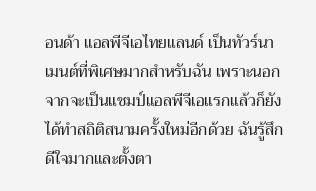อนด้า แอลพีจีเอไทยแลนด์ เป็นทัวร์นาเมนต์ที่พิเศษมากสำหรับฉัน เพราะนอกจากจะเป็นแชมป์แอลพีจีเอแรกแล้วก็ยังได้ทำสถิติสนามครั้งใหม่อีกด้วย ฉันรู้สึกดีใจมากและตั้งตา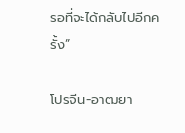รอที่จะได้กลับไปอีกครั้ง”

โปรจีน-อาฒยา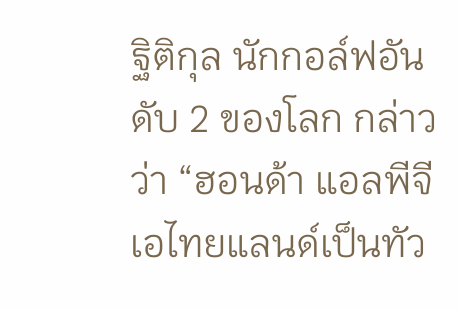ฐิติกุล นักกอล์ฟอันดับ 2 ของโลก กล่าวว่า “ฮอนด้า แอลพีจีเอไทยแลนด์เป็นทัว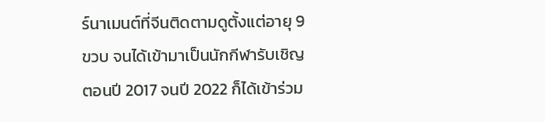ร์นาเมนต์ที่จีนติดตามดูตั้งแต่อายุ 9 ขวบ จนได้เข้ามาเป็นนักกีฬารับเชิญตอนปี 2017 จนปี 2022 ก็ได้เข้าร่วม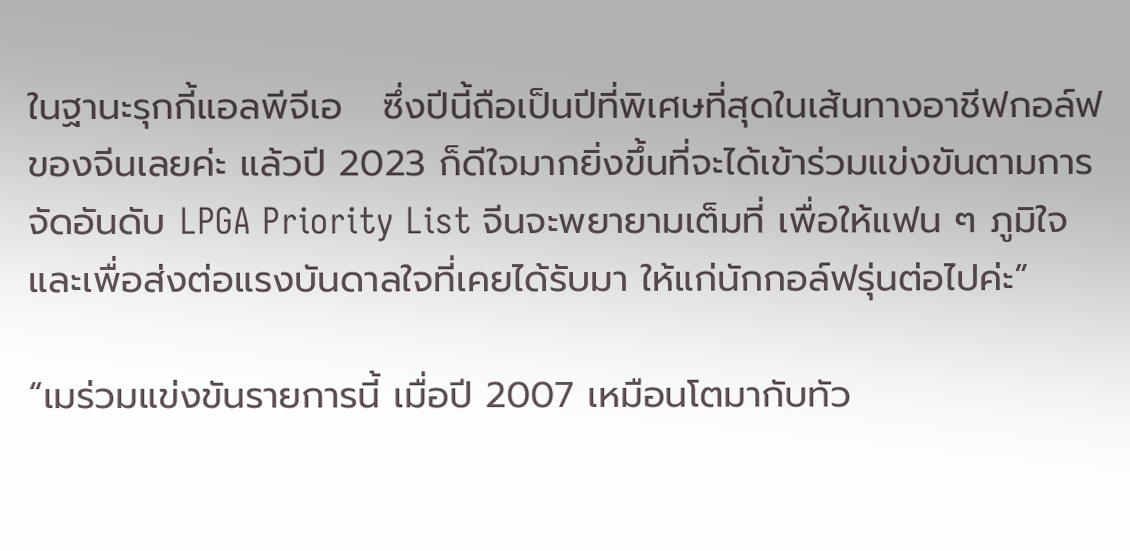ในฐานะรุกกี้แอลพีจีเอ   ซึ่งปีนี้ถือเป็นปีที่พิเศษที่สุดในเส้นทางอาชีฟกอล์ฟของจีนเลยค่ะ แล้วปี 2023 ก็ดีใจมากยิ่งขึ้นที่จะได้เข้าร่วมแข่งขันตามการจัดอันดับ LPGA Priority List จีนจะพยายามเต็มที่ เพื่อให้แฟน ๆ ภูมิใจและเพื่อส่งต่อแรงบันดาลใจที่เคยได้รับมา ให้แก่นักกอล์ฟรุ่นต่อไปค่ะ”

“เมร่วมแข่งขันรายการนี้ เมื่อปี 2007 เหมือนโตมากับทัว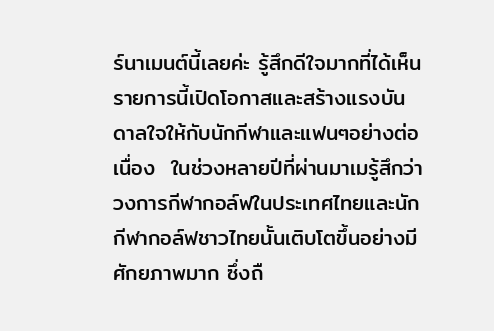ร์นาเมนต์นี้เลยค่ะ รู้สึกดีใจมากที่ได้เห็นรายการนี้เปิดโอกาสและสร้างแรงบันดาลใจให้กับนักกีฬาและแฟนๆอย่างต่อเนื่อง  ในช่วงหลายปีที่ผ่านมาเมรู้สึกว่าวงการกีฬากอล์ฟในประเทศไทยและนักกีฬากอล์ฟชาวไทยนั้นเติบโตขึ้นอย่างมีศักยภาพมาก ซึ่งถื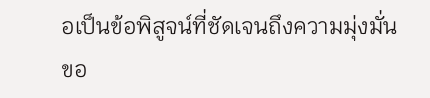อเป็นข้อพิสูจน์ที่ชัดเจนถึงความมุ่งมั่นขอ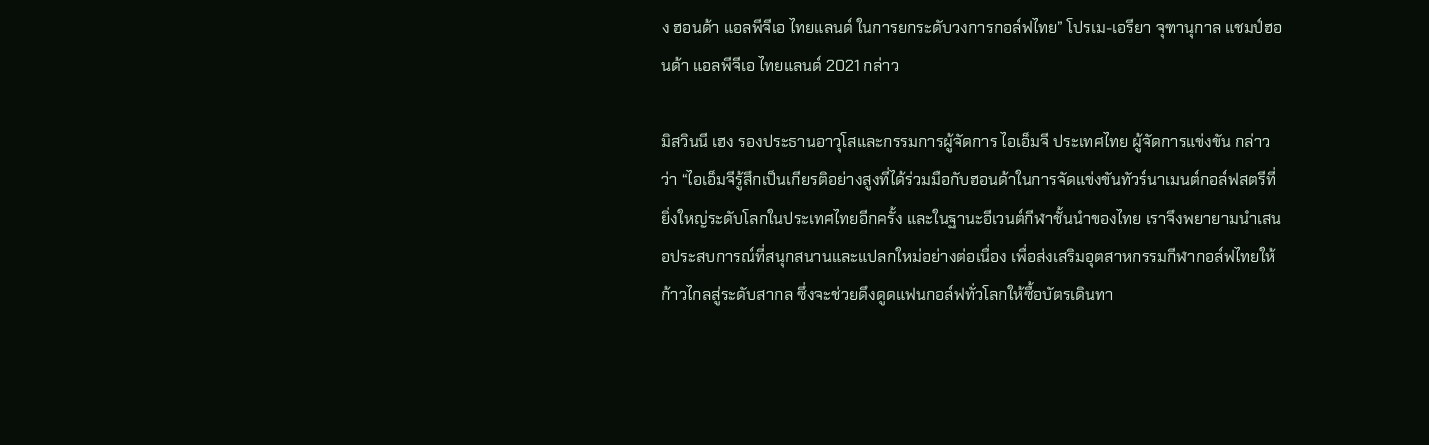ง ฮอนด้า แอลพีจีเอ ไทยแลนด์ ในการยกระดับวงการกอล์ฟไทย” โปรเม-เอรียา จุฑานุกาล แชมป์ฮอนด้า แอลพีจีเอ ไทยแลนด์ 2021 กล่าว

มิสวินนี เฮง รองประธานอาวุโสและกรรมการผู้จัดการ ไอเอ็มจี ประเทศไทย ผู้จัดการแข่งขัน กล่าวว่า “ไอเอ็มจีรู้สึกเป็นเกียรติอย่างสูงที่ได้ร่วมมือกับฮอนด้าในการจัดแข่งขันทัวร์นาเมนต์กอล์ฟสตรีที่ยิ่งใหญ่ระดับโลกในประเทศไทยอีกครั้ง และในฐานะอีเวนต์กีฬาชั้นนำของไทย เราจึงพยายามนำเสนอประสบการณ์ที่สนุกสนานและแปลกใหม่อย่างต่อเนื่อง เพื่อส่งเสริมอุตสาหกรรมกีฬากอล์ฟไทยให้ก้าวไกลสู่ระดับสากล ซึ่งจะช่วยดึงดูดแฟนกอล์ฟทั่วโลกให้ซื้อบัตรเดินทา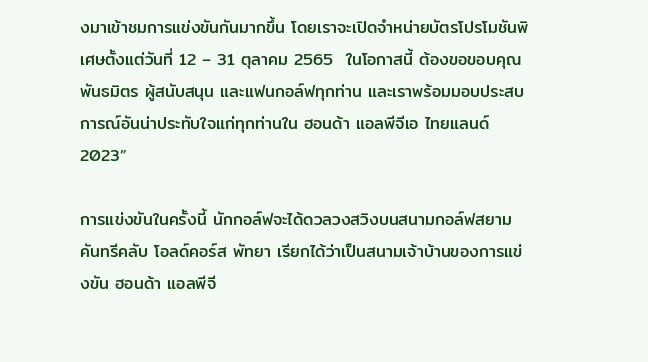งมาเข้าชมการแข่งขันกันมากขึ้น โดยเราจะเปิดจำหน่ายบัตรโปรโมชันพิเศษตั้งแต่วันที่ 12 – 31 ตุลาคม 2565  ในโอกาสนี้ ต้องขอขอบคุณพันธมิตร ผู้สนับสนุน และแฟนกอล์ฟทุกท่าน และเราพร้อมมอบประสบการณ์อันน่าประทับใจแก่ทุกท่านใน ฮอนด้า แอลพีจีเอ ไทยแลนด์ 2023”

การแข่งขันในครั้งนี้ นักกอล์ฟจะได้ดวลวงสวิงบนสนามกอล์ฟสยามคันทรีคลับ โอลด์คอร์ส พัทยา เรียกได้ว่าเป็นสนามเจ้าบ้านของการแข่งขัน ฮอนด้า แอลพีจี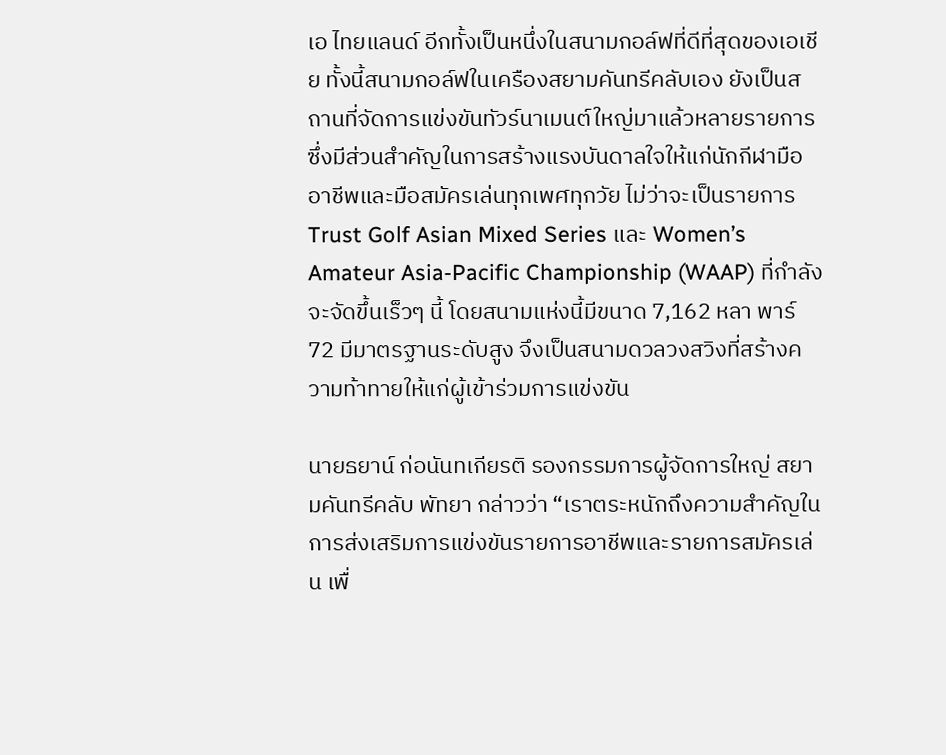เอ ไทยแลนด์ อีกทั้งเป็นหนึ่งในสนามกอล์ฟที่ดีที่สุดของเอเชีย ทั้งนี้สนามกอล์ฟในเครืองสยามคันทรีคลับเอง ยังเป็นสถานที่จัดการแข่งขันทัวร์นาเมนต์ใหญ่มาแล้วหลายรายการ ซึ่งมีส่วนสำคัญในการสร้างแรงบันดาลใจให้แก่นักกีฬามืออาชีพและมือสมัครเล่นทุกเพศทุกวัย ไม่ว่าจะเป็นรายการ Trust Golf Asian Mixed Series และ Women’s Amateur Asia-Pacific Championship (WAAP) ที่กำลังจะจัดขึ้นเร็วๆ นี้ โดยสนามแห่งนี้มีขนาด 7,162 หลา พาร์ 72 มีมาตรฐานระดับสูง จึงเป็นสนามดวลวงสวิงที่สร้างความท้าทายให้แก่ผู้เข้าร่วมการแข่งขัน

นายธยาน์ ก่อนันทเกียรติ รองกรรมการผู้จัดการใหญ่ สยามคันทรีคลับ พัทยา กล่าวว่า “เราตระหนักถึงความสำคัญในการส่งเสริมการแข่งขันรายการอาชีพและรายการสมัครเล่น เพื่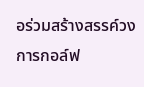อร่วมสร้างสรรค์วงการกอล์ฟ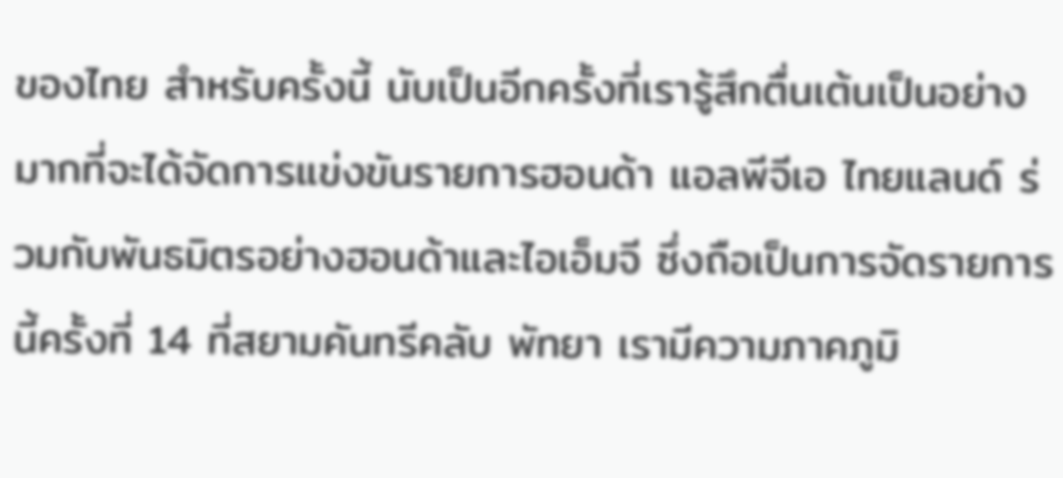ของไทย สำหรับครั้งนี้ นับเป็นอีกครั้งที่เรารู้สึกตื่นเต้นเป็นอย่างมากที่จะได้จัดการแข่งขันรายการฮอนด้า แอลพีจีเอ ไทยแลนด์ ร่วมกับพันธมิตรอย่างฮอนด้าและไอเอ็มจี ซึ่งถือเป็นการจัดรายการนี้ครั้งที่ 14 ที่สยามคันทรีคลับ พัทยา เรามีความภาคภูมิ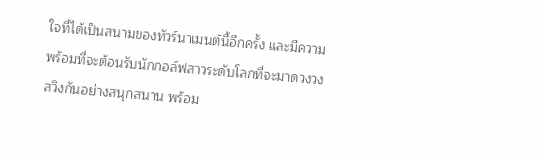ใจที่ได้เป็นสนามของทัวร์นาเมนต์นี้อีกครั้ง และมีความพร้อมที่จะต้อนรับนักกอล์ฟสาวระดับโลกที่จะมาดวงวงสวิงกันอย่างสนุกสนาน พร้อม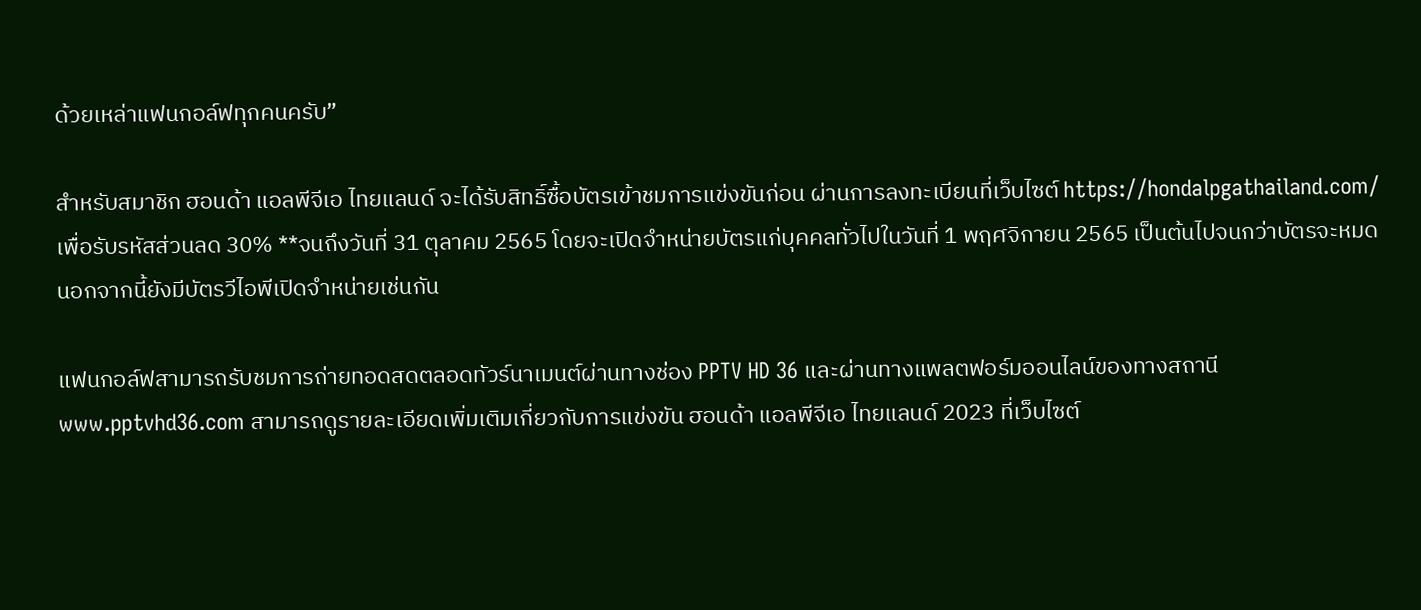ด้วยเหล่าแฟนกอล์ฟทุกคนครับ”

สำหรับสมาชิก ฮอนด้า แอลพีจีเอ ไทยแลนด์ จะได้รับสิทธิ์ซื้อบัตรเข้าชมการแข่งขันก่อน ผ่านการลงทะเบียนที่เว็บไซต์ https://hondalpgathailand.com/  เพื่อรับรหัสส่วนลด 30% **จนถึงวันที่ 31 ตุลาคม 2565 โดยจะเปิดจำหน่ายบัตรแก่บุคคลทั่วไปในวันที่ 1 พฤศจิกายน 2565 เป็นต้นไปจนกว่าบัตรจะหมด นอกจากนี้ยังมีบัตรวีไอพีเปิดจำหน่ายเช่นกัน

แฟนกอล์ฟสามารถรับชมการถ่ายทอดสดตลอดทัวร์นาเมนต์ผ่านทางช่อง PPTV HD 36 และผ่านทางแพลตฟอร์มออนไลน์ของทางสถานี www.pptvhd36.com สามารถดูรายละเอียดเพิ่มเติมเกี่ยวกับการแข่งขัน ฮอนด้า แอลพีจีเอ ไทยแลนด์ 2023 ที่เว็บไซต์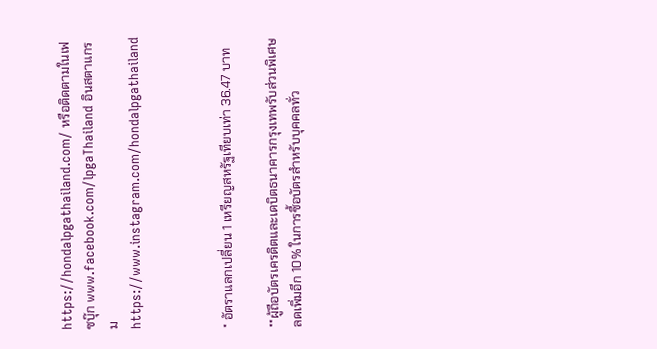https://hondalpgathailand.com/ หรือติดตามในเฟซบุ๊ก www.facebook.com/lpgaThailand อินสตาแกรม https://www.instagram.com/hondalpgathailand



* อัตราแลกเปลี่ยน 1 เหรียญสหรัฐเทียบเท่า 36.47 บาท

**ผู้ถือบัตรเครดิตและเดบิตธนาคารกรุงเทพรับส่วนพิเศษลดเพิ่มอีก 10% ในการซื้อบัตรสำหรับบุคคลทั่ว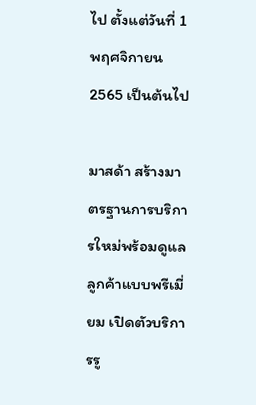ไป ตั้งแต่วันที่ 1 พฤศจิกายน 2565 เป็นต้นไป

มาสด้า สร้างมาตรฐานการบริการใหม่พร้อมดูแลลูกค้าแบบพรีเมี่ยม เปิดตัวบริการรู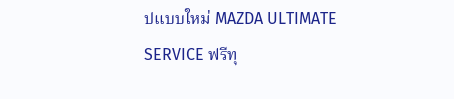ปแบบใหม่ MAZDA ULTIMATE SERVICE ฟรีทุ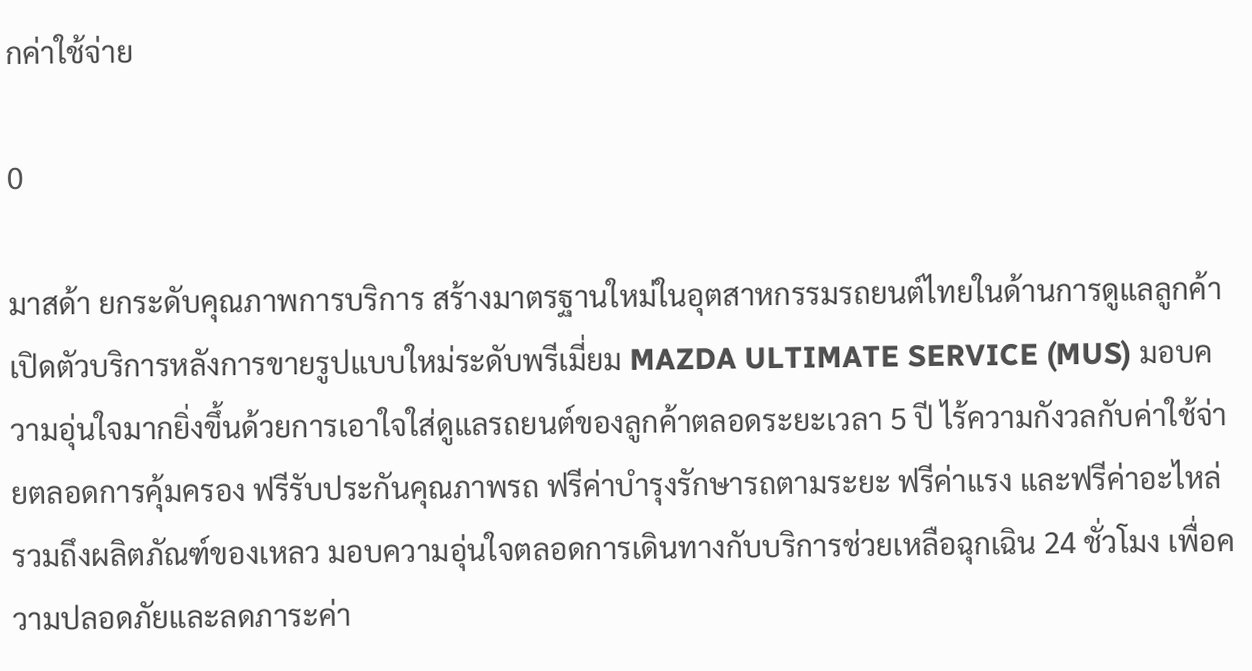กค่าใช้จ่าย

0

มาสด้า ยกระดับคุณภาพการบริการ สร้างมาตรฐานใหม่ในอุตสาหกรรมรถยนต์ไทยในด้านการดูแลลูกค้า เปิดตัวบริการหลังการขายรูปแบบใหม่ระดับพรีเมี่ยม MAZDA ULTIMATE SERVICE (MUS) มอบความอุ่นใจมากยิ่งขึ้นด้วยการเอาใจใส่ดูแลรถยนต์ของลูกค้าตลอดระยะเวลา 5 ปี ไร้ความกังวลกับค่าใช้จ่ายตลอดการคุ้มครอง ฟรีรับประกันคุณภาพรถ ฟรีค่าบำรุงรักษารถตามระยะ ฟรีค่าแรง และฟรีค่าอะไหล่ รวมถึงผลิตภัณฑ์ของเหลว มอบความอุ่นใจตลอดการเดินทางกับบริการช่วยเหลือฉุกเฉิน 24 ชั่วโมง เพื่อความปลอดภัยและลดภาระค่า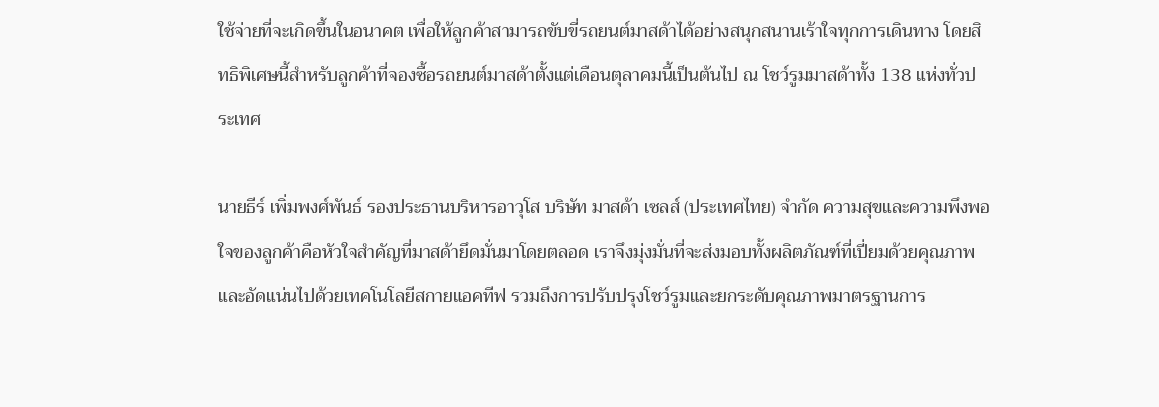ใช้จ่ายที่จะเกิดขึ้นในอนาคต เพื่อให้ลูกค้าสามารถขับขี่รถยนต์มาสด้าได้อย่างสนุกสนานเร้าใจทุกการเดินทาง โดยสิทธิพิเศษนี้สำหรับลูกค้าที่จองซื้อรถยนต์มาสด้าตั้งแต่เดือนตุลาคมนี้เป็นต้นไป ณ โชว์รูมมาสด้าทั้ง 138 แห่งทั่วประเทศ

นายธีร์ เพิ่มพงศ์พันธ์ รองประธานบริหารอาวุโส บริษัท มาสด้า เซลส์ (ประเทศไทย) จำกัด ความสุขและความพึงพอใจของลูกค้าคือหัวใจสำคัญที่มาสด้ายึดมั่นมาโดยตลอด เราจึงมุ่งมั่นที่จะส่งมอบทั้งผลิตภัณฑ์ที่เปี่ยมด้วยคุณภาพและอัดแน่นไปด้วยเทคโนโลยีสกายแอคทีฟ รวมถึงการปรับปรุงโชว์รูมและยกระดับคุณภาพมาตรฐานการ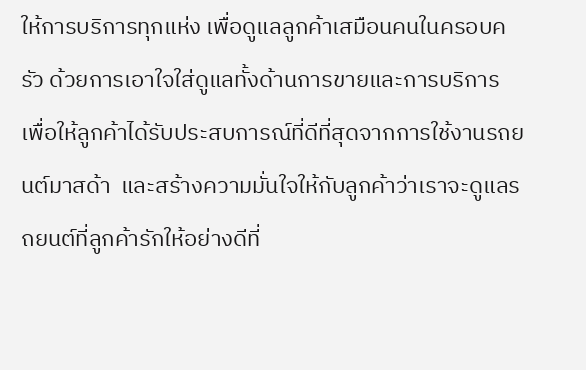ให้การบริการทุกแห่ง เพื่อดูแลลูกค้าเสมือนคนในครอบครัว ด้วยการเอาใจใส่ดูแลทั้งด้านการขายและการบริการ เพื่อให้ลูกค้าได้รับประสบการณ์ที่ดีที่สุดจากการใช้งานรถยนต์มาสด้า  และสร้างความมั่นใจให้กับลูกค้าว่าเราจะดูแลรถยนต์ที่ลูกค้ารักให้อย่างดีที่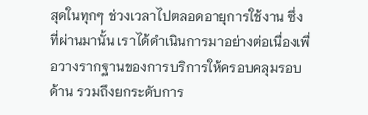สุดในทุกๆ ช่วงเวลาไปตลอดอายุการใช้งาน ซึ่งที่ผ่านมานั้น เราได้ดำเนินการมาอย่างต่อเนื่องเพื่อวางรากฐานของการบริการให้ครอบคลุมรอบด้าน รวมถึงยกระดับการ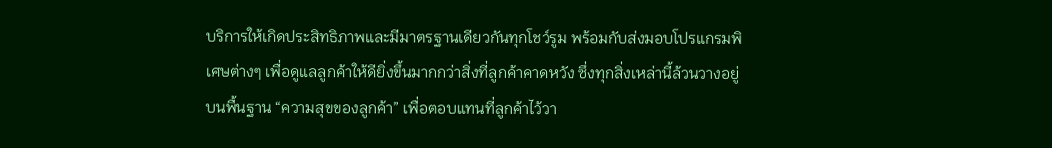บริการให้เกิดประสิทธิภาพและมีมาตรฐานเดียวกันทุกโชว์รูม พร้อมกับส่งมอบโปรแกรมพิเศษต่างๆ เพื่อดูแลลูกค้าให้ดียิ่งขึ้นมากกว่าสิ่งที่ลูกค้าคาดหวัง ซึ่งทุกสิ่งเหล่านี้ล้วนวางอยู่บนพื้นฐาน “ความสุขของลูกค้า” เพื่อตอบแทนที่ลูกค้าไว้วา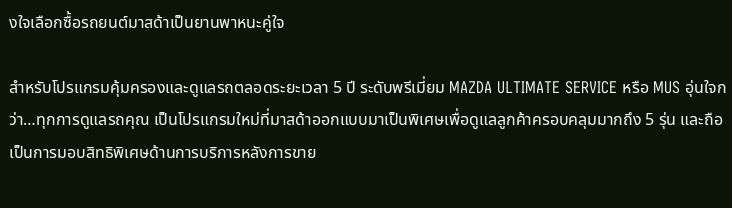งใจเลือกซื้อรถยนต์มาสด้าเป็นยานพาหนะคู่ใจ

สำหรับโปรแกรมคุ้มครองและดูแลรถตลอดระยะเวลา 5 ปี ระดับพรีเมี่ยม MAZDA ULTIMATE SERVICE หรือ MUS อุ่นใจกว่า…ทุกการดูแลรถคุณ เป็นโปรแกรมใหม่ที่มาสด้าออกแบบมาเป็นพิเศษเพื่อดูแลลูกค้าครอบคลุมมากถึง 5 รุ่น และถือเป็นการมอบสิทธิพิเศษด้านการบริการหลังการขาย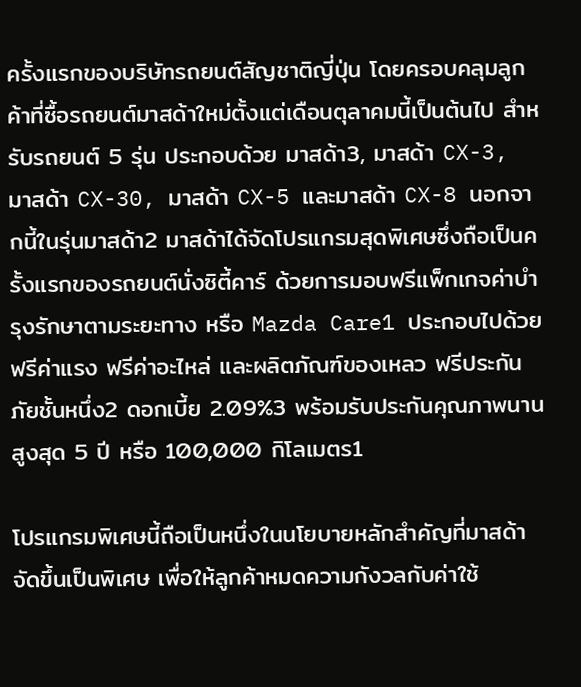ครั้งแรกของบริษัทรถยนต์สัญชาติญี่ปุ่น โดยครอบคลุมลูกค้าที่ซื้อรถยนต์มาสด้าใหม่ตั้งแต่เดือนตุลาคมนี้เป็นต้นไป สำหรับรถยนต์ 5 รุ่น ประกอบด้วย มาสด้า3, มาสด้า CX-3, มาสด้า CX-30, มาสด้า CX-5 และมาสด้า CX-8 นอกจากนี้ในรุ่นมาสด้า2 มาสด้าได้จัดโปรแกรมสุดพิเศษซึ่งถือเป็นครั้งแรกของรถยนต์นั่งซิตี้คาร์ ด้วยการมอบฟรีแพ็กเกจค่าบำรุงรักษาตามระยะทาง หรือ Mazda Care1 ประกอบไปด้วย ฟรีค่าแรง ฟรีค่าอะไหล่ และผลิตภัณฑ์ของเหลว ฟรีประกันภัยชั้นหนึ่ง2 ดอกเบี้ย 2.09%3 พร้อมรับประกันคุณภาพนานสูงสุด 5 ปี หรือ 100,000 กิโลเมตร1

โปรแกรมพิเศษนี้ถือเป็นหนึ่งในนโยบายหลักสำคัญที่มาสด้าจัดขึ้นเป็นพิเศษ เพื่อให้ลูกค้าหมดความกังวลกับค่าใช้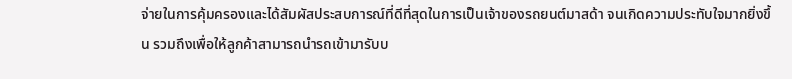จ่ายในการคุ้มครองและได้สัมผัสประสบการณ์ที่ดีที่สุดในการเป็นเจ้าของรถยนต์มาสด้า จนเกิดความประทับใจมากยิ่งขึ้น รวมถึงเพื่อให้ลูกค้าสามารถนำรถเข้ามารับบ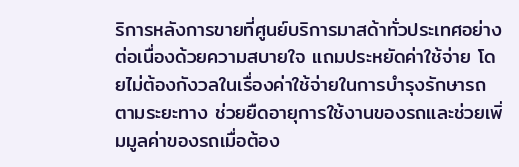ริการหลังการขายที่ศูนย์บริการมาสด้าทั่วประเทศอย่างต่อเนื่องด้วยความสบายใจ แถมประหยัดค่าใช้จ่าย โดยไม่ต้องกังวลในเรื่องค่าใช้จ่ายในการบำรุงรักษารถตามระยะทาง ช่วยยืดอายุการใช้งานของรถและช่วยเพิ่มมูลค่าของรถเมื่อต้อง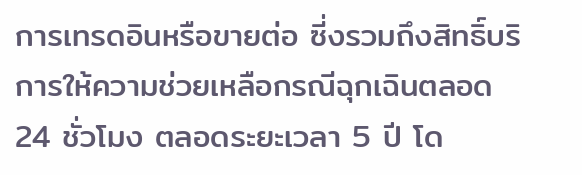การเทรดอินหรือขายต่อ ซี่งรวมถึงสิทธิ์บริการให้ความช่วยเหลือกรณีฉุกเฉินตลอด 24 ชั่วโมง ตลอดระยะเวลา 5 ปี โด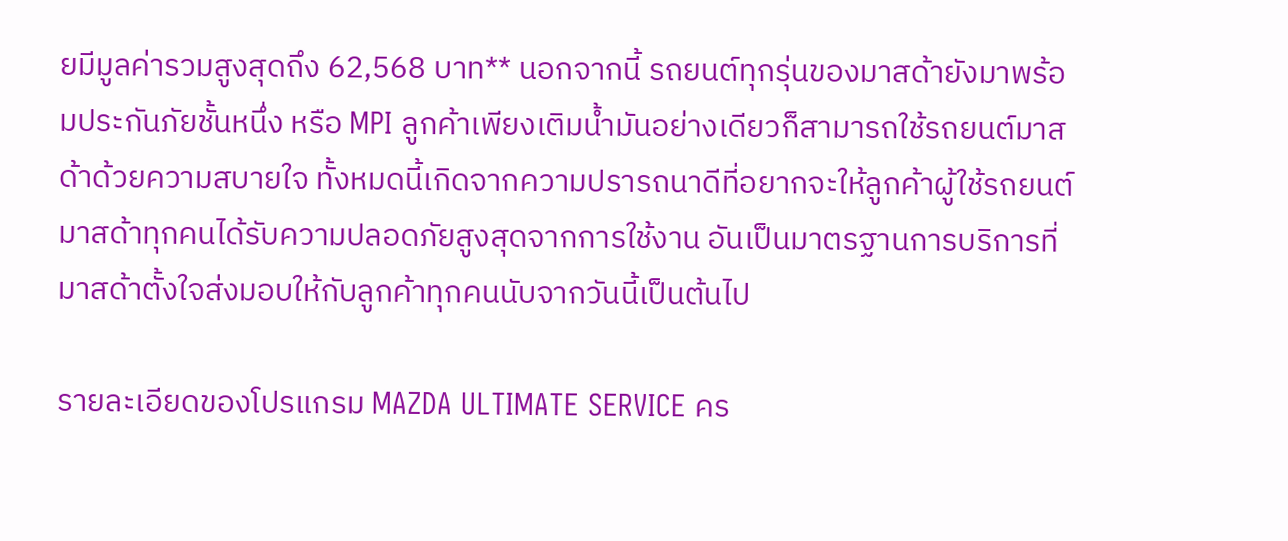ยมีมูลค่ารวมสูงสุดถึง 62,568 บาท** นอกจากนี้ รถยนต์ทุกรุ่นของมาสด้ายังมาพร้อมประกันภัยชั้นหนึ่ง หรือ MPI ลูกค้าเพียงเติมน้ำมันอย่างเดียวก็สามารถใช้รถยนต์มาสด้าด้วยความสบายใจ ทั้งหมดนี้เกิดจากความปรารถนาดีที่อยากจะให้ลูกค้าผู้ใช้รถยนต์มาสด้าทุกคนได้รับความปลอดภัยสูงสุดจากการใช้งาน อันเป็นมาตรฐานการบริการที่มาสด้าตั้งใจส่งมอบให้กับลูกค้าทุกคนนับจากวันนี้เป็นต้นไป

รายละเอียดของโปรแกรม MAZDA ULTIMATE SERVICE คร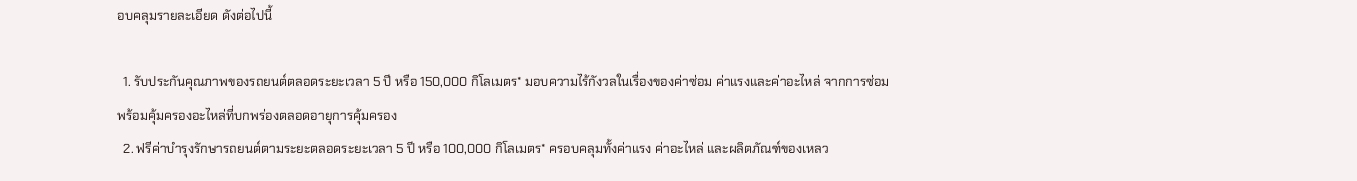อบคลุมรายละเอียด ดังต่อไปนี้

  1. รับประกันคุณภาพของรถยนต์ตลอดระยะเวลา 5 ปี หรือ 150,000 กิโลเมตร* มอบความไร้กังวลในเรื่องของค่าซ่อม ค่าแรงและค่าอะไหล่ จากการซ่อม พร้อมคุ้มครองอะไหล่ที่บกพร่องตลอดอายุการคุ้มครอง
  2. ฟรีค่าบำรุงรักษารถยนต์ตามระยะตลอดระยะเวลา 5 ปี หรือ 100,000 กิโลเมตร* ครอบคลุมทั้งค่าแรง ค่าอะไหล่ และผลิตภัณฑ์ของเหลว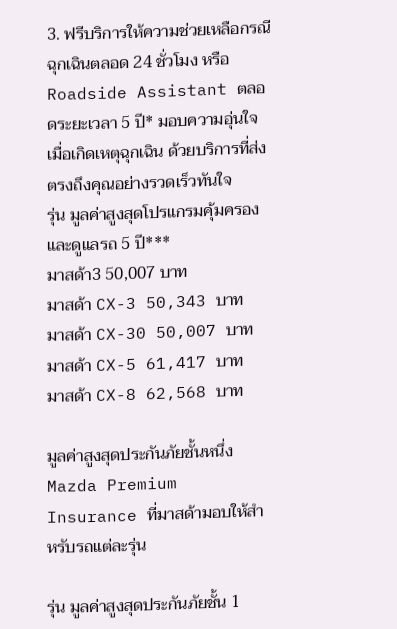3. ฟรีบริการให้ความช่วยเหลือกรณีฉุกเฉินตลอด 24 ชั่วโมง หรือ Roadside Assistant ตลอดระยะเวลา 5 ปี* มอบความอุ่นใจเมื่อเกิดเหตุฉุกเฉิน ด้วยบริการที่ส่งตรงถึงคุณอย่างรวดเร็วทันใจ
รุ่น มูลค่าสูงสุดโปรแกรมคุ้มครองและดูแลรถ 5 ปี***
มาสด้า3 50,007 บาท
มาสด้า CX-3 50,343 บาท
มาสด้า CX-30 50,007 บาท
มาสด้า CX-5 61,417 บาท
มาสด้า CX-8 62,568 บาท

มูลค่าสูงสุดประกันภัยชั้นหนึ่ง Mazda Premium Insurance ที่มาสด้ามอบให้สำหรับรถแต่ละรุ่น

รุ่น มูลค่าสูงสุดประกันภัยชั้น 1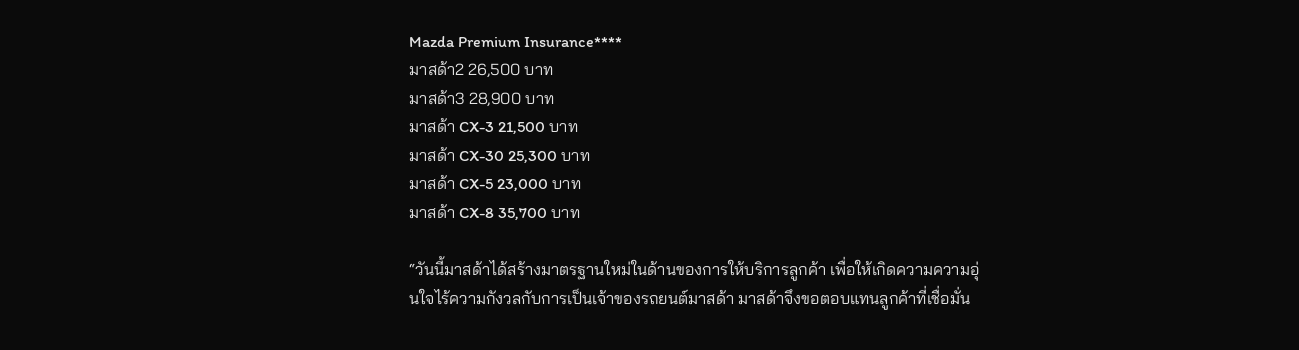Mazda Premium Insurance****
มาสด้า2 26,500 บาท
มาสด้า3 28,900 บาท
มาสด้า CX-3 21,500 บาท
มาสด้า CX-30 25,300 บาท
มาสด้า CX-5 23,000 บาท
มาสด้า CX-8 35,700 บาท

“วันนี้มาสด้าได้สร้างมาตรฐานใหม่ในด้านของการให้บริการลูกค้า เพื่อให้เกิดความความอุ่นใจไร้ความกังวลกับการเป็นเจ้าของรถยนต์มาสด้า มาสด้าจึงขอตอบแทนลูกค้าที่เชื่อมั่น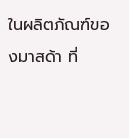ในผลิตภัณฑ์ของมาสด้า ที่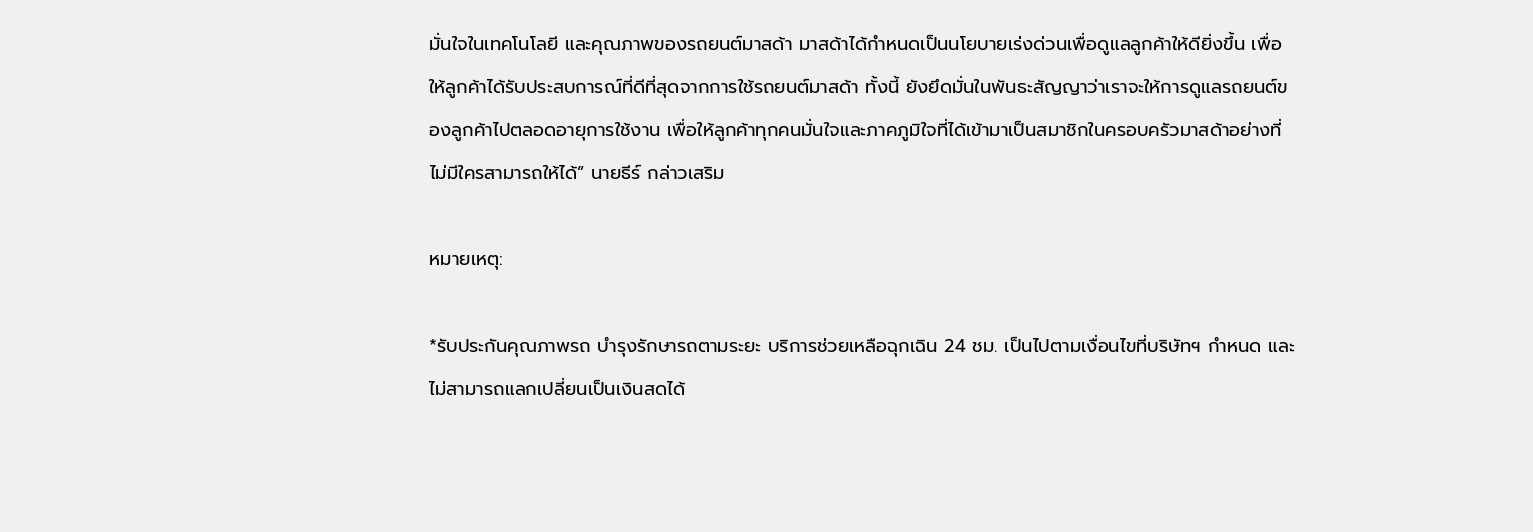มั่นใจในเทคโนโลยี และคุณภาพของรถยนต์มาสด้า มาสด้าได้กำหนดเป็นนโยบายเร่งด่วนเพื่อดูแลลูกค้าให้ดียิ่งขึ้น เพื่อให้ลูกค้าได้รับประสบการณ์ที่ดีที่สุดจากการใช้รถยนต์มาสด้า ทั้งนี้ ยังยึดมั่นในพันธะสัญญาว่าเราจะให้การดูแลรถยนต์ของลูกค้าไปตลอดอายุการใช้งาน เพื่อให้ลูกค้าทุกคนมั่นใจและภาคภูมิใจที่ได้เข้ามาเป็นสมาชิกในครอบครัวมาสด้าอย่างที่ไม่มีใครสามารถให้ได้” นายธีร์ กล่าวเสริม

หมายเหตุ:

*รับประกันคุณภาพรถ บำรุงรักษารถตามระยะ บริการช่วยเหลือฉุกเฉิน 24 ชม. เป็นไปตามเงื่อนไขที่บริษัทฯ กำหนด และไม่สามารถแลกเปลี่ยนเป็นเงินสดได้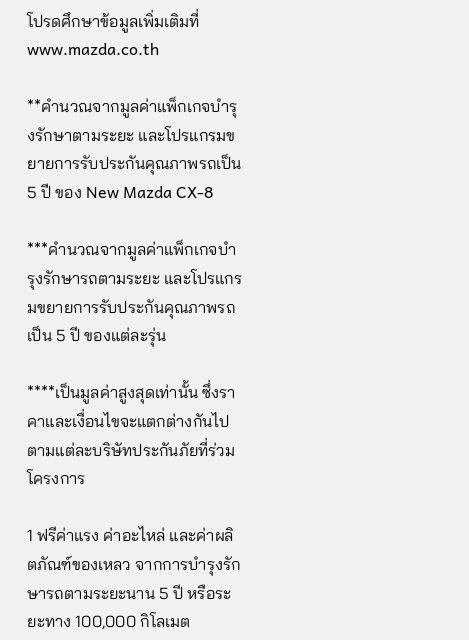โปรดศึกษาข้อมูลเพิ่มเติมที่ www.mazda.co.th

**คำนวณจากมูลค่าแพ็กเกจบำรุงรักษาตามระยะ และโปรแกรมขยายการรับประกันคุณภาพรถเป็น 5 ปี ของ New Mazda CX-8

***คำนวณจากมูลค่าแพ็กเกจบำรุงรักษารถตามระยะ และโปรแกรมขยายการรับประกันคุณภาพรถเป็น 5 ปี ของแต่ละรุ่น

****เป็นมูลค่าสูงสุดเท่านั้น ซึ่งราคาและเงื่อนไขจะแตกต่างกันไปตามแต่ละบริษัทประกันภัยที่ร่วมโครงการ

1 ฟรีค่าแรง ค่าอะไหล่ และค่าผลิตภัณฑ์ของเหลว จากการบำรุงรักษารถตามระยะนาน 5 ปี หรือระยะทาง 100,000 กิโลเมต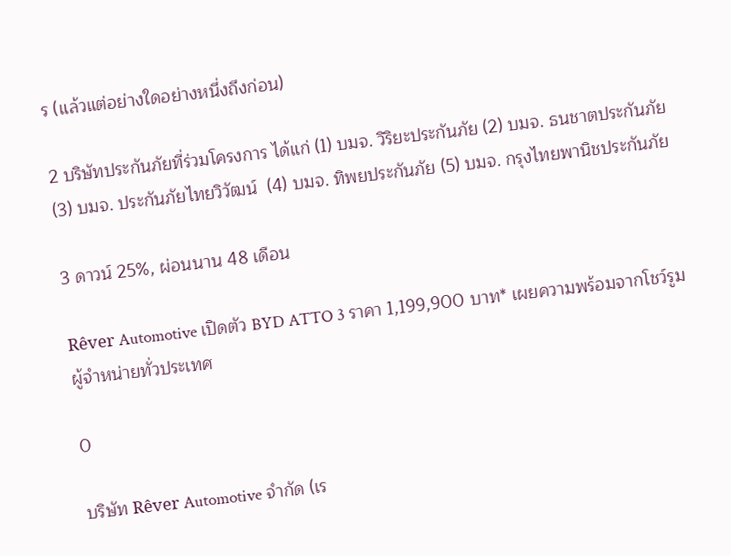ร (แล้วแต่อย่างใดอย่างหนึ่งถึงก่อน)

2 บริษัทประกันภัยที่ร่วมโครงการ ได้แก่ (1) บมจ. วิริยะประกันภัย (2) บมจ. ธนชาตประกันภัย (3) บมจ. ประกันภัยไทยวิวัฒน์  (4) บมจ. ทิพยประกันภัย (5) บมจ. กรุงไทยพานิชประกันภัย

3 ดาวน์ 25%, ผ่อนนาน 48 เดือน

Rêver Automotive เปิดตัว BYD ATTO 3 ราคา 1,199,900 บาท* เผยความพร้อมจากโชว์รูมผู้จำหน่ายทั่วประเทศ

0

บริษัท Rêver Automotive จำกัด (เร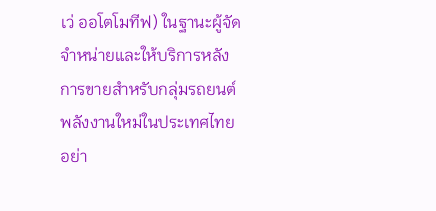เว่ ออโตโมทีฟ) ในฐานะผู้จัดจำหน่ายและให้บริการหลังการขายสำหรับกลุ่มรถยนต์พลังงานใหม่ในประเทศไทยอย่า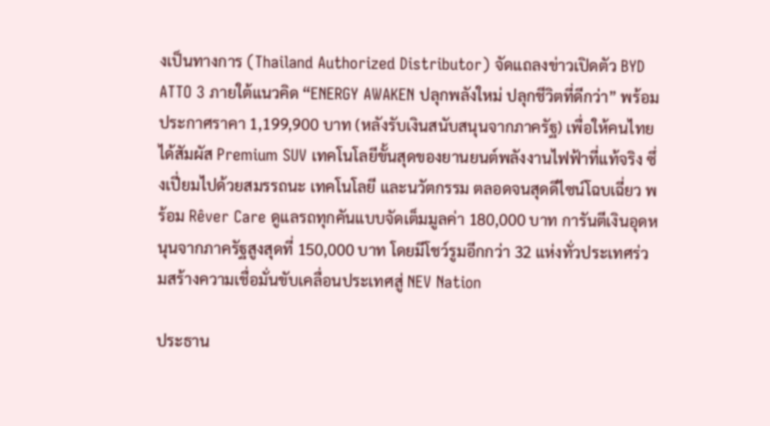งเป็นทางการ (Thailand Authorized Distributor) จัดแถลงข่าวเปิดตัว BYD ATTO 3 ภายใต้แนวคิด “ENERGY AWAKEN ปลุกพลังใหม่ ปลุกชีวิตที่ดีกว่า” พร้อมประกาศราคา 1,199,900 บาท (หลังรับเงินสนับสนุนจากภาครัฐ) เพื่อให้คนไทยได้สัมผัส Premium SUV เทคโนโลยีขั้นสุดของยานยนต์พลังงานไฟฟ้าที่แท้จริง ซึ่งเปี่ยมไปด้วยสมรรถนะ เทคโนโลยี และนวัตกรรม ตลอดจนสุดดีไซน์โฉบเฉี่ยว พร้อม Rêver Care ดูแลรถทุกคันแบบจัดเต็มมูลค่า 180,000 บาท การันตีเงินอุดหนุนจากภาครัฐสูงสุดที่ 150,000 บาท โดยมีโชว์รูมอีกกว่า 32 แห่งทั่วประเทศร่วมสร้างความเชื่อมั่นขับเคลื่อนประเทศสู่ NEV Nation

ประธาน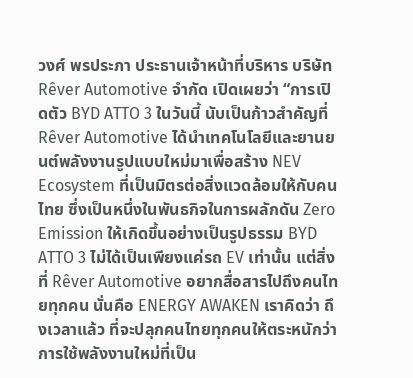วงศ์ พรประภา ประธานเจ้าหน้าที่บริหาร บริษัท Rêver Automotive จำกัด เปิดเผยว่า “การเปิดตัว BYD ATTO 3 ในวันนี้ นับเป็นก้าวสำคัญที่ Rêver Automotive ได้นำเทคโนโลยีและยานยนต์พลังงานรูปแบบใหม่มาเพื่อสร้าง NEV Ecosystem ที่เป็นมิตรต่อสิ่งแวดล้อมให้กับคนไทย ซึ่งเป็นหนึ่งในพันธกิจในการผลักดัน Zero Emission ให้เกิดขึ้นอย่างเป็นรูปธรรม BYD ATTO 3 ไม่ได้เป็นเพียงแค่รถ EV เท่านั้น แต่สิ่งที่ Rêver Automotive อยากสื่อสารไปถึงคนไทยทุกคน นั่นคือ ENERGY AWAKEN เราคิดว่า ถึงเวลาแล้ว ที่จะปลุกคนไทยทุกคนให้ตระหนักว่า การใช้พลังงานใหม่ที่เป็น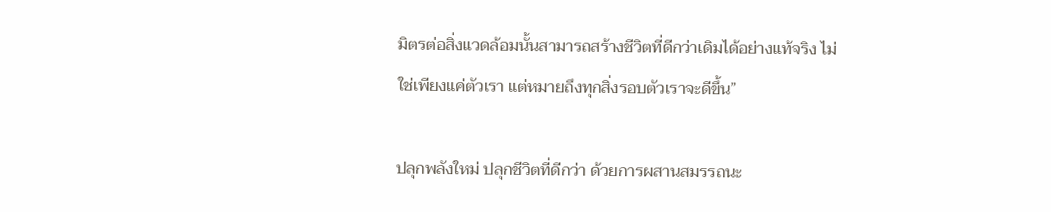มิตรต่อสิ่งแวดล้อมนั้นสามารถสร้างชีวิตที่ดีกว่าเดิมได้อย่างแท้จริง ไม่ใช่เพียงแค่ตัวเรา แต่หมายถึงทุกสิ่งรอบตัวเราจะดีขึ้น”

ปลุกพลังใหม่ ปลุกชีวิตที่ดีกว่า ด้วยการผสานสมรรถนะ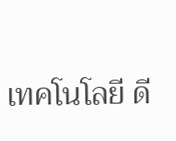เทคโนโลยี ดี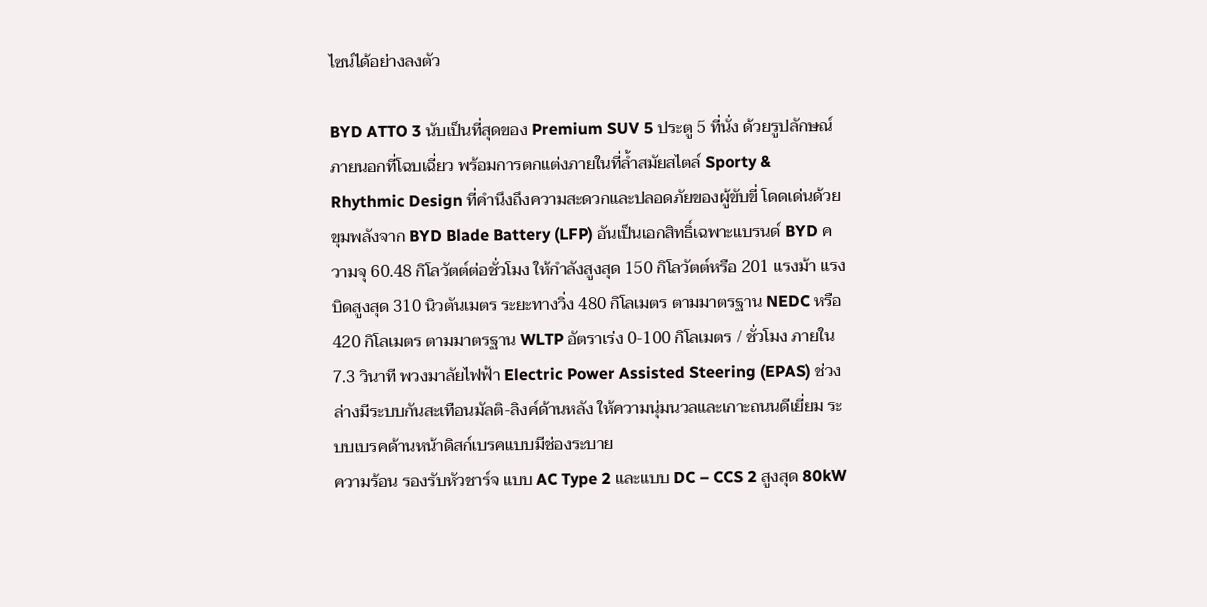ไซน์ได้อย่างลงตัว

BYD ATTO 3 นับเป็นที่สุดของ Premium SUV 5 ประตู 5 ที่นั่ง ด้วยรูปลักษณ์ภายนอกที่โฉบเฉี่ยว พร้อมการตกแต่งภายในที่ล้ำสมัยสไตล์ Sporty & Rhythmic Design ที่คำนึงถึงความสะดวกและปลอดภัยของผู้ขับขี่ โดดเด่นด้วยขุมพลังจาก BYD Blade Battery (LFP) อันเป็นเอกสิทธิ์เฉพาะแบรนด์ BYD ความจุ 60.48 กิโลวัตต์ต่อชั่วโมง ให้กำลังสูงสุด 150 กิโลวัตต์หรือ 201 แรงม้า แรงบิดสูงสุด 310 นิวตันเมตร ระยะทางวิ่ง 480 กิโลเมตร ตามมาตรฐาน NEDC หรือ 420 กิโลเมตร ตามมาตรฐาน WLTP อัตราเร่ง 0-100 กิโลเมตร / ชั่วโมง ภายใน 7.3 วินาที พวงมาลัยไฟฟ้า Electric Power Assisted Steering (EPAS) ช่วงล่างมีระบบกันสะเทือนมัลติ-ลิงค์ด้านหลัง ให้ความนุ่มนวลและเกาะถนนดีเยี่ยม ระบบเบรคด้านหน้าดิสก์เบรคแบบมีช่องระบาย
ความร้อน รองรับหัวชาร์จ แบบ AC Type 2 และแบบ DC – CCS 2 สูงสุด 80kW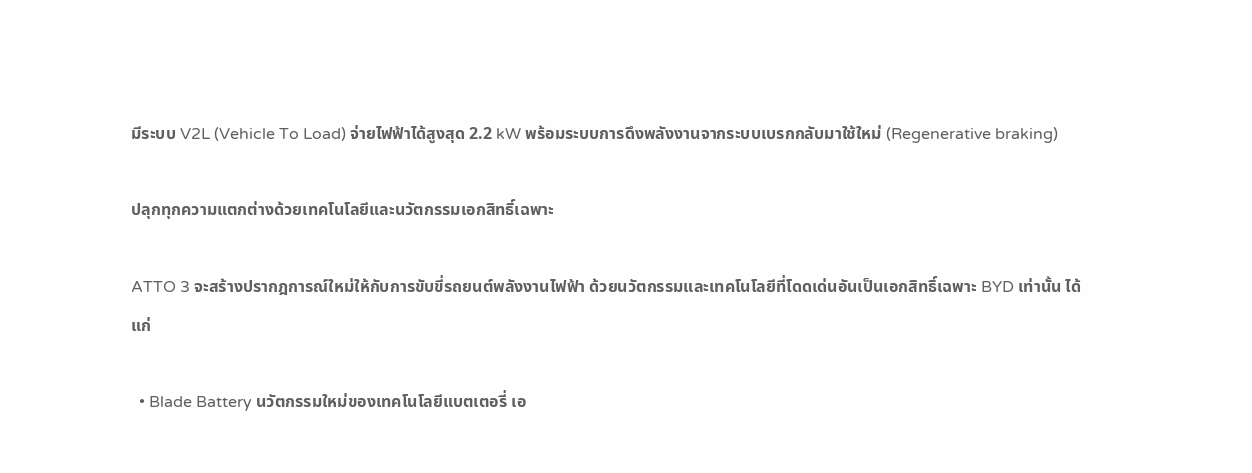มีระบบ V2L (Vehicle To Load) จ่ายไฟฟ้าได้สูงสุด 2.2 kW พร้อมระบบการดึงพลังงานจากระบบเบรกกลับมาใช้ใหม่ (Regenerative braking)

ปลุกทุกความแตกต่างด้วยเทคโนโลยีและนวัตกรรมเอกสิทธิ์เฉพาะ

ATTO 3 จะสร้างปรากฎการณ์ใหม่ให้กับการขับขี่รถยนต์พลังงานไฟฟ้า ด้วยนวัตกรรมและเทคโนโลยีที่โดดเด่นอันเป็นเอกสิทธิ์เฉพาะ BYD เท่านั้น ได้แก่

  • Blade Battery นวัตกรรมใหม่ของเทคโนโลยีแบตเตอรี่ เอ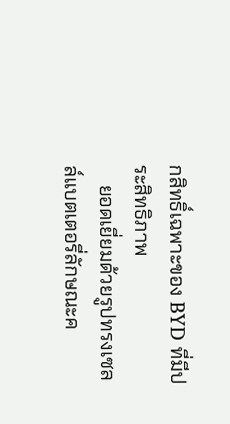กสิทธิ์เฉพาะของ BYD ที่มีประสิทธิภาพ
    ยอดเยี่ยมด้วยรูปทรงเซลล์แบตเตอรี่ลักษณะค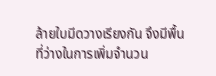ล้ายใบมีดวางเรียงกัน จึงมีพื้นที่ว่างในการเพิ่มจำนวน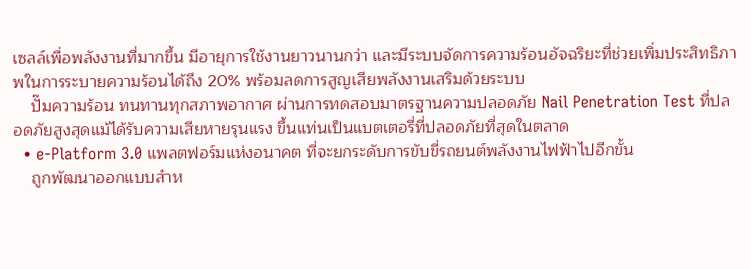เซลล์เพื่อพลังงานที่มากขึ้น มีอายุการใช้งานยาวนานกว่า และมีระบบจัดการความร้อนอัจฉริยะที่ช่วยเพิ่มประสิทธิภาพในการระบายความร้อนได้ถึง 20% พร้อมลดการสูญเสียพลังงานเสริมด้วยระบบ
    ปั๊มความร้อน ทนทานทุกสภาพอากาศ ผ่านการทดสอบมาตรฐานความปลอดภัย Nail Penetration Test ที่ปลอดภัยสูงสุดแม้ได้รับความเสียหายรุนแรง ขึ้นแท่นเป็นแบตเตอรี่ที่ปลอดภัยที่สุดในตลาด
  • e-Platform 3.0 แพลตฟอร์มแห่งอนาคต ที่จะยกระดับการขับขี่รถยนต์พลังงานไฟฟ้าไปอีกขั้น
    ถูกพัฒนาออกแบบสำห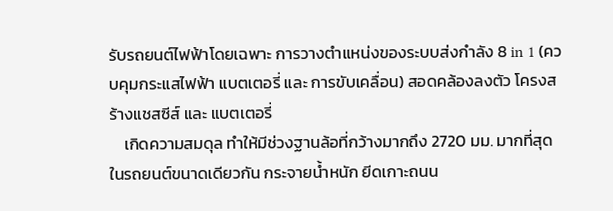รับรถยนต์ไฟฟ้าโดยเฉพาะ การวางตำแหน่งของระบบส่งกำลัง 8 in 1 (ควบคุมกระแสไฟฟ้า แบตเตอรี่ และ การขับเคลื่อน) สอดคล้องลงตัว โครงสร้างแชสซีส์ และ แบตเตอรี่
    เกิดความสมดุล ทำให้มีช่วงฐานล้อที่กว้างมากถึง 2720 มม. มากที่สุดในรถยนต์ขนาดเดียวกัน กระจายน้ำหนัก ยีดเกาะถนน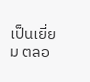เป็นเยี่ยม ตลอ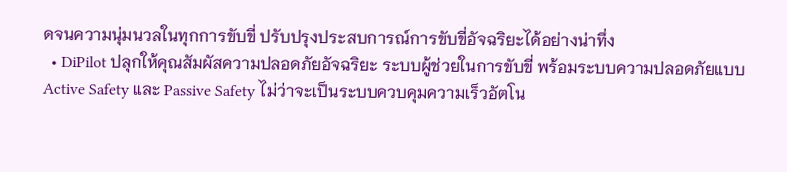ดจนความนุ่มนวลในทุกการขับขี่ ปรับปรุงประสบการณ์การขับขี่อัจฉริยะได้อย่างน่าทึ่ง
  • DiPilot ปลุกให้คุณสัมผัสความปลอดภัยอัจฉริยะ ระบบผู้ช่วยในการขับขี่ พร้อมระบบความปลอดภัยแบบ Active Safety และ Passive Safety ไม่ว่าจะเป็นระบบควบคุมความเร็วอัตโน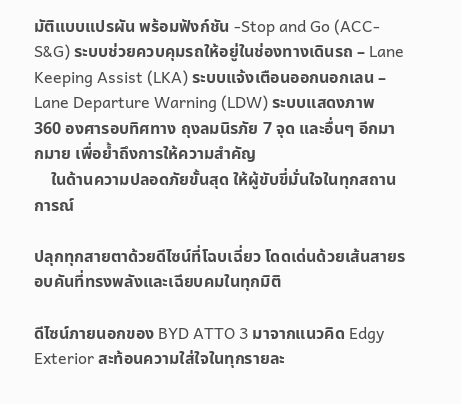มัติแบบแปรผัน พร้อมฟังก์ชัน -Stop and Go (ACC-S&G) ระบบช่วยควบคุมรถให้อยู่ในช่องทางเดินรถ – Lane Keeping Assist (LKA) ระบบแจ้งเตือนออกนอกเลน – Lane Departure Warning (LDW) ระบบแสดงภาพ 360 องศารอบทิศทาง ถุงลมนิรภัย 7 จุด และอื่นๆ อีกมากมาย เพื่อย้ำถึงการให้ความสำคัญ
    ในด้านความปลอดภัยขั้นสุด ให้ผู้ขับขี่มั่นใจในทุกสถานการณ์

ปลุกทุกสายตาด้วยดีไซน์ที่โฉบเฉี่ยว โดดเด่นด้วยเส้นสายรอบคันที่ทรงพลังและเฉียบคมในทุกมิติ

ดีไซน์ภายนอกของ BYD ATTO 3 มาจากแนวคิด Edgy Exterior สะท้อนความใส่ใจในทุกรายละ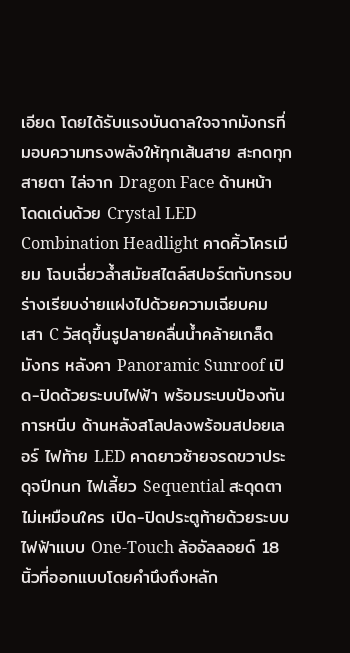เอียด โดยได้รับแรงบันดาลใจจากมังกรที่มอบความทรงพลังให้ทุกเส้นสาย สะกดทุกสายตา ไล่จาก Dragon Face ด้านหน้า โดดเด่นด้วย Crystal LED Combination Headlight คาดคิ้วโครเมียม โฉบเฉี่ยวล้ำสมัยสไตล์สปอร์ตกับกรอบร่างเรียบง่ายแฝงไปด้วยความเฉียบคม เสา C วัสดุขึ้นรูปลายคลื่นน้ำคล้ายเกล็ดมังกร หลังคา Panoramic Sunroof เปิด-ปิดด้วยระบบไฟฟ้า พร้อมระบบป้องกันการหนีบ ด้านหลังสโลปลงพร้อมสปอยเลอร์ ไฟท้าย LED คาดยาวซ้ายจรดขวาประดุจปีกนก ไฟเลี้ยว Sequential สะดุดตาไม่เหมือนใคร เปิด-ปิดประตูท้ายด้วยระบบไฟฟ้าแบบ One-Touch ล้ออัลลอยด์ 18 นิ้วที่ออกแบบโดยคำนึงถึงหลัก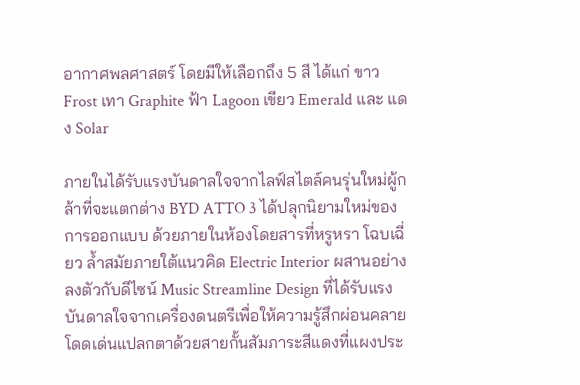อากาศพลศาสตร์ โดยมีให้เลือกถึง 5 สี ได้แก่ ขาว Frost เทา Graphite ฟ้า Lagoon เขียว Emerald และ แดง Solar

ภายในได้รับแรงบันดาลใจจากไลฟ์สไตล์คนรุ่นใหม่ผู้กล้าที่จะแตกต่าง BYD ATTO 3 ได้ปลุกนิยามใหม่ของการออกแบบ ด้วยภายในห้องโดยสารที่หรูหรา โฉบเฉี่ยว ล้ำสมัยภายใต้แนวคิด Electric Interior ผสานอย่างลงตัวกับดีไซน์ Music Streamline Design ที่ได้รับแรงบันดาลใจจากเครื่องดนตรีเพื่อให้ความรู้สึกผ่อนคลาย โดดเด่นแปลกตาด้วยสายกั้นสัมภาระสีแดงที่แผงประ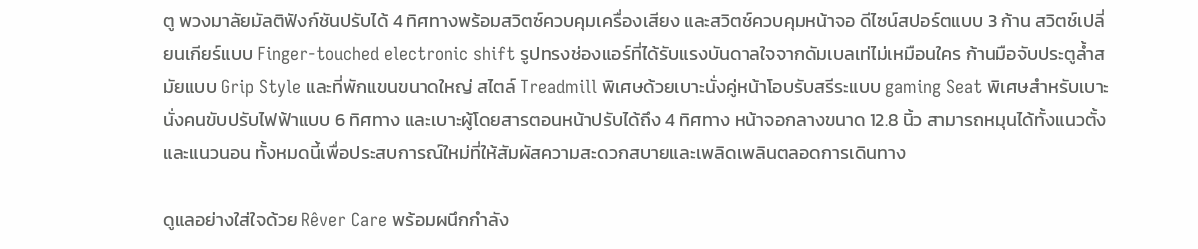ตู พวงมาลัยมัลติฟังก์ชันปรับได้ 4 ทิศทางพร้อมสวิตซ์ควบคุมเครื่องเสียง และสวิตช์ควบคุมหน้าจอ ดีไซน์สปอร์ตแบบ 3 ก้าน สวิตช์เปลี่ยนเกียร์แบบ Finger-touched electronic shift รูปทรงช่องแอร์ที่ได้รับแรงบันดาลใจจากดัมเบลเท่ไม่เหมือนใคร ก้านมือจับประตูล้ำสมัยแบบ Grip Style และที่พักแขนขนาดใหญ่ สไตล์ Treadmill พิเศษด้วยเบาะนั่งคู่หน้าโอบรับสรีระแบบ gaming Seat พิเศษสำหรับเบาะนั่งคนขับปรับไฟฟ้าแบบ 6 ทิศทาง และเบาะผู้โดยสารตอนหน้าปรับได้ถึง 4 ทิศทาง หน้าจอกลางขนาด 12.8 นิ้ว สามารถหมุนได้ทั้งแนวตั้งและแนวนอน ทั้งหมดนี้เพื่อประสบการณ์ใหม่ที่ให้สัมผัสความสะดวกสบายและเพลิดเพลินตลอดการเดินทาง

ดูแลอย่างใส่ใจด้วย Rêver Care พร้อมผนึกกำลัง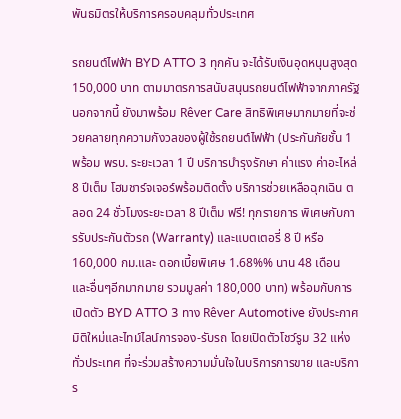พันธมิตรให้บริการครอบคลุมทั่วประเทศ

รถยนต์ไฟฟ้า BYD ATTO 3 ทุกคัน จะได้รับเงินอุดหนุนสูงสุด 150,000 บาท ตามมาตรการสนับสนุนรถยนต์ไฟฟ้าจากภาครัฐ นอกจากนี้ ยังมาพร้อม Rêver Care สิทธิพิเศษมากมายที่จะช่วยคลายทุกความกังวลของผู้ใช้รถยนต์ไฟฟ้า (ประกันภัยชั้น 1 พร้อม พรบ. ระยะเวลา 1 ปี บริการบำรุงรักษา ค่าแรง ค่าอะไหล่ 8 ปีเต็ม โฮมชาร์จเจอร์พร้อมติดตั้ง บริการช่วยเหลือฉุกเฉิน ตลอด 24 ชั่วโมงระยะเวลา 8 ปีเต็ม ฟรี! ทุกรายการ พิเศษกับการรับประกันตัวรถ (Warranty) และแบตเตอรี่ 8 ปี หรือ 160,000 กม.และ ดอกเบี้ยพิเศษ 1.68%% นาน 48 เดือน และอื่นๆอีกมากมาย รวมมูลค่า 180,000 บาท) พร้อมกับการเปิดตัว BYD ATTO 3 ทาง Rêver Automotive ยังประกาศมิติใหม่และไทม์ไลน์การจอง-รับรถ โดยเปิดตัวโชว์รูม 32 แห่งทั่วประเทศ ที่จะร่วมสร้างความมั่นใจในบริการการขาย และบริการ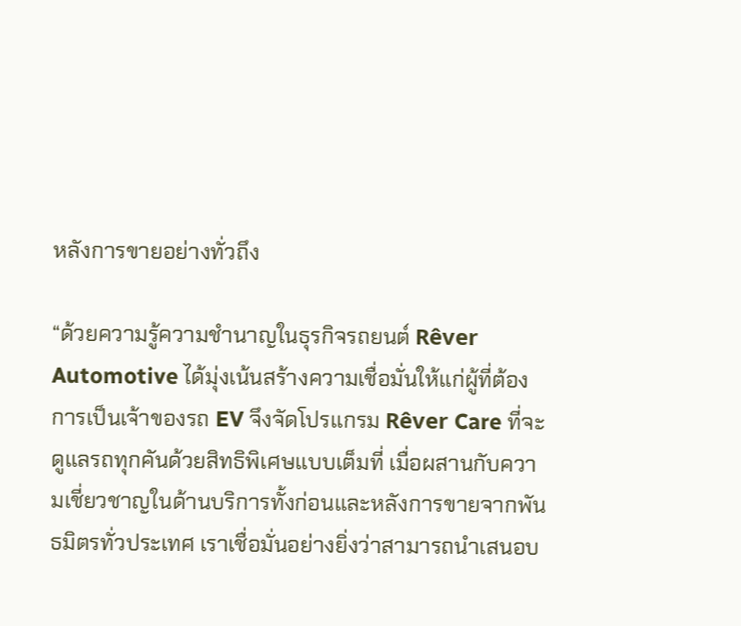หลังการขายอย่างทั่วถึง

“ด้วยความรู้ความชำนาญในธุรกิจรถยนต์ Rêver Automotive ได้มุ่งเน้นสร้างความเชื่อมั่นให้แก่ผู้ที่ต้องการเป็นเจ้าของรถ EV จึงจัดโปรแกรม Rêver Care ที่จะดูแลรถทุกคันด้วยสิทธิพิเศษแบบเต็มที่ เมื่อผสานกับความเชี่ยวชาญในด้านบริการทั้งก่อนและหลังการขายจากพันธมิตรทั่วประเทศ เราเชื่อมั่นอย่างยิ่งว่าสามารถนำเสนอบ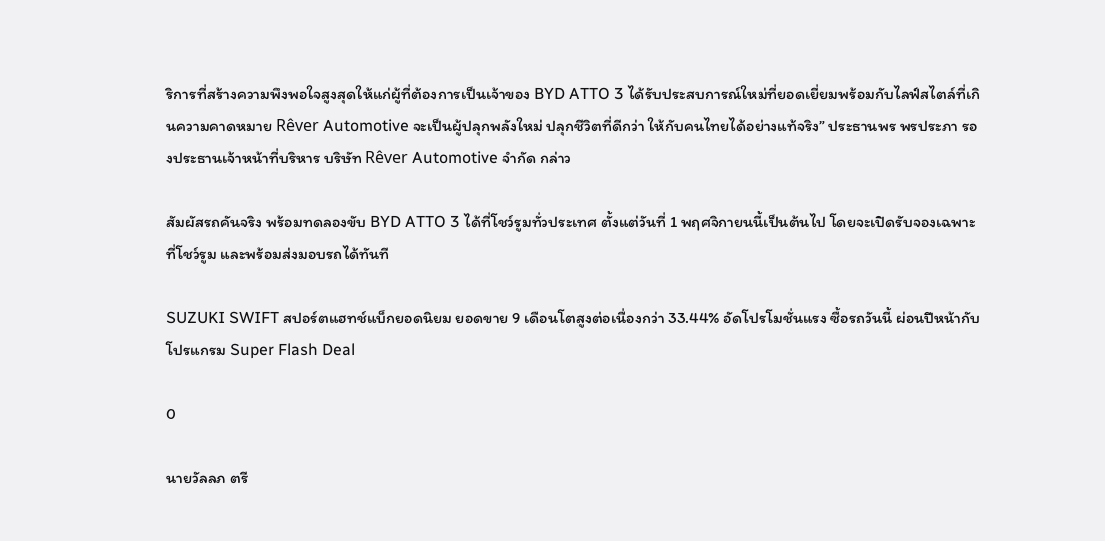ริการที่สร้างความพึงพอใจสูงสุดให้แก่ผู้ที่ต้องการเป็นเจ้าของ BYD ATTO 3 ได้รับประสบการณ์ใหม่ที่ยอดเยี่ยมพร้อมกับไลฟ์สไตล์ที่เกินความคาดหมาย Rêver Automotive จะเป็นผู้ปลุกพลังใหม่ ปลุกชีวิตที่ดีกว่า ให้กับคนไทยได้อย่างแท้จริง” ประธานพร พรประภา รองประธานเจ้าหน้าที่บริหาร บริษัท Rêver Automotive จำกัด กล่าว

สัมผัสรถคันจริง พร้อมทดลองขับ BYD ATTO 3 ได้ที่โชว์รูมทั่วประเทศ ตั้งแต่วันที่ 1 พฤศจิกายนนี้เป็นต้นไป โดยจะเปิดรับจองเฉพาะที่โชว์รูม และพร้อมส่งมอบรถได้ทันที

SUZUKI SWIFT สปอร์ตแฮทช์แบ็กยอดนิยม ยอดขาย 9 เดือนโตสูงต่อเนื่องกว่า 33.44% อัดโปรโมชั่นแรง ซื้อรถวันนี้ ผ่อนปีหน้ากับโปรแกรม Super Flash Deal

0

นายวัลลภ ตรี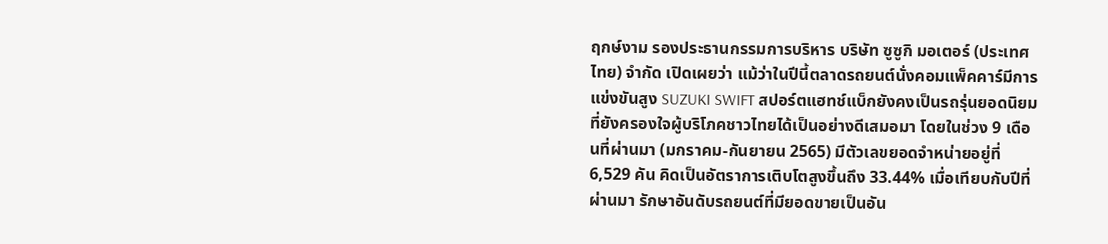ฤกษ์งาม รองประธานกรรมการบริหาร บริษัท ซูซูกิ มอเตอร์ (ประเทศ ไทย) จำกัด เปิดเผยว่า แม้ว่าในปีนี้ตลาดรถยนต์นั่งคอมแพ็คคาร์มีการแข่งขันสูง SUZUKI SWIFT สปอร์ตแฮทช์แบ็กยังคงเป็นรถรุ่นยอดนิยมที่ยังครองใจผู้บริโภคชาวไทยได้เป็นอย่างดีเสมอมา โดยในช่วง 9 เดือนที่ผ่านมา (มกราคม-กันยายน 2565) มีตัวเลขยอดจำหน่ายอยู่ที่ 6,529 คัน คิดเป็นอัตราการเติบโตสูงขึ้นถึง 33.44% เมื่อเทียบกับปีที่ผ่านมา รักษาอันดับรถยนต์ที่มียอดขายเป็นอัน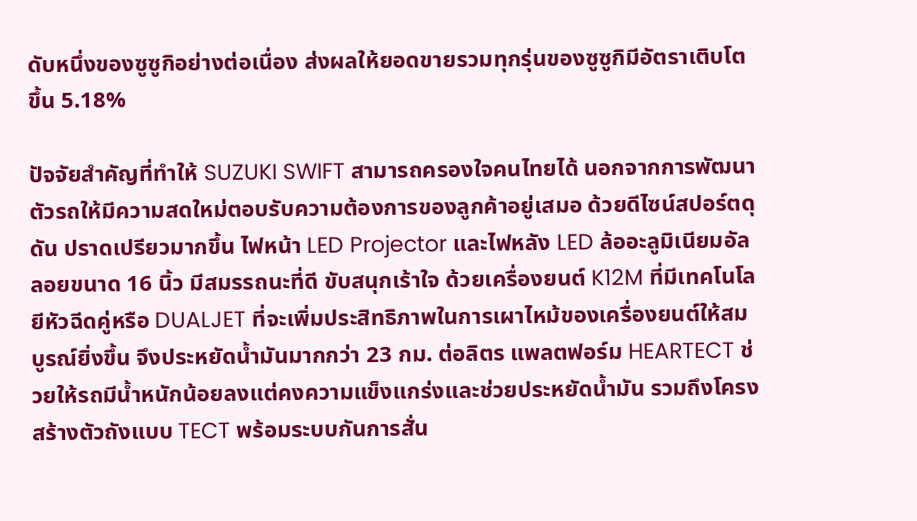ดับหนึ่งของซูซูกิอย่างต่อเนื่อง ส่งผลให้ยอดขายรวมทุกรุ่นของซูซูกิมีอัตราเติบโตขึ้น 5.18%

ปัจจัยสำคัญที่ทำให้ SUZUKI SWIFT สามารถครองใจคนไทยได้ นอกจากการพัฒนาตัวรถให้มีความสดใหม่ตอบรับความต้องการของลูกค้าอยู่เสมอ ด้วยดีไซน์สปอร์ตดุดัน ปราดเปรียวมากขึ้น ไฟหน้า LED Projector และไฟหลัง LED ล้ออะลูมิเนียมอัลลอยขนาด 16 นิ้ว มีสมรรถนะที่ดี ขับสนุกเร้าใจ ด้วยเครื่องยนต์ K12M ที่มีเทคโนโลยีหัวฉีดคู่หรือ DUALJET ที่จะเพิ่มประสิทธิภาพในการเผาไหม้ของเครื่องยนต์ให้สมบูรณ์ยิ่งขึ้น จึงประหยัดน้ำมันมากกว่า 23 กม. ต่อลิตร แพลตฟอร์ม HEARTECT ช่วยให้รถมีน้ำหนักน้อยลงแต่คงความแข็งแกร่งและช่วยประหยัดน้ำมัน รวมถึงโครงสร้างตัวถังแบบ TECT พร้อมระบบกันการสั่น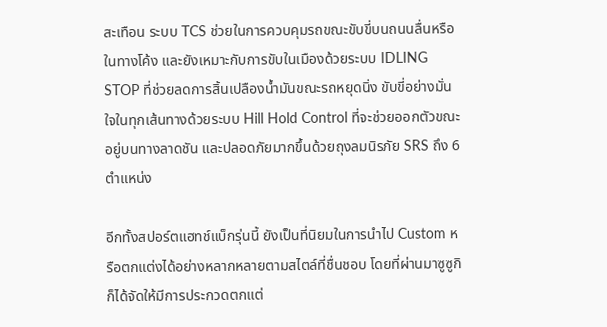สะเทือน ระบบ TCS ช่วยในการควบคุมรถขณะขับขี่บนถนนลื่นหรือในทางโค้ง และยังเหมาะกับการขับในเมืองด้วยระบบ IDLING STOP ที่ช่วยลดการสิ้นเปลืองน้ำมันขณะรถหยุดนิ่ง ขับขี่อย่างมั่นใจในทุกเส้นทางด้วยระบบ Hill Hold Control ที่จะช่วยออกตัวขณะอยู่บนทางลาดชัน และปลอดภัยมากขึ้นด้วยถุงลมนิรภัย SRS ถึง 6 ตำแหน่ง

อีกทั้งสปอร์ตแฮทช์แบ็กรุ่นนี้ ยังเป็นที่นิยมในการนำไป Custom หรือตกแต่งได้อย่างหลากหลายตามสไตล์ที่ชื่นชอบ โดยที่ผ่านมาซูซูกิ ก็ได้จัดให้มีการประกวดตกแต่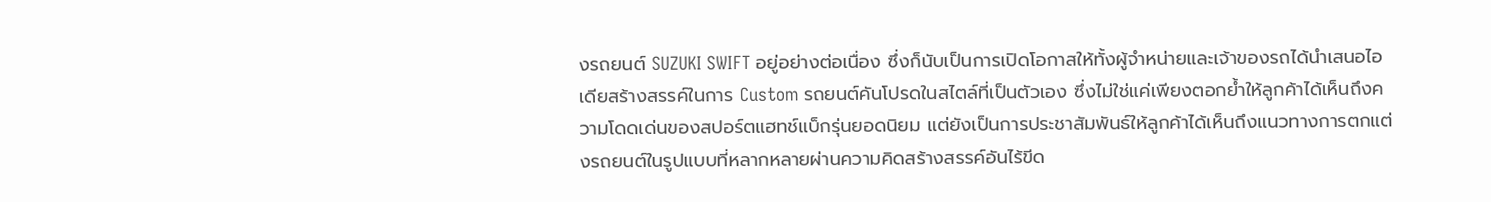งรถยนต์ SUZUKI SWIFT อยู่อย่างต่อเนื่อง ซึ่งก็นับเป็นการเปิดโอกาสให้ทั้งผู้จำหน่ายและเจ้าของรถได้นำเสนอไอเดียสร้างสรรค์ในการ Custom รถยนต์คันโปรดในสไตล์ที่เป็นตัวเอง ซึ่งไม่ใช่แค่เพียงตอกย้ำให้ลูกค้าได้เห็นถึงความโดดเด่นของสปอร์ตแฮทช์แบ็กรุ่นยอดนิยม แต่ยังเป็นการประชาสัมพันธ์ให้ลูกค้าได้เห็นถึงแนวทางการตกแต่งรถยนต์ในรูปแบบที่หลากหลายผ่านความคิดสร้างสรรค์อันไร้ขีด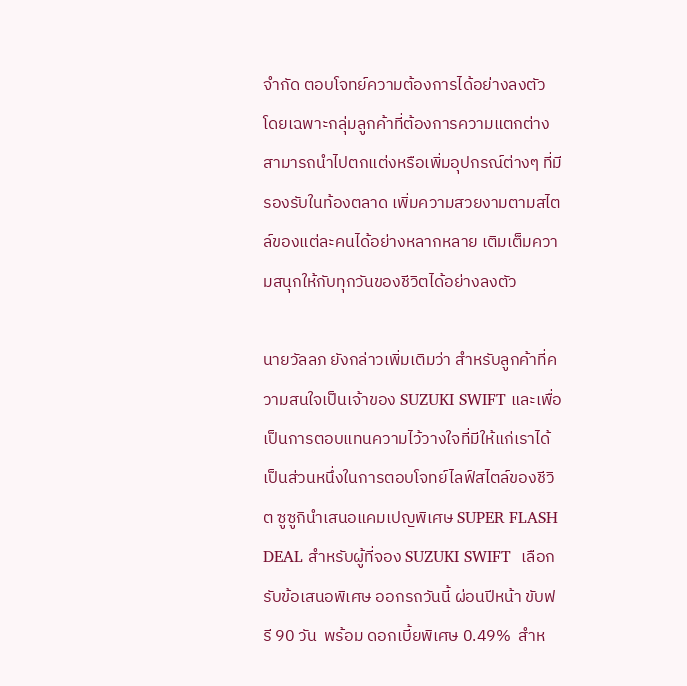จำกัด ตอบโจทย์ความต้องการได้อย่างลงตัว  โดยเฉพาะกลุ่มลูกค้าที่ต้องการความแตกต่าง สามารถนำไปตกแต่งหรือเพิ่มอุปกรณ์ต่างๆ ที่มีรองรับในท้องตลาด เพิ่มความสวยงามตามสไตล์ของแต่ละคนได้อย่างหลากหลาย เติมเต็มความสนุกให้กับทุกวันของชีวิตได้อย่างลงตัว

นายวัลลภ ยังกล่าวเพิ่มเติมว่า สำหรับลูกค้าที่ความสนใจเป็นเจ้าของ SUZUKI SWIFT และเพื่อเป็นการตอบแทนความไว้วางใจที่มีให้แก่เราได้เป็นส่วนหนึ่งในการตอบโจทย์ไลฟ์สไตล์ของชีวิต ซูซูกินำเสนอแคมเปญพิเศษ SUPER FLASH DEAL สำหรับผู้ที่จอง SUZUKI SWIFT  เลือกรับข้อเสนอพิเศษ ออกรถวันนี้ ผ่อนปีหน้า ขับฟรี 90 วัน  พร้อม ดอกเบี้ยพิเศษ 0.49%  สำห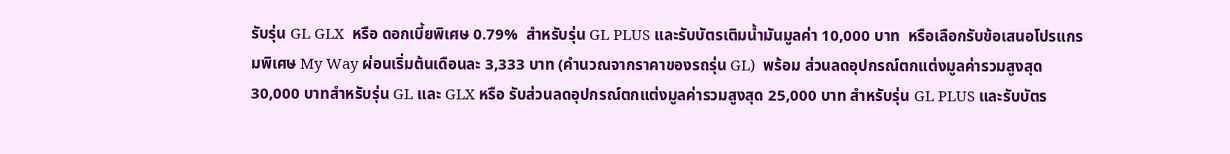รับรุ่น GL GLX  หรือ ดอกเบี้ยพิเศษ 0.79%  สำหรับรุ่น GL PLUS และรับบัตรเติมน้ำมันมูลค่า 10,000 บาท  หรือเลือกรับข้อเสนอโปรแกรมพิเศษ My Way ผ่อนเริ่มต้นเดือนละ 3,333 บาท (คำนวณจากราคาของรถรุ่น GL)  พร้อม ส่วนลดอุปกรณ์ตกแต่งมูลค่ารวมสูงสุด 30,000 บาทสำหรับรุ่น GL และ GLX หรือ รับส่วนลดอุปกรณ์ตกแต่งมูลค่ารวมสูงสุด 25,000 บาท สำหรับรุ่น GL PLUS และรับบัตร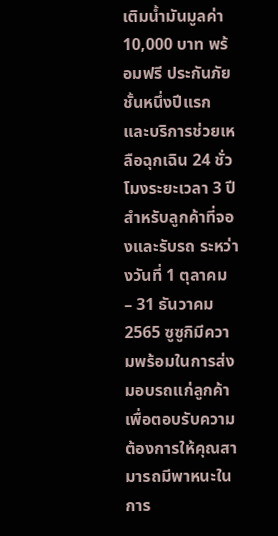เติมน้ำมันมูลค่า 10,000 บาท พร้อมฟรี ประกันภัยชั้นหนึ่งปีแรก และบริการช่วยเหลือฉุกเฉิน 24 ชั่วโมงระยะเวลา 3 ปี สำหรับลูกค้าที่จองและรับรถ ระหว่างวันที่ 1 ตุลาคม – 31 ธันวาคม 2565 ซูซูกิมีความพร้อมในการส่งมอบรถแก่ลูกค้า เพื่อตอบรับความต้องการให้คุณสามารถมีพาหนะในการ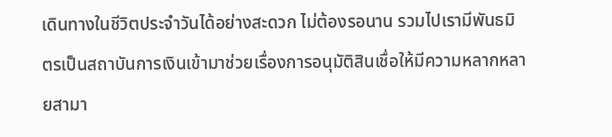เดินทางในชีวิตประจำวันได้อย่างสะดวก ไม่ต้องรอนาน รวมไปเรามีพันธมิตรเป็นสถาบันการเงินเข้ามาช่วยเรื่องการอนุมัติสินเชื่อให้มีความหลากหลายสามา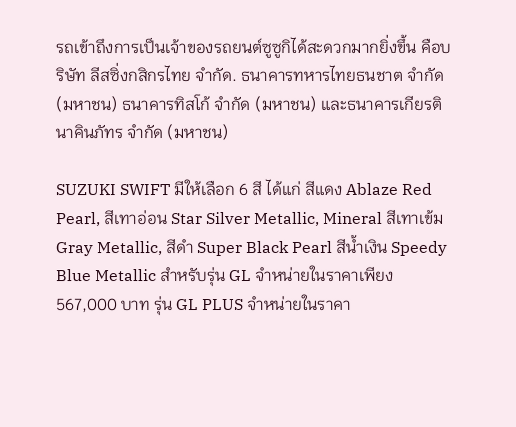รถเข้าถึงการเป็นเจ้าของรถยนต์ซูซูกิได้สะดวกมากยิ่งขึ้น คือบริษัท ลีสซิ่งกสิกรไทย จำกัด. ธนาคารทหารไทยธนชาต จำกัด (มหาชน) ธนาคารทิสโก้ จำกัด (มหาชน) และธนาคารเกียรตินาคินภัทร จำกัด (มหาชน)

SUZUKI SWIFT มีให้เลือก 6 สี ได้แก่ สีแดง Ablaze Red Pearl, สีเทาอ่อน Star Silver Metallic, Mineral สีเทาเข้ม Gray Metallic, สีดำ Super Black Pearl สีน้ำเงิน Speedy Blue Metallic สำหรับรุ่น GL จำหน่ายในราคาเพียง 567,000 บาท รุ่น GL PLUS จำหน่ายในราคา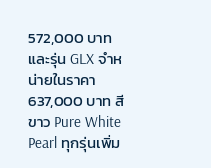572,000 บาท และรุ่น GLX จำหน่ายในราคา 637,000 บาท สีขาว Pure White Pearl ทุกรุ่นเพิ่ม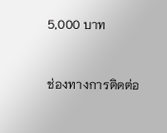5,000 บาท



ช่องทางการติดต่อ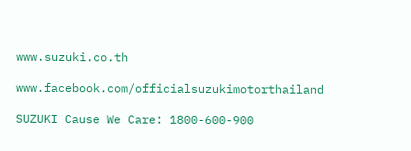www.suzuki.co.th

www.facebook.com/officialsuzukimotorthailand

SUZUKI Cause We Care: 1800-600-900